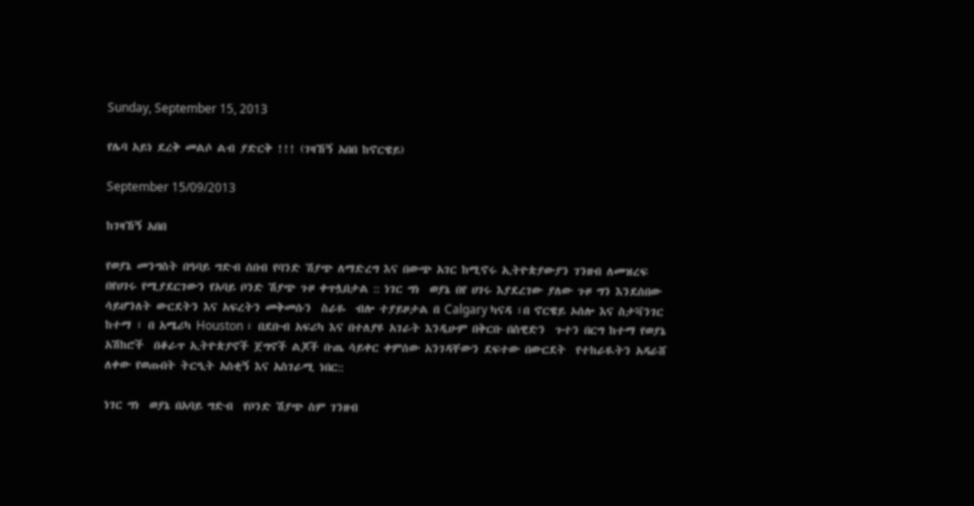Sunday, September 15, 2013

የሌባ አይነ ደረቅ መልሶ ልብ ያድርቅ !!! (ገዛኸኝ አበበ ከኖርዌይ)

September 15/09/2013

ከገዛኸኝ አበበ

የወያኔ መንግስት በዓባይ ግድብ ሰበብ የባንድ ሽያጭ ለማድረግ እና በውጭ አገር ከሚኖሩ ኢትዮጵያውያን ገንዘብ ለመዝረፍ  በየሀገሩ የሚያደርገውን የአባይ ቦንድ ሽያጭ ጉዞ ቀጥሏበታል :: ነገር ግነ  ወያኔ በየ ሀገሩ እያደረገው ያለው ጉዞ ግን እንደሰበው  ሳይሆንለት ውርደትን እና አፍረትን መቅመሱን  ስራዬ  ብሎ ተያይዞታል በ Calgary ካናዳ ፣በ ኖርዌይ ኦሰሎ እና ስታቫንገር ከተማ ፣ በ አሜሪካ Houston ፣ በደቡብ አፍሪካ እና በተለያዩ አገራት እንዲሁም በቅርቡ በስዊድን  ጉተን በርግ ከተማ የወያኔ አሽከሮች  በቆራጥ ኢትዮጵያኖች ጀግኖች ልጆች ቡጤ ሳይቀር ቀምሰው አንገዳቸውን ደፍተው በውርደት  የተከራዪትን አዳራሸ ለቀው የወጡበት ትርዒት አስቂኝ እና አስገራሚ ነበር::

ነገር ግነ  ወያኔ በአባይ ግድብ  የቦንድ ሽያጭ ስም ገንዘብ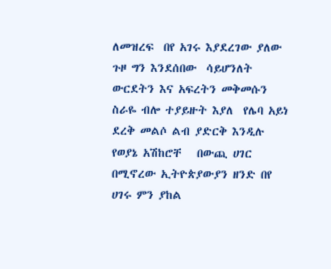ለመዝረፍ  በየ አገሩ እያደረገው ያለው ጉዞ ግን እንደሰበው  ሳይሆንለት ውርደትን እና አፍረትን መቅመሱን  ስራዬ ብሎ ተያይዙት እያለ  የሌባ አይነ ደረቅ መልሶ ልብ ያድርቅ እንዲሉ የወያኔ አሽከሮቸ   በውጪ ሀገር በሚኖረው ኢትዮጵያውያን ዘንድ በየ ሀገሩ ምን ያከል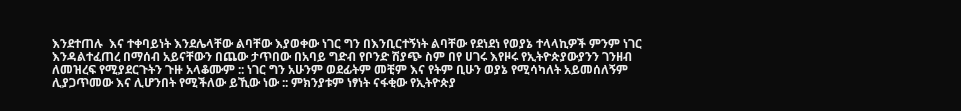እንደተጠሉ  እና ተቀባይነት እንደሌላቸው ልባቸው እያወቀው ነገር ግን በእንቢርተኝነት ልባቸው የደነደነ የወያኔ ተላላኪዎች ምንም ነገር እንዳልተፈጠረ በማሰብ አይናቸውን በጨው ታጥበው በአባይ ግድብ የቦንድ ሽያጭ ስም በየ ሀገሩ እየዞሩ የኢትዮጵያውያንን ገንዘብ ለመዝረፍ የሚያደርጉትን ጉዙ አላቆሙም :: ነገር ግን አሁንም ወደፊትም መቺም እና የትም ቢሁን ወያኔ የሚሳካለት አይመሰለኝም  ሊያጋጥመው እና ሊሆንበት የሚችለው ይኺው ነው :: ምክንያቱም ነፃነት ናፋቂው የኢትዮጵያ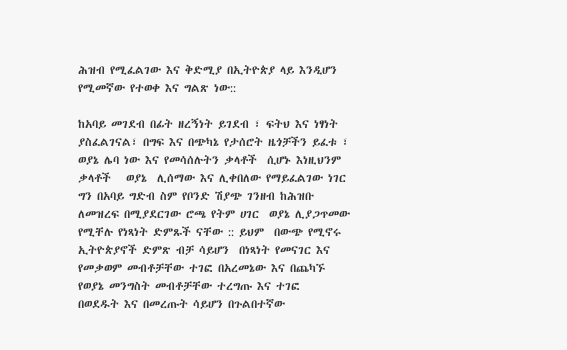ሕዝብ የሚፈልገው እና ቅድሚያ በኢትዮጵያ ላይ እንዲሆን የሚመኛው የተወቀ እና ግልጽ ነው::

ከአባይ መገደብ በፊት ዘረኝነት ይገደብ ፣ ፍትህ እና ነፃነት ያስፈልገናል፣ በግፍ እና በጭካኔ የታሰሮት ዜጎቻችን ይፈቱ ፣ ወያኔ ሌባ ነው እና የመሳሰሉትን ቃላቶች  ሲሆኑ እነዚህንም ቃላቶች   ወያኔ  ሊሰማው እና ሊቀበለው የማይፈልገው ነገር ግን በአባይ ግድብ ስም የቦንድ ሽያጭ ገንዘብ ከሕዝቡ ለመዝረፍ በሚያደርገው ሮጫ የትም ሀገር  ወያኔ ሊያጋጥመው የሚቸሉ የነጻነት ድምጹች ናቸው :: ይህም  በውጭ የሚኖሩ ኢትዮጵያኖች ድምጽ ብቻ ሳይሆን  በነጻነት የመናገር እና የመቃወም መብቶቻቸው ተገፎ በአረመኔው እና በጨካኙ የወያኔ መንግስት መብቶቻቸው ተረግጡ እና ተገፎ  በወደዱት እና በመረጡት ሳይሆን በጉልበተኛው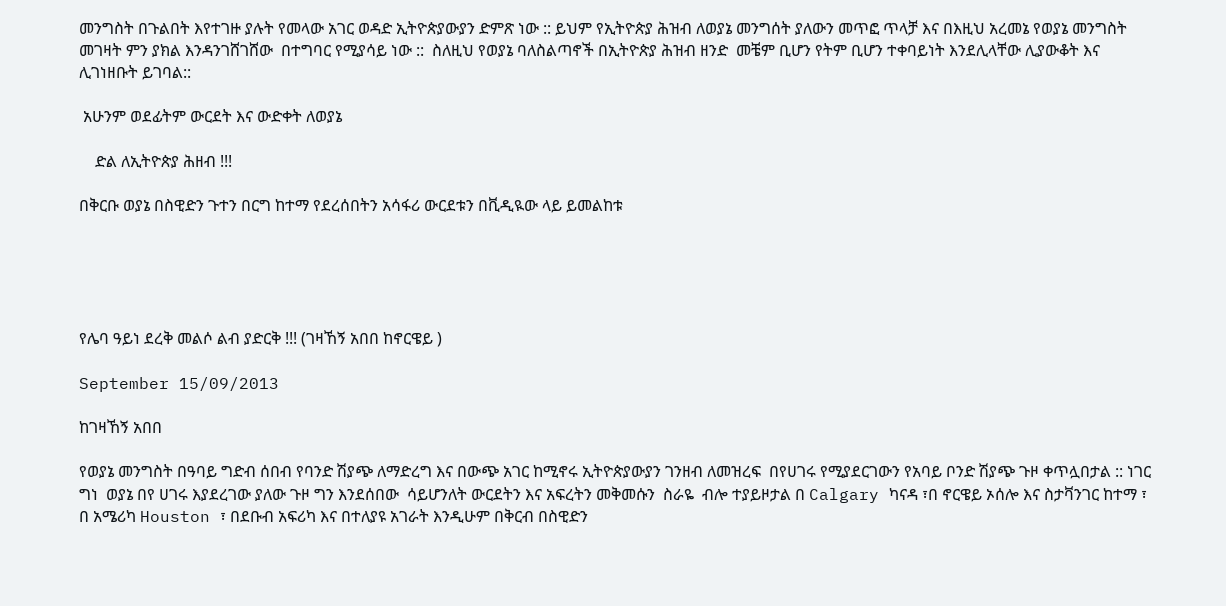መንግስት በጉልበት እየተገዙ ያሉት የመላው አገር ወዳድ ኢትዮጵያውያን ድምጽ ነው :: ይህም የኢትዮጵያ ሕዝብ ለወያኔ መንግሰት ያለውን መጥፎ ጥላቻ እና በእዚህ አረመኔ የወያኔ መንግስት መገዛት ምን ያክል እንዳንገሸገሸው  በተግባር የሚያሳይ ነው ::  ስለዚህ የወያኔ ባለስልጣኖች በኢትዮጵያ ሕዝብ ዘንድ  መቼም ቢሆን የትም ቢሆን ተቀባይነት እንደሊላቸው ሊያውቆት እና ሊገነዘቡት ይገባል::

 አሁንም ወደፊትም ውርደት እና ውድቀት ለወያኔ

    ድል ለኢትዮጵያ ሕዘብ !!!

በቅርቡ ወያኔ በስዊድን ጉተን በርግ ከተማ የደረሰበትን አሳፋሪ ውርደቱን በቪዲዪው ላይ ይመልከቱ





የሌባ ዓይነ ደረቅ መልሶ ልብ ያድርቅ !!! (ገዛኸኝ አበበ ከኖርዌይ )

September 15/09/2013

ከገዛኸኝ አበበ

የወያኔ መንግስት በዓባይ ግድብ ሰበብ የባንድ ሽያጭ ለማድረግ እና በውጭ አገር ከሚኖሩ ኢትዮጵያውያን ገንዘብ ለመዝረፍ  በየሀገሩ የሚያደርገውን የአባይ ቦንድ ሽያጭ ጉዞ ቀጥሏበታል :: ነገር ግነ  ወያኔ በየ ሀገሩ እያደረገው ያለው ጉዞ ግን እንደሰበው  ሳይሆንለት ውርደትን እና አፍረትን መቅመሱን  ስራዬ  ብሎ ተያይዞታል በ Calgary ካናዳ ፣በ ኖርዌይ ኦሰሎ እና ስታቫንገር ከተማ ፣ በ አሜሪካ Houston ፣ በደቡብ አፍሪካ እና በተለያዩ አገራት እንዲሁም በቅርብ በስዊድን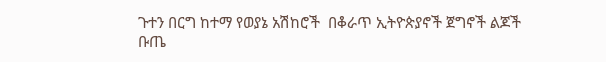ጉተን በርግ ከተማ የወያኔ አሽከሮች  በቆራጥ ኢትዮጵያኖች ጀግኖች ልጆች ቡጤ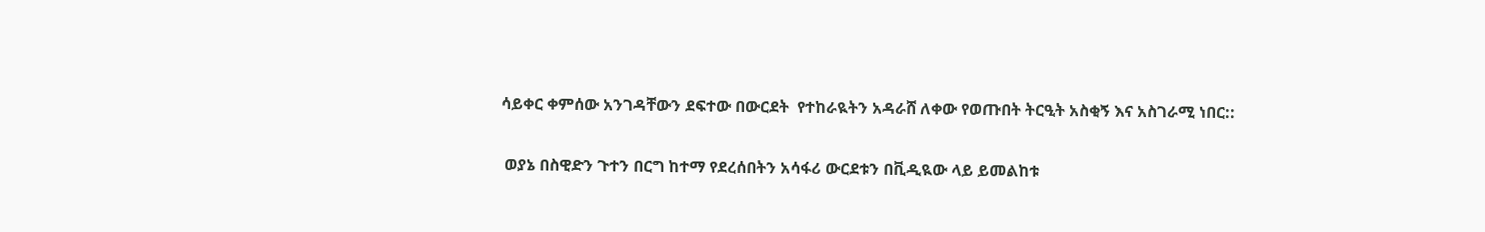ሳይቀር ቀምሰው አንገዳቸውን ደፍተው በውርደት  የተከራዪትን አዳራሸ ለቀው የወጡበት ትርዒት አስቂኝ እና አስገራሚ ነበር::

 ወያኔ በስዊድን ጉተን በርግ ከተማ የደረሰበትን አሳፋሪ ውርደቱን በቪዲዪው ላይ ይመልከቱ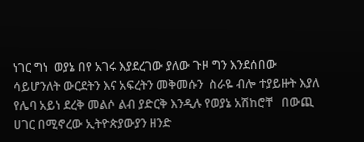ነገር ግነ  ወያኔ በየ አገሩ እያደረገው ያለው ጉዞ ግን እንደሰበው  ሳይሆንለት ውርደትን እና አፍረትን መቅመሱን  ስራዬ ብሎ ተያይዙት እያለ  የሌባ አይነ ደረቅ መልሶ ልብ ያድርቅ እንዲሉ የወያኔ አሽከሮቸ   በውጪ ሀገር በሚኖረው ኢትዮጵያውያን ዘንድ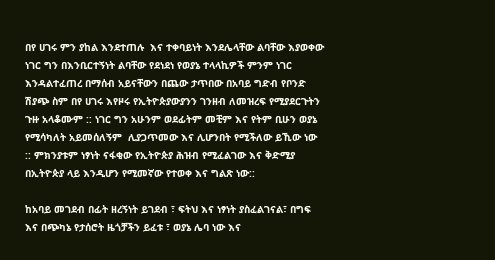በየ ሀገሩ ምን ያከል እንደተጠሉ  እና ተቀባይነት እንደሌላቸው ልባቸው እያወቀው ነገር ግን በእንቢርተኝነት ልባቸው የደነደነ የወያኔ ተላላኪዎች ምንም ነገር እንዳልተፈጠረ በማሰብ አይናቸውን በጨው ታጥበው በአባይ ግድብ የቦንድ ሽያጭ ስም በየ ሀገሩ እየዞሩ የኢትዮጵያውያንን ገንዘብ ለመዝረፍ የሚያደርጉትን ጉዙ አላቆሙም :: ነገር ግን አሁንም ወደፊትም መቺም እና የትም ቢሁን ወያኔ የሚሳካለት አይመሰለኝም  ሊያጋጥመው እና ሊሆንበት የሚችለው ይኺው ነው :: ምክንያቱም ነፃነት ናፋቂው የኢትዮጵያ ሕዝብ የሚፈልገው እና ቅድሚያ በኢትዮጵያ ላይ እንዲሆን የሚመኛው የተወቀ እና ግልጽ ነው::

ከአባይ መገደብ በፊት ዘረኝነት ይገደብ ፣ ፍትህ እና ነፃነት ያስፈልገናል፣ በግፍ እና በጭካኔ የታሰሮት ዜጎቻችን ይፈቱ ፣ ወያኔ ሌባ ነው እና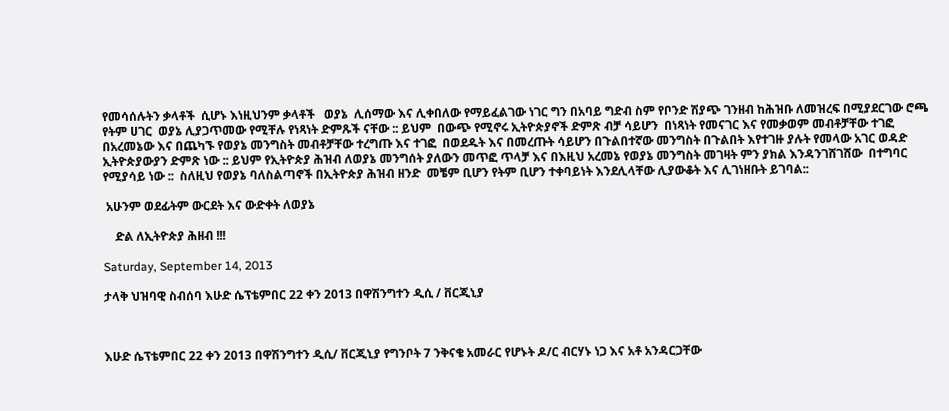የመሳሰሉትን ቃላቶች  ሲሆኑ እነዚህንም ቃላቶች   ወያኔ  ሊሰማው እና ሊቀበለው የማይፈልገው ነገር ግን በአባይ ግድብ ስም የቦንድ ሽያጭ ገንዘብ ከሕዝቡ ለመዝረፍ በሚያደርገው ሮጫ የትም ሀገር  ወያኔ ሊያጋጥመው የሚቸሉ የነጻነት ድምጹች ናቸው :: ይህም  በውጭ የሚኖሩ ኢትዮጵያኖች ድምጽ ብቻ ሳይሆን  በነጻነት የመናገር እና የመቃወም መብቶቻቸው ተገፎ በአረመኔው እና በጨካኙ የወያኔ መንግስት መብቶቻቸው ተረግጡ እና ተገፎ  በወደዱት እና በመረጡት ሳይሆን በጉልበተኛው መንግስት በጉልበት እየተገዙ ያሉት የመላው አገር ወዳድ ኢትዮጵያውያን ድምጽ ነው :: ይህም የኢትዮጵያ ሕዝብ ለወያኔ መንግሰት ያለውን መጥፎ ጥላቻ እና በእዚህ አረመኔ የወያኔ መንግስት መገዛት ምን ያክል እንዳንገሸገሸው  በተግባር የሚያሳይ ነው ::  ስለዚህ የወያኔ ባለስልጣኖች በኢትዮጵያ ሕዝብ ዘንድ  መቼም ቢሆን የትም ቢሆን ተቀባይነት እንደሊላቸው ሊያውቆት እና ሊገነዘቡት ይገባል::

 አሁንም ወደፊትም ውርደት እና ውድቀት ለወያኔ

    ድል ለኢትዮጵያ ሕዘብ !!!

Saturday, September 14, 2013

ታላቅ ህዝባዊ ስብሰባ እሁድ ሴፕቴምበር 22 ቀን 2013 በዋሽንግተን ዲሲ / ቨርጂኒያ



እሁድ ሴፕቴምበር 22 ቀን 2013 በዋሽንግተን ዲሲ/ ቨርጂኒያ የግንቦት 7 ንቅናቄ አመራር የሆኑት ዶ/ር ብርሃኑ ነጋ እና አቶ አንዳርጋቸው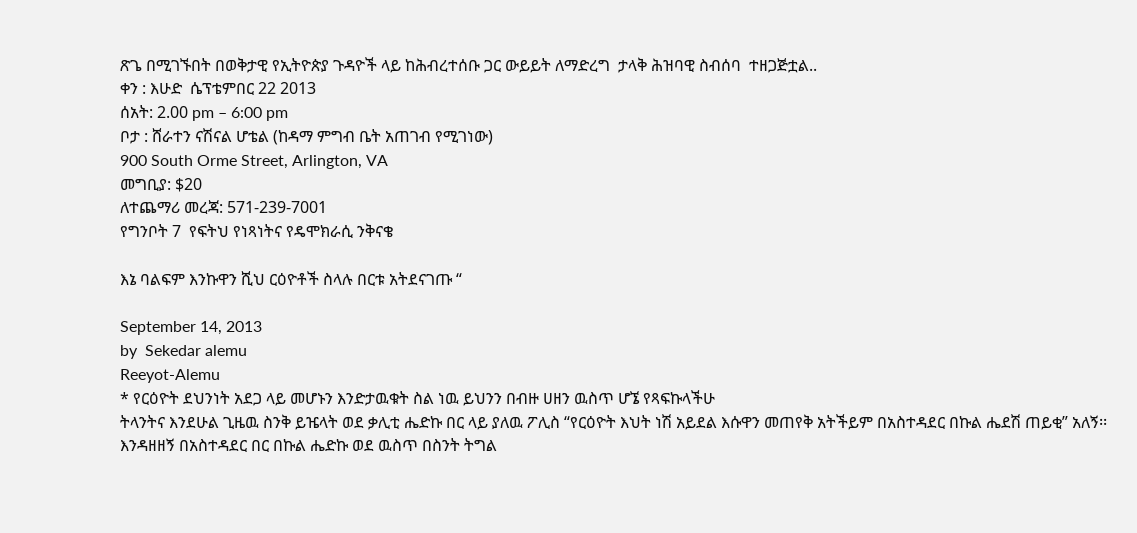ጽጌ በሚገኙበት በወቅታዊ የኢትዮጵያ ጉዳዮች ላይ ከሕብረተሰቡ ጋር ውይይት ለማድረግ  ታላቅ ሕዝባዊ ስብሰባ  ተዘጋጅቷል..
ቀን : እሁድ  ሴፕቴምበር 22 2013
ሰአት: 2.00 pm – 6:00 pm
ቦታ : ሸራተን ናሽናል ሆቴል (ከዳማ ምግብ ቤት አጠገብ የሚገነው)
900 South Orme Street, Arlington, VA
መግቢያ: $20
ለተጨማሪ መረጃ: 571-239-7001
የግንቦት 7  የፍትህ የነጻነትና የዴሞክራሲ ንቅናቄ

እኔ ባልፍም እንኩዋን ሺህ ርዕዮቶች ስላሉ በርቱ አትደናገጡ “

September 14, 2013
by  Sekedar alemu
Reeyot-Alemu
* የርዕዮት ደህንነት አደጋ ላይ መሆኑን እንድታዉቁት ስል ነዉ ይህንን በብዙ ሀዘን ዉስጥ ሆኜ የጻፍኩላችሁ
ትላንትና እንደሁል ጊዜዉ ስንቅ ይዤላት ወደ ቃሊቲ ሔድኩ በር ላይ ያለዉ ፖሊስ “የርዕዮት እህት ነሽ አይደል እሱዋን መጠየቅ አትችይም በአስተዳደር በኩል ሔደሽ ጠይቂ” አለኝ፡፡ እንዳዘዘኝ በአስተዳደር በር በኩል ሔድኩ ወደ ዉስጥ በስንት ትግል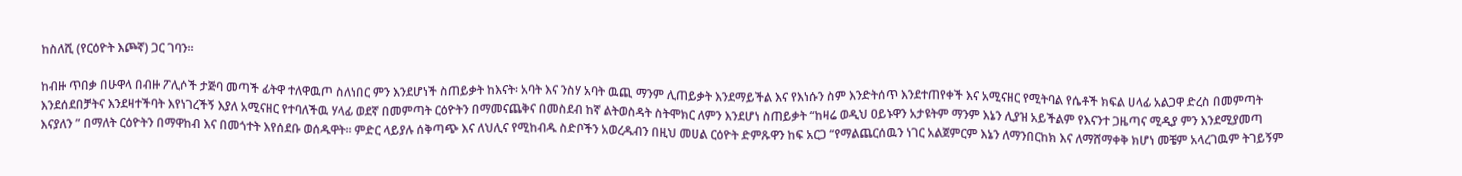ከስለሺ (የርዕዮት እጮኛ) ጋር ገባን፡፡

ከብዙ ጥበቃ በሁዋላ በብዙ ፖሊሶች ታጅባ መጣች ፊትዋ ተለዋዉጦ ስለነበር ምን እንደሆነች ስጠይቃት ከእናት፡ አባት እና ንስሃ አባት ዉጪ ማንም ሊጠይቃት እንደማይችል እና የእነሱን ስም እንድትሰጥ እንደተጠየቀች እና አሚናዘር የሚትባል የሴቶች ክፍል ሀላፊ አልጋዋ ድረስ በመምጣት እንደሰደበቻትና እንደዛተችባት እየነገረችኝ እያለ አሚናዘር የተባለችዉ ሃላፊ ወደኛ በመምጣት ርዕዮትን በማመናጨቅና በመስደብ ከኛ ልትወስዳት ስትሞክር ለምን እንደሆነ ስጠይቃት “ከዛሬ ወዲህ ዐይኑዋን አታዩትም ማንም እኔን ሊያዝ አይችልም የእናንተ ጋዜጣና ሚዲያ ምን እንደሚያመጣ እናያለን ” በማለት ርዕዮትን በማዋከብ እና በመጎተት እየሰደቡ ወሰዱዋት፡፡ ምድር ላይያሉ ሰቅጣጭ እና ለህሊና የሚከብዱ ስድቦችን አወረዱብን በዚህ መሀል ርዕዮት ድምጹዋን ከፍ አርጋ “የማልጨርሰዉን ነገር አልጀምርም እኔን ለማንበርከክ እና ለማሸማቀቅ ክሆነ መቼም አላረገዉም ትገይኝም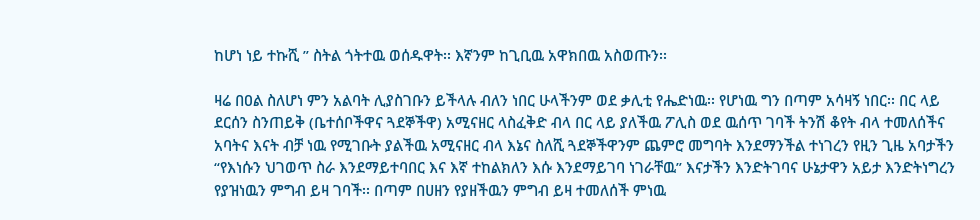ከሆነ ነይ ተኩሺ ” ስትል ጎትተዉ ወሰዱዋት፡፡ እኛንም ከጊቢዉ አዋክበዉ አስወጡን፡፡

ዛሬ በዐል ስለሆነ ምን አልባት ሊያስገቡን ይችላሉ ብለን ነበር ሁላችንም ወደ ቃሊቲ የሔድነዉ፡፡ የሆነዉ ግን በጣም አሳዛኝ ነበር፡፡ በር ላይ ደርሰን ስንጠይቅ (ቤተሰቦችዋና ጓደኞችዋ) አሚናዘር ላስፈቅድ ብላ በር ላይ ያለችዉ ፖሊስ ወደ ዉሰጥ ገባች ትንሽ ቆየት ብላ ተመለሰችና አባትና እናት ብቻ ነዉ የሚገቡት ያልችዉ አሚናዘር ብላ እኔና ስለሺ ጓደኞችዋንም ጨምሮ መግባት እንደማንችል ተነገረን የዚን ጊዜ አባታችን “የእነሱን ህገወጥ ስራ እንደማይተባበር እና እኛ ተከልክለን እሱ እንደማይገባ ነገራቸዉ” እናታችን እንድትገባና ሁኔታዋን አይታ እንድትነግረን የያዝነዉን ምግብ ይዛ ገባች፡፡ በጣም በሀዘን የያዘችዉን ምግብ ይዛ ተመለሰች ምነዉ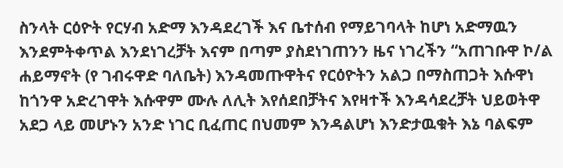ስንላት ርዕዮት የርሃብ አድማ እንዳደረገች እና ቤተሰብ የማይገባላት ከሆነ አድማዉን እንደምትቀጥል እንደነገረቻት እናም በጣም ያስደነገጠንን ዜና ነገረችን “አጠገቡዋ ኮ/ል ሐይማኖት (የ ገብሩዋድ ባለቤት) እንዳመጡዋትና የርዕዮትን አልጋ በማስጠጋት እሱዋነ ከጎንዋ አድረገዋት እሱዋም ሙሉ ለሊት እየሰደበቻትና እየዛተች እንዳሳደረቻት ህይወትዋ አደጋ ላይ መሆኑን አንድ ነገር ቢፈጠር በህመም እንዳልሆነ እንድታዉቁት እኔ ባልፍም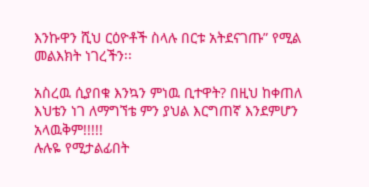እንኩዋን ሺህ ርዕዮቶች ስላሉ በርቱ አትደናገጡ” የሚል መልእክት ነገረችን፡፡

አስረዉ ሲያበቁ እንኳን ምነዉ ቢተዋት? በዚህ ከቀጠለ እህቴን ነገ ለማግኘቴ ምን ያህል እርግጠኛ እንደምሆን አላዉቅም!!!!!
ሉሉዬ የሚታልፊበት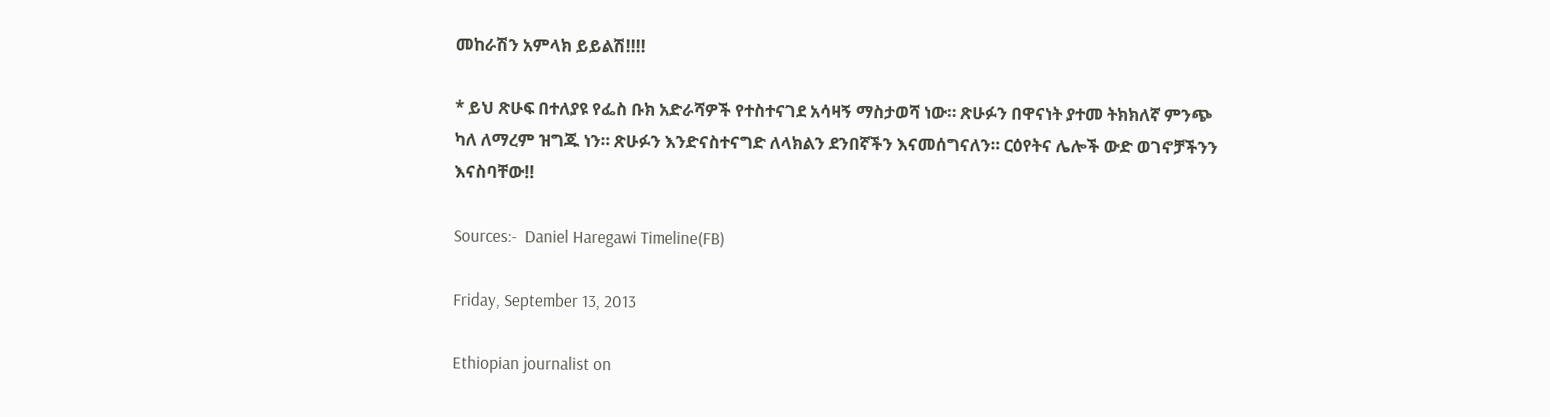መከራሽን አምላክ ይይልሽ!!!!

* ይህ ጽሁፍ በተለያዩ የፌስ ቡክ አድራሻዎች የተስተናገደ አሳዛኝ ማስታወሻ ነው። ጽሁፉን በዋናነት ያተመ ትክክለኛ ምንጭ ካለ ለማረም ዝግጁ ነን። ጽሁፉን እንድናስተናግድ ለላክልን ደንበኛችን እናመሰግናለን። ርዕየትና ሌሎች ውድ ወገኖቻችንን እናስባቸው!!

Sources:-  Daniel Haregawi Timeline(FB)

Friday, September 13, 2013

Ethiopian journalist on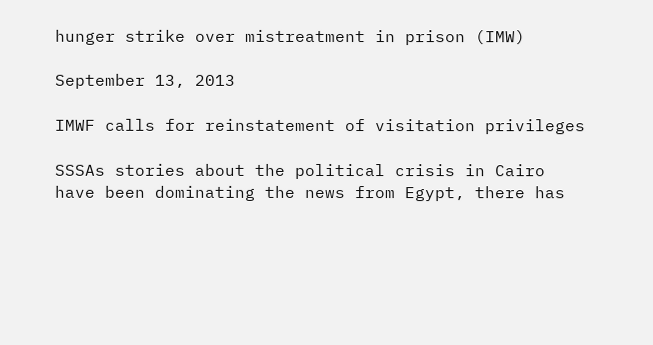hunger strike over mistreatment in prison (IMW)

September 13, 2013

IMWF calls for reinstatement of visitation privileges

SSSAs stories about the political crisis in Cairo have been dominating the news from Egypt, there has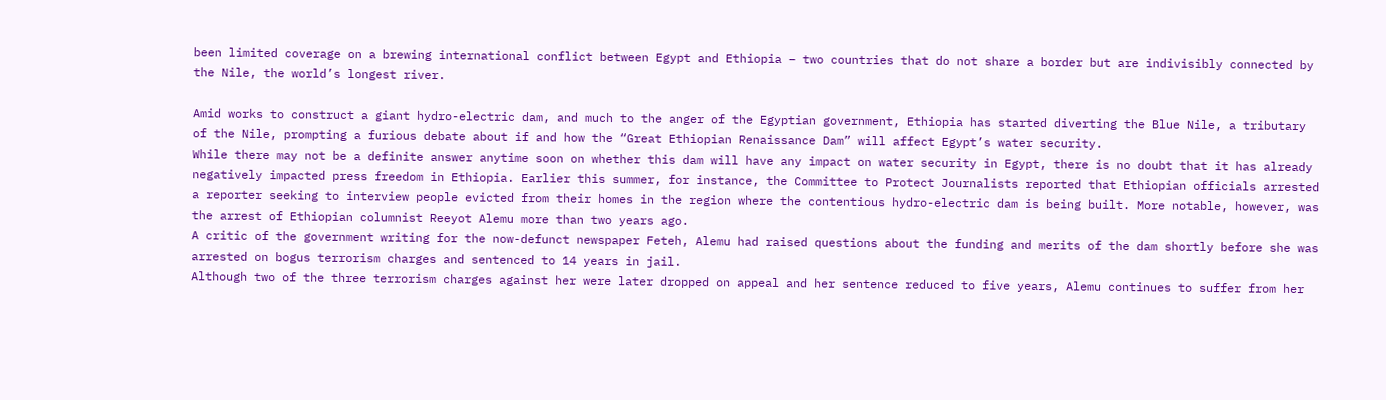been limited coverage on a brewing international conflict between Egypt and Ethiopia – two countries that do not share a border but are indivisibly connected by the Nile, the world’s longest river.

Amid works to construct a giant hydro-electric dam, and much to the anger of the Egyptian government, Ethiopia has started diverting the Blue Nile, a tributary of the Nile, prompting a furious debate about if and how the “Great Ethiopian Renaissance Dam” will affect Egypt’s water security.
While there may not be a definite answer anytime soon on whether this dam will have any impact on water security in Egypt, there is no doubt that it has already negatively impacted press freedom in Ethiopia. Earlier this summer, for instance, the Committee to Protect Journalists reported that Ethiopian officials arrested a reporter seeking to interview people evicted from their homes in the region where the contentious hydro-electric dam is being built. More notable, however, was the arrest of Ethiopian columnist Reeyot Alemu more than two years ago.
A critic of the government writing for the now-defunct newspaper Feteh, Alemu had raised questions about the funding and merits of the dam shortly before she was arrested on bogus terrorism charges and sentenced to 14 years in jail.
Although two of the three terrorism charges against her were later dropped on appeal and her sentence reduced to five years, Alemu continues to suffer from her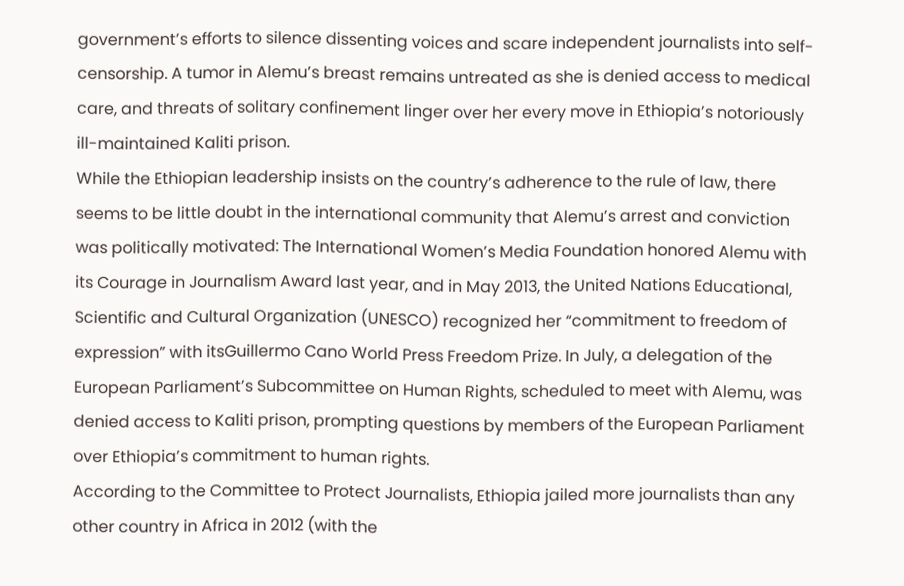government’s efforts to silence dissenting voices and scare independent journalists into self-censorship. A tumor in Alemu’s breast remains untreated as she is denied access to medical care, and threats of solitary confinement linger over her every move in Ethiopia’s notoriously ill-maintained Kaliti prison.
While the Ethiopian leadership insists on the country’s adherence to the rule of law, there seems to be little doubt in the international community that Alemu’s arrest and conviction was politically motivated: The International Women’s Media Foundation honored Alemu with its Courage in Journalism Award last year, and in May 2013, the United Nations Educational, Scientific and Cultural Organization (UNESCO) recognized her “commitment to freedom of expression” with itsGuillermo Cano World Press Freedom Prize. In July, a delegation of the European Parliament’s Subcommittee on Human Rights, scheduled to meet with Alemu, was denied access to Kaliti prison, prompting questions by members of the European Parliament over Ethiopia’s commitment to human rights.
According to the Committee to Protect Journalists, Ethiopia jailed more journalists than any other country in Africa in 2012 (with the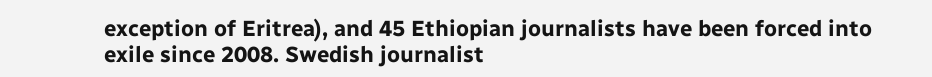exception of Eritrea), and 45 Ethiopian journalists have been forced into exile since 2008. Swedish journalist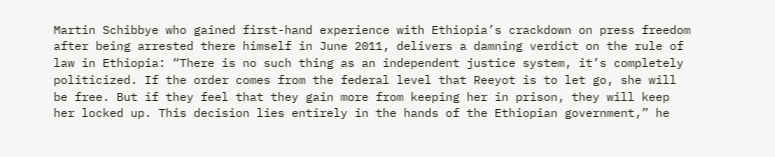Martin Schibbye who gained first-hand experience with Ethiopia’s crackdown on press freedom after being arrested there himself in June 2011, delivers a damning verdict on the rule of law in Ethiopia: “There is no such thing as an independent justice system, it’s completely politicized. If the order comes from the federal level that Reeyot is to let go, she will be free. But if they feel that they gain more from keeping her in prison, they will keep her locked up. This decision lies entirely in the hands of the Ethiopian government,” he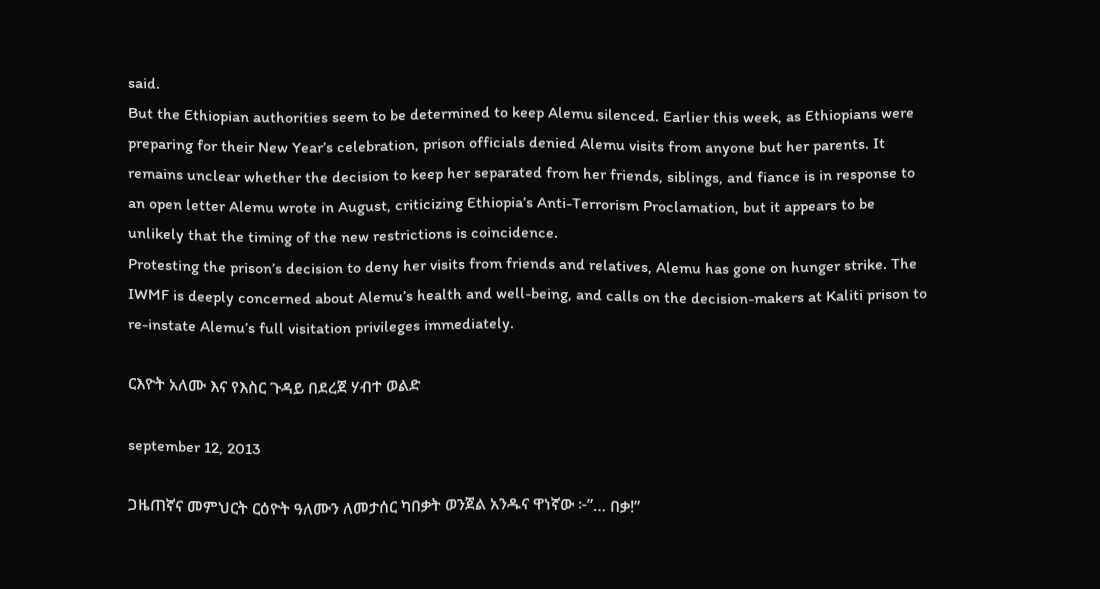said.
But the Ethiopian authorities seem to be determined to keep Alemu silenced. Earlier this week, as Ethiopians were preparing for their New Year’s celebration, prison officials denied Alemu visits from anyone but her parents. It remains unclear whether the decision to keep her separated from her friends, siblings, and fiance is in response to an open letter Alemu wrote in August, criticizing Ethiopia’s Anti-Terrorism Proclamation, but it appears to be unlikely that the timing of the new restrictions is coincidence.
Protesting the prison’s decision to deny her visits from friends and relatives, Alemu has gone on hunger strike. The IWMF is deeply concerned about Alemu’s health and well-being, and calls on the decision-makers at Kaliti prison to re-instate Alemu’s full visitation privileges immediately.

ርእዮት አለሙ እና የእስር ጉዳይ በደረጀ ሃብተ ወልድ

september 12, 2013

ጋዜጠኛና መምህርት ርዕዮት ዓለሙን ለመታሰር ካበቃት ወንጀል አንዱና ዋነኛው ፦”… በቃ!”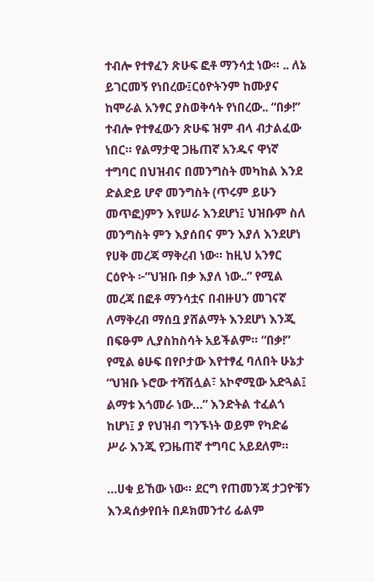ተብሎ የተፃፈን ጽሁፍ ፎቶ ማንሳቷ ነው። .. ለኔ ይገርመኝ የነበረው፤ርዕዮትንም ከሙያና ከሞራል አንፃር ያስወቅሳት የነበረው.. “በቃ!” ተብሎ የተፃፈውን ጽሁፍ ዝም ብላ ብታልፈው ነበር። የልማታዊ ጋዜጠኛ አንዱና ዋነኛ ተግባር በህዝብና በመንግስት መካከል እንደ ድልድይ ሆኖ መንግስት (ጥሩም ይሁን መጥፎ)ምን እየሠራ እንደሆነ፤ ህዝቡም ስለ መንግስት ምን እያሰበና ምን እያለ እንደሆነ የሀቅ መረጃ ማቅረብ ነው። ከዚህ አንፃር ርዕዮት ፦”ህዝቡ በቃ እያለ ነው..” የሚል መረጃ በፎቶ ማንሳቷና በብዙሀን መገናኛ ለማቅረብ ማሰቧ ያሸልማት እንደሆነ እንጂ በፍፁም ሊያስከስሳት አይችልም። “በቃ!” የሚል ፅሁፍ በየቦታው እየተፃፈ ባለበት ሁኔታ “ህዝቡ ኑሮው ተሻሽሏል፣ አኮኖሚው አድጓል፤ ልማቱ እጎመራ ነው…” እንድትል ተፈልጎ ከሆነ፤ ያ የህዝብ ግንኙነት ወይም የካድሬ ሥራ እንጂ የጋዜጠኛ ተግባር አይደለም።

…ሀቁ ይኸው ነው። ደርግ የጠመንጃ ታጋዮቹን እንዳሰቃየበት በዶክመንተሪ ፊልም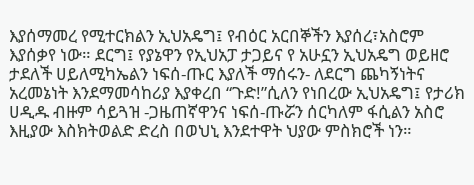እያሰማመረ የሚተርክልን ኢህአዴግ፤ የብዕር አርበኞችን እያሰረ፣አስሮም እያሰቃየ ነው። ደርግ፤ የያኔዋን የኢህአፓ ታጋይና የ አሁኗን ኢህአዴግ ወይዘሮ ታደለች ሀይለሚካኤልን ነፍሰ-ጡር እያለች ማሰሩን- ለደርግ ጨካኝነትና አረመኔነት እንደማመሳከሪያ እያቀረበ “ጉድ!”ሲለን የነበረው ኢህአዴግ፤ የታሪክ ሀዲዱ ብዙም ሳይጓዝ -ጋዜጠኛዋንና ነፍሰ-ጡሯን ሰርካለም ፋሲልን አስሮ እዚያው እስክትወልድ ድረስ በወህኒ እንደተዋት ህያው ምስክሮች ነን።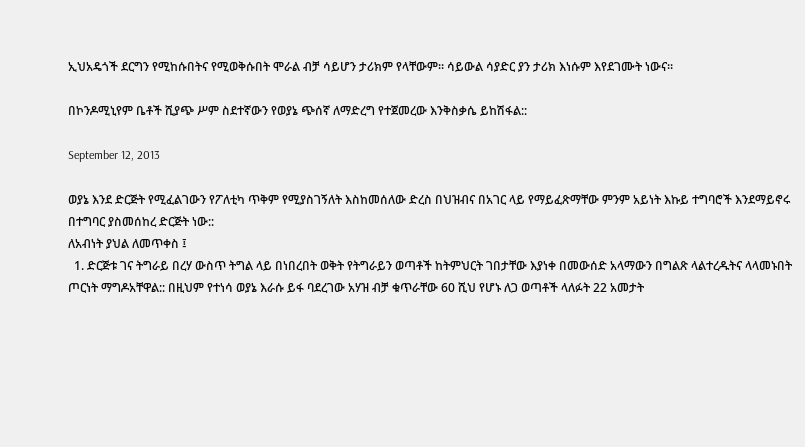ኢህአዴጎች ደርግን የሚከሱበትና የሚወቅሱበት ሞራል ብቻ ሳይሆን ታሪክም የላቸውም። ሳይውል ሳያድር ያን ታሪክ እነሱም እየደገሙት ነውና።

በኮንዶሚኒየም ቤቶች ሺያጭ ሥም ስደተኛውን የወያኔ ጭሰኛ ለማድረግ የተጀመረው እንቅስቃሴ ይከሽፋል::

September 12, 2013

ወያኔ እንደ ድርጅት የሚፈልገውን የፖለቲካ ጥቅም የሚያስገኝለት እስከመሰለው ድረስ በህዝብና በአገር ላይ የማይፈጽማቸው ምንም አይነት እኩይ ተግባሮች እንደማይኖሩ በተግባር ያስመሰከረ ድርጅት ነው::
ለአብነት ያህል ለመጥቀስ ፤
  1. ድርጅቱ ገና ትግራይ በረሃ ውስጥ ትግል ላይ በነበረበት ወቅት የትግራይን ወጣቶች ከትምህርት ገበታቸው እያነቀ በመውሰድ አላማውን በግልጽ ላልተረዱትና ላላመኑበት ጦርነት ማግዶአቸዋል:: በዚህም የተነሳ ወያኔ እራሱ ይፋ ባደረገው አሃዝ ብቻ ቁጥራቸው 60 ሺህ የሆኑ ለጋ ወጣቶች ላለፉት 22 አመታት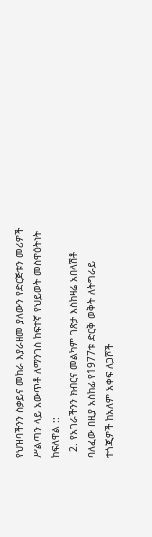የህዝባችንን ስቃይና መከራ እያራዘመ ያለውን የድርጅቱን መሪዎች ሥልጣን ላይ አውጥቶ ለማንገስ ከፍተኛ የህይወት መስዋዕትነት ከፍለዋል ::
  2. የአገራችንን ክብርና መልካም ገጽታ እስከዛሬ አበላሽቶ ባለፈው በዚያ አስከፊ የ1977ቱ ድርቅ ወቅት ለትግራይ ተጎጂዎች ከአለም አቀፍ ለጋሾች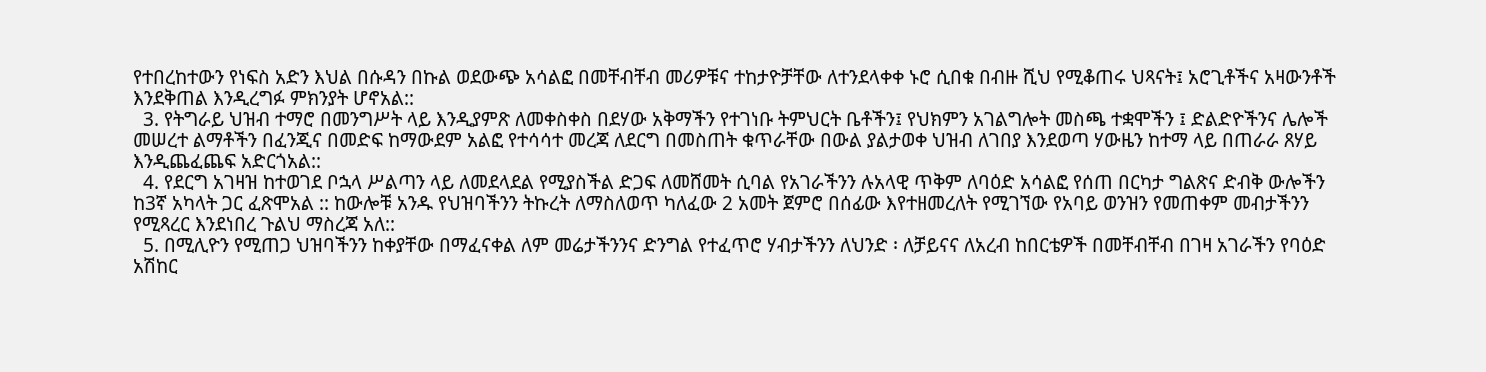የተበረከተውን የነፍስ አድን እህል በሱዳን በኩል ወደውጭ አሳልፎ በመቸብቸብ መሪዎቹና ተከታዮቻቸው ለተንደላቀቀ ኑሮ ሲበቁ በብዙ ሺህ የሚቆጠሩ ህጻናት፤ አሮጊቶችና አዛውንቶች እንደቅጠል እንዲረግፉ ምክንያት ሆኖአል::
  3. የትግራይ ህዝብ ተማሮ በመንግሥት ላይ እንዲያምጽ ለመቀስቀስ በደሃው አቅማችን የተገነቡ ትምህርት ቤቶችን፤ የህክምን አገልግሎት መስጫ ተቋሞችን ፤ ድልድዮችንና ሌሎች መሠረተ ልማቶችን በፈንጂና በመድፍ ከማውደም አልፎ የተሳሳተ መረጃ ለደርግ በመስጠት ቁጥራቸው በውል ያልታወቀ ህዝብ ለገበያ እንደወጣ ሃውዜን ከተማ ላይ በጠራራ ጸሃይ እንዲጨፈጨፍ አድርጎአል::
  4. የደርግ አገዛዝ ከተወገደ ቦኋላ ሥልጣን ላይ ለመደላደል የሚያስችል ድጋፍ ለመሸመት ሲባል የአገራችንን ሉአላዊ ጥቅም ለባዕድ አሳልፎ የሰጠ በርካታ ግልጽና ድብቅ ውሎችን ከ3ኛ አካላት ጋር ፈጽሞአል :: ከውሎቹ አንዱ የህዝባችንን ትኩረት ለማስለወጥ ካለፈው 2 አመት ጀምሮ በሰፊው እየተዘመረለት የሚገኘው የአባይ ወንዝን የመጠቀም መብታችንን የሚጻረር እንደነበረ ጉልህ ማስረጃ አለ::
  5. በሚሊዮን የሚጠጋ ህዝባችንን ከቀያቸው በማፈናቀል ለም መሬታችንንና ድንግል የተፈጥሮ ሃብታችንን ለህንድ ፡ ለቻይናና ለአረብ ከበርቴዎች በመቸብቸብ በገዛ አገራችን የባዕድ አሽከር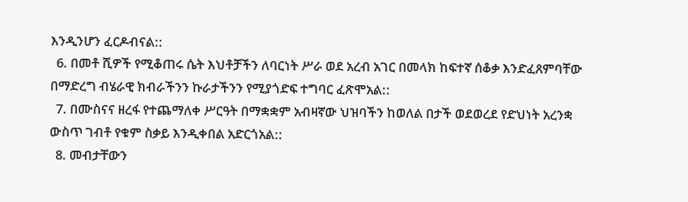እንዲንሆን ፈርዶብናል::
  6. በመቶ ሺዎች የሚቆጠሩ ሴት እህቶቻችን ለባርነት ሥራ ወደ አረብ አገር በመላክ ከፍተኛ ሰቆቃ እንድፈጸምባቸው በማድረግ ብሄራዊ ክብራችንን ኩራታችንን የሚያጎድፍ ተግባር ፈጽሞአል::
  7. በሙስናና ዘረፋ የተጨማለቀ ሥርዓት በማቋቋም አብዛኛው ህዝባችን ከወለል በታች ወደወረደ የድህነት አረንቋ ውስጥ ገብቶ የቁም ስቃይ እንዲቀበል አድርጎአል::
  8. መብታቸውን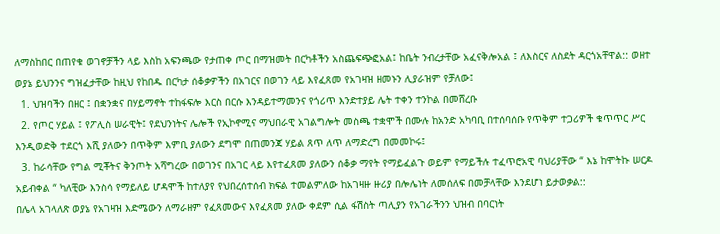ለማስከበር በጠየቁ ወገኖቻችን ላይ እስከ አፍንጫው የታጠቀ ጦር በማዝመት በርካቶችን አስጨፍጭፎአል፤ ከቤት ንብረታቸው አፈናቅሎአል ፤ ለእስርና ለስደት ዳርጎአቸዋል:: ወዘተ
ወያኔ ይህንንና ግዝፈታቸው ከዚህ የከበዱ በርካታ ሰቆቃዎችን በአገርና በወገን ላይ እየፈጸመ የአገዛዝ ዘመኑን ሊያራዝም የቻለው፤
  1. ህዝባችን በዘር ፤ በቋንቋና በሃይማኖት ተከፋፍሎ እርስ በርሱ እንዳይተማመንና የጎሪጥ እንድተያይ ሌት ተቀን ተንኮል በመሸረቡ
  2. የጦር ሃይል ፤ የፖሊስ ሠራዊት፤ የደህንነትና ሌሎች የኢኮኖሚና ማህበራዊ አገልግሎት መስጫ ተቋሞች በሙሉ ከአንድ አካባቢ በተሰባሰቡ የጥቅም ተጋሪዎች ቁጥጥር ሥር እንዲወድቅ ተደርጎ እሺ ያለውን በጥቅም እምቢ ያለውን ደግሞ በጠመንጃ ሃይል ጸጥ ለጥ ለማድረግ በመመኮሩ፤
  3. ከራሳቸው የግል ሚቾትና ቅንጦት አሻግረው በወገንና በአገር ላይ እየተፈጸመ ያለውን ሰቆቃ ማየት የማይፈልጉ ወይም የማይችሉ ተፈጥሮአዊ ባህሪያቸው “ እኔ ከሞትኩ ሠርዶ አይብቀል “ ካለቺው እንስሳ የማይለይ ሆዳሞች ከተለያየ የህበረሰተሰብ ክፍል ተመልምለው ከአገዛዙ ዙሪያ በሎሌነት ለመሰለፍ በመቻላቸው እንደሆነ ይታወቃል::
በሌላ አገላለጽ ወያኔ የአገዛዝ እድሜውን ለማራዘም የፈጸመውና እየፈጸመ ያለው ቀደም ሲል ፋሽስት ጣሊያን የአገራችንን ህዝብ በባርነት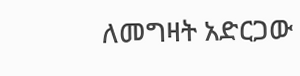ለመግዛት አድርጋው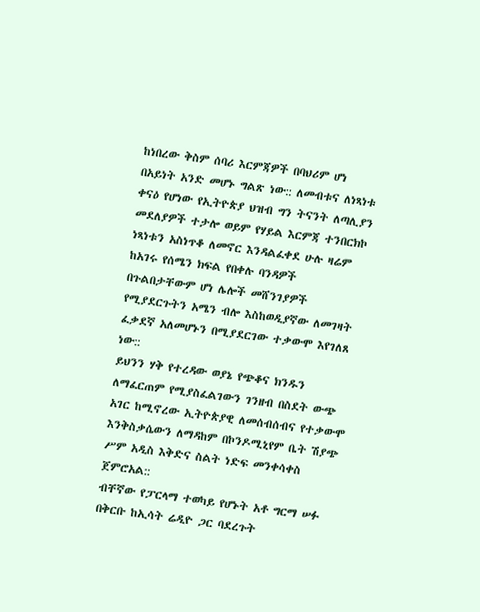ከነበረው ቅስም ሰባሪ እርምጃዎች በባህሪም ሆነ በአይነት አንድ መሆኑ ግልጽ ነው:: ለመብቱና ለነጻነቱ ቀናዕ የሆነው የኢትዮጵያ ህዝብ ግን ትናንት ለጣሊያን መደለያዎች ተታሎ ወይም የሃይል እርምጃ ተንበርክኮ ነጻነቱን አስነጥቆ ለመኖር እንዳልፈቀደ ሁሉ ዛሬም ከአገሩ የሰሜን ክፍል የበቀሉ ባንዳዎች በጉልበታቸውም ሆነ ሌሎች መሸንገያዎች የሚያደርጉትን አሜን ብሎ እስከወዲያኛው ለመገዛት ፈቃደኛ አለመሆኑን በሚያደርገው ተቃውሞ እየገለጸ ነው::
ይህንን ሃቅ የተረዳው ወያኔ የጭቆና ክንዱን ለማፈርጠም የሚያስፈልገውን ገንዘብ በስደት ውጭ አገር ከሚኖረው ኢትዮጵያዊ ለመሰብሰብና የተቃውሞ እንቅስቃሴውን ለማዳከም በኮንዶሚኒየም ቤት ሽያጭ ሥም አዲስ እቅድና ስልት ነድፍ መንቀሳቀስ ጀምሮአል::
ብቸኛው የፓርላማ ተወካይ የሆኑት አቶ ግርማ ሠፉ በቅርቡ ከኢሳት ሬዲዮ ጋር ባደረጉት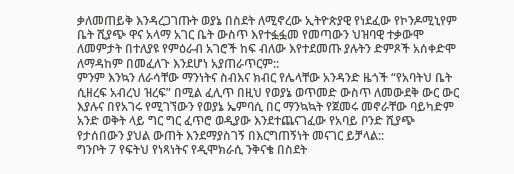ቃለመጠይቅ እንዳረጋገጡት ወያኔ በስደት ለሚኖረው ኢትዮጵያዊ የነደፈው የኮንዶሚኒየም ቤት ሺያጭ ዋና አላማ አገር ቤት ውስጥ እየተፏፏመ የመጣውን ህዝባዊ ተቃውሞ ለመምታት በተለያዩ የምዕራብ አገሮች ከፍ ብለው እየተደመጡ ያሉትን ድምጾች አሰቀድሞ ለማዳከም በመፈለጉ እንደሆነ አያጠራጥርም::
ምንም እንኳን ለራሳቸው ማንነትና ስብእና ክብር የሌላቸው አንዳንድ ዜጎች “የአባትህ ቤት ሲዘረፍ አብረህ ዝረፍ” በሚል ፈሊጥ በዚህ የወያኔ ወጥመድ ውስጥ ለመውደቅ ውር ውር እያሉና በየአገሩ የሚገኘውን የወያኔ ኤምባሲ በር ማንኳኳት የጀመሩ መኖራቸው ባይካድም አንድ ወቅት ላይ ግር ግር ፈጥሮ ወዲያው እንደተጨናገፈው የአባይ ቦንድ ሺያጭ የታሰበውን ያህል ውጠት እንደማያስገኝ በእርግጠኝነት መናገር ይቻላል::
ግንቦት 7 የፍትህ የነጻነትና የዲሞክራሲ ንቅናቄ በስደት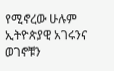የሚኖረው ሁሉም ኢትዮጵያዊ አገሩንና ወገኖቹን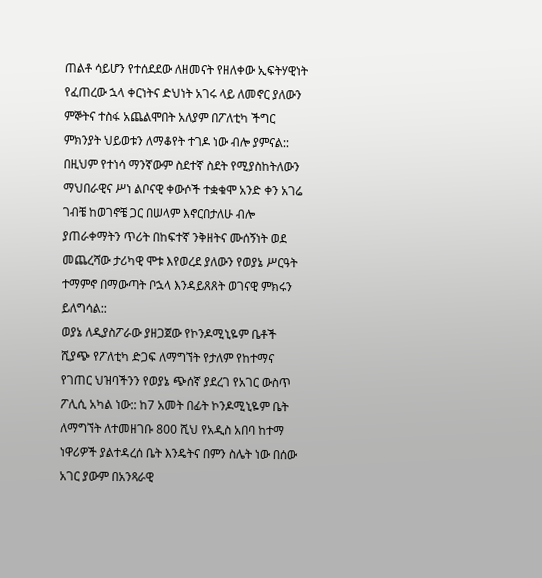ጠልቶ ሳይሆን የተሰደደው ለዘመናት የዘለቀው ኢፍትሃዊነት የፈጠረው ኋላ ቀርነትና ድህነት አገሩ ላይ ለመኖር ያለውን ምኞትና ተስፋ አጨልሞበት አለያም በፖለቲካ ችግር ምክንያት ህይወቱን ለማቆየት ተገዶ ነው ብሎ ያምናል::
በዚህም የተነሳ ማንኛውም ስደተኛ ስደት የሚያስከትለውን ማህበራዊና ሥነ ልቦናዊ ቀውሶች ተቋቁሞ አንድ ቀን አገሬ ገብቼ ከወገኖቼ ጋር በሠላም እኖርበታለሁ ብሎ ያጠራቀማትን ጥሪት በከፍተኛ ንቅዘትና ሙሰኝነት ወደ መጨረሻው ታሪካዊ ሞቱ እየወረደ ያለውን የወያኔ ሥርዓት ተማምኖ በማውጣት ቦኋላ እንዳይጸጸት ወገናዊ ምክሩን ይለግሳል::
ወያኔ ለዲያስፖራው ያዘጋጀው የኮንዶሚኒዬም ቤቶች ሺያጭ የፖለቲካ ድጋፍ ለማግኘት የታለም የከተማና የገጠር ህዝባችንን የወያኔ ጭሰኛ ያደረገ የአገር ውስጥ ፖሊሲ አካል ነው:: ከ7 አመት በፊት ኮንዶሚኒዬም ቤት ለማግኘት ለተመዘገቡ 800 ሺህ የአዲስ አበባ ከተማ ነዋሪዎች ያልተዳረሰ ቤት እንዴትና በምን ስሌት ነው በሰው አገር ያውም በአንጻራዊ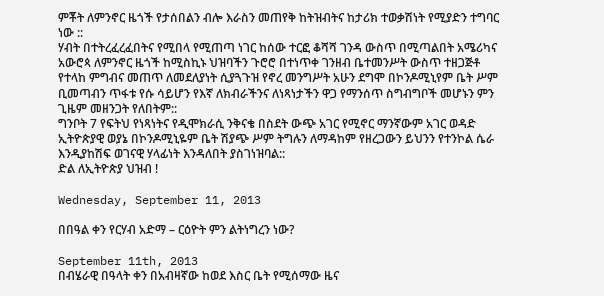ምቾት ለምንኖር ዜጎች የታሰበልን ብሎ እራስን መጠየቅ ከትዝብትና ከታሪክ ተወቃሽነት የሚያድን ተግባር ነው ::
ሃብት በተትረፈረፈበትና የሚበላ የሚጠጣ ነገር ከሰው ተርፎ ቆሻሻ ገንዳ ውስጥ በሚጣልበት አሜሪካና አውሮጳ ለምንኖር ዜጎች ከሚስኪኑ ህዝባችን ጉሮሮ በተነጥቀ ገንዘብ ቤተመንሥት ውስጥ ተዘጋጅቶ የተላከ ምግብና መጠጥ ለመደለያነት ሲያጓጉዝ የኖረ መንግሥት አሁን ደግሞ በኮንዶሚኒየም ቤት ሥም ቢመጣብን ጥፋቱ የሱ ሳይሆን የእኛ ለክብራችንና ለነጻነታችን ዋጋ የማንሰጥ ስግብግቦች መሆኑን ምን ጊዜም መዘንጋት የለበትም::
ግንቦት 7 የፍትህ የነጻነትና የዲሞክራሲ ንቅናቄ በስደት ውጭ አገር የሚኖር ማንኛውም አገር ወዳድ ኢትዮጵያዊ ወያኔ በኮንዶሚኒዬም ቤት ሽያጭ ሥም ትግሉን ለማዳከም የዘረጋውን ይህንን የተንኮል ሴራ እንዲያከሽፍ ወገናዊ ሃላፊነት እንዳለበት ያስገነዝባል::
ድል ለኢትዮጵያ ህዝብ !

Wednesday, September 11, 2013

በበዓል ቀን የርሃብ አድማ – ርዕዮት ምን ልትነግረን ነው?

September 11th, 2013
በብሄራዊ በዓላት ቀን በአብዛኛው ከወደ እስር ቤት የሚሰማው ዜና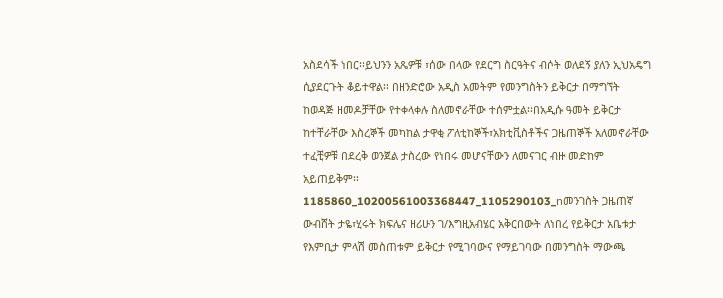አስደሳች ነበር፡፡ይህንን አጼዎቹ ፣ሰው በላው የደርግ ስርዓትና ብሶት ወለደኝ ያለን ኢህአዴግ ሲያደርጉት ቆይተዋል፡፡ በዘንድሮው አዲስ አመትም የመንግስትን ይቅርታ በማግኘት ከወዳጅ ዘመዶቻቸው የተቀላቀሉ ስለመኖራቸው ተሰምቷል፡፡በአዲሱ ዓመት ይቅርታ ከተቸራቸው እስረኞች መካከል ታዋቂ ፖለቲከኞች፣አክቲቪስቶችና ጋዜጠኞች አለመኖራቸው ተፈቺዎቹ በደረቅ ወንጀል ታስረው የነበሩ መሆናቸውን ለመናገር ብዙ መድከም አይጠይቅም፡፡
1185860_10200561003368447_1105290103_nመንገስት ጋዜጠኛ ውብሸት ታዬ፣ሂሩት ክፍሌና ዘሪሁን ገ/እግዚአብሄር አቅርበውት ለነበረ የይቅርታ አቤቱታ የእምቢታ ምላሽ መስጠቱም ይቅርታ የሚገባውና የማይገባው በመንግስት ማውጫ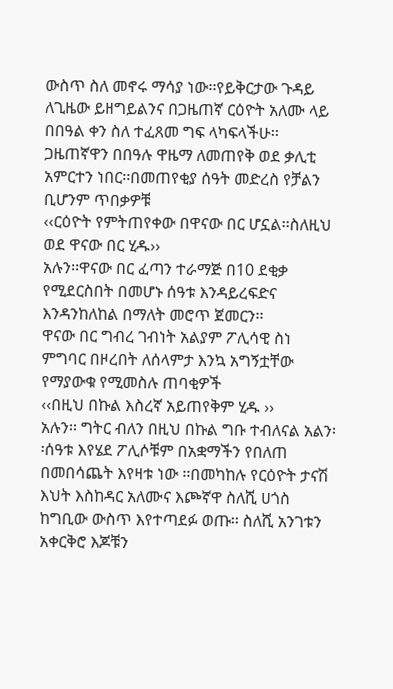ውስጥ ስለ መኖሩ ማሳያ ነው፡፡የይቅርታው ጉዳይ ለጊዜው ይዘግይልንና በጋዜጠኛ ርዕዮት አለሙ ላይ በበዓል ቀን ስለ ተፈጸመ ግፍ ላካፍላችሁ፡፡ ጋዜጠኛዋን በበዓሉ ዋዜማ ለመጠየቅ ወደ ቃሊቲ አምርተን ነበር፡፡በመጠየቂያ ሰዓት መድረስ የቻልን ቢሆንም ጥበቃዎቹ
‹‹ርዕዮት የምትጠየቀው በዋናው በር ሆኗል፡፡ስለዚህ ወደ ዋናው በር ሂዱ››
አሉን፡፡ዋናው በር ፈጣን ተራማጅ በ10 ደቂቃ የሚደርስበት በመሆኑ ሰዓቱ እንዳይረፍድና እንዳንከለከል በማለት መሮጥ ጀመርን፡፡
ዋናው በር ግብረ ገብነት አልያም ፖሊሳዊ ስነ ምግባር በዞረበት ለሰላምታ እንኳ አግኝቷቸው የማያውቁ የሚመስሉ ጠባቂዎች
‹‹በዚህ በኩል እስረኛ አይጠየቅም ሂዱ ››
አሉን፡፡ ግትር ብለን በዚህ በኩል ግቡ ተብለናል አልን፡፡ሰዓቱ እየሄደ ፖሊሶቹም በአቋማችን የበለጠ በመበሳጨት እየዛቱ ነው ፡፡በመካከሉ የርዕዮት ታናሽ እህት እስከዳር አለሙና እጮኛዋ ስለሺ ሀጎስ ከግቢው ውስጥ እየተጣደፉ ወጡ፡፡ ስለሺ አንገቱን አቀርቅሮ እጆቹን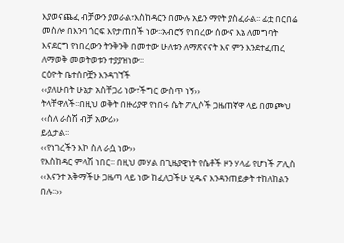እያወናጨፈ ብቻውን ያወራል፣እስከዳርን በሙሉ አይን ማየት ያስፈራል፡፡ ፊቷ በርበሬ መስሎ በእንባ ጎርፍ እየታጠበች ነው፡፡አብሮኝ የነበረው ሰውና እኔ ለመግባት እናደርግ የነበረውን ትንቅንቅ በመተው ሁለቱን ለማጽናናት እና ምን እንደተፈጠረ ለማወቅ መወትወቱን ተያያዝነው፡፡
ርዕዮት ቤተሰቦቿን እንዳገኘች
‹‹ያለሁበት ሁኔታ አስቸጋሪ ነው፣ችግር ውስጥ ነኝ››
ትላቸዋለች፡፡በዚህ ወቅት በዙሪያዋ የነበሩ ሴት ፖሊሶች ጋዜጠኛዋ ላይ በመጮህ
‹‹ስለ ራስሽ ብቻ አውሪ››
ይሏታል፡፡
‹‹የነገረችን እኮ ስለ ራሷ ነው››
የእስከዳር ምላሽ ነበር፡፡ በዚህ መሃል በጊዜያዊነት የሴቶች ዞን ሃላፊ የሆነች ፖሊስ
‹‹እናንተ አቅማችሁ ጋዜጣ ላይ ነው ከፈለጋችሁ ሂዱና እንዳንጠይቃት ተከለከልን በሉ፡፡››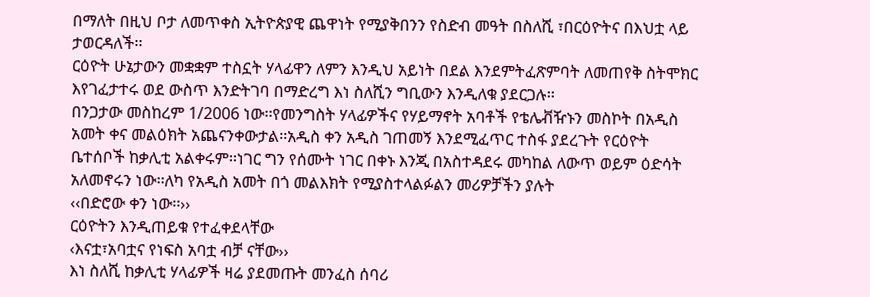በማለት በዚህ ቦታ ለመጥቀስ ኢትዮጵያዊ ጨዋነት የሚያቅበንን የስድብ መዓት በስለሺ ፣በርዕዮትና በእህቷ ላይ ታወርዳለች፡፡
ርዕዮት ሁኔታውን መቋቋም ተስኗት ሃላፊዋን ለምን እንዲህ አይነት በደል እንደምትፈጽምባት ለመጠየቅ ስትሞክር እየገፈታተሩ ወደ ውስጥ እንድትገባ በማድረግ እነ ስለሺን ግቢውን እንዲለቁ ያደርጋሉ፡፡
በንጋታው መስከረም 1/2006 ነው፡፡የመንግስት ሃላፊዎችና የሃይማኖት አባቶች የቴሌቭዥኑን መስኮት በአዲስ አመት ቀና መልዕክት አጨናንቀውታል፡፡አዲስ ቀን አዲስ ገጠመኝ እንደሚፈጥር ተስፋ ያደረጉት የርዕዮት ቤተሰቦች ከቃሊቲ አልቀሩም፡፡ነገር ግን የሰሙት ነገር በቀኑ እንጂ በአስተዳደሩ መካከል ለውጥ ወይም ዕድሳት አለመኖሩን ነው፡፡ለካ የአዲስ አመት በጎ መልእክት የሚያስተላልፉልን መሪዎቻችን ያሉት
‹‹በድሮው ቀን ነው፡፡››
ርዕዮትን እንዲጠይቁ የተፈቀደላቸው
‹እናቷ፣አባቷና የነፍስ አባቷ ብቻ ናቸው››
እነ ስለሺ ከቃሊቲ ሃላፊዎች ዛሬ ያደመጡት መንፈስ ሰባሪ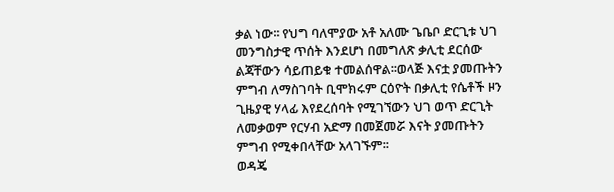ቃል ነው፡፡ የህግ ባለሞያው አቶ አለሙ ጌቤቦ ድርጊቱ ህገ መንግስታዊ ጥሰት እንደሆነ በመግለጽ ቃሊቲ ደርሰው ልጃቸውን ሳይጠይቁ ተመልሰዋል፡፡ወላጅ እናቷ ያመጡትን ምግብ ለማስገባት ቢሞክሩም ርዕዮት በቃሊቲ የሴቶች ዞን ጊዜያዊ ሃላፊ እየደረሰባት የሚገኘውን ህገ ወጥ ድርጊት ለመቃወም የርሃብ አድማ በመጀመሯ እናት ያመጡትን ምግብ የሚቀበላቸው አላገኙም፡፡
ወዳጄ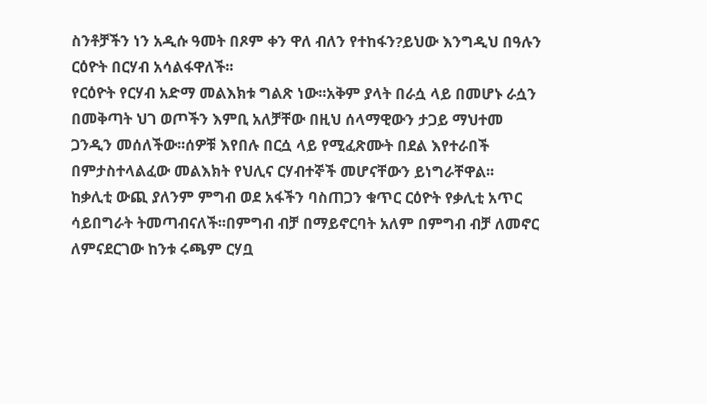ስንቶቻችን ነን አዲሱ ዓመት በጾም ቀን ዋለ ብለን የተከፋን?ይህው እንግዲህ በዓሉን ርዕዮት በርሃብ አሳልፋዋለች፡፡
የርዕዮት የርሃብ አድማ መልእክቱ ግልጽ ነው፡፡አቅም ያላት በራሷ ላይ በመሆኑ ራሷን በመቅጣት ህገ ወጦችን እምቢ አለቻቸው በዚህ ሰላማዊውን ታጋይ ማህተመ ጋንዲን መሰለችው፡፡ሰዎቹ እየበሉ በርሷ ላይ የሚፈጽሙት በደል እየተራበች በምታስተላልፈው መልእክት የህሊና ርሃብተኞች መሆናቸውን ይነግራቸዋል፡፡
ከቃሊቲ ውጪ ያለንም ምግብ ወደ አፋችን ባስጠጋን ቁጥር ርዕዮት የቃሊቲ አጥር ሳይበግራት ትመጣብናለች፡፡በምግብ ብቻ በማይኖርባት አለም በምግብ ብቻ ለመኖር ለምናደርገው ከንቱ ሩጫም ርሃቧ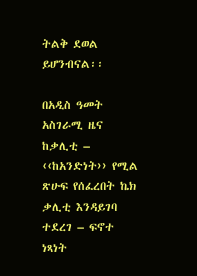ትልቅ ደወል ይሆንብናል፡፡

በአዲስ ዓመት አስገራሚ ዜና ከቃሊቲ – ‹‹ከአንድነት›› የሚል ጽሁፍ የሰፈረበት ኬክ ቃሊቲ እንዳይገባ ተደረገ – ፍኖተ ነጻነት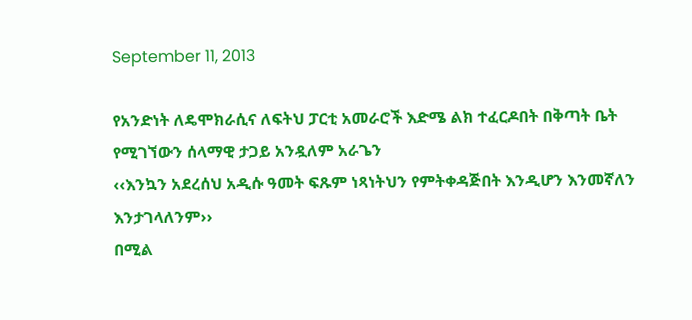September 11, 2013

የአንድነት ለዴሞክራሲና ለፍትህ ፓርቲ አመራሮች እድሜ ልክ ተፈርዶበት በቅጣት ቤት የሚገኘውን ሰላማዊ ታጋይ አንዷለም አራጌን
‹‹እንኳን አደረሰህ አዲሱ ዓመት ፍጹም ነጻነትህን የምትቀዳጅበት እንዲሆን እንመኛለን እንታገላለንም››
በሚል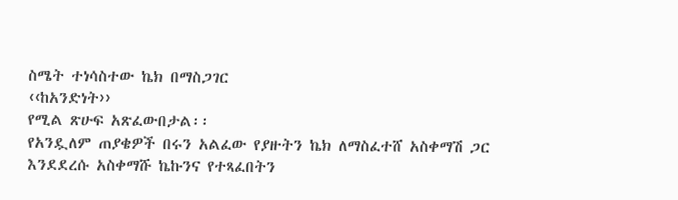ስሜት ተነሳስተው ኬክ በማስጋገር
‹‹ከአንድነት››
የሚል ጽሁፍ አጽፈውበታል፡፡
የአንዷለም ጠያቄዎች በሩን አልፈው የያዙትን ኬክ ለማስፈተሸ አስቀማሽ ጋር እንደደረሱ አስቀማሹ ኬኩንና የተጻፈበትን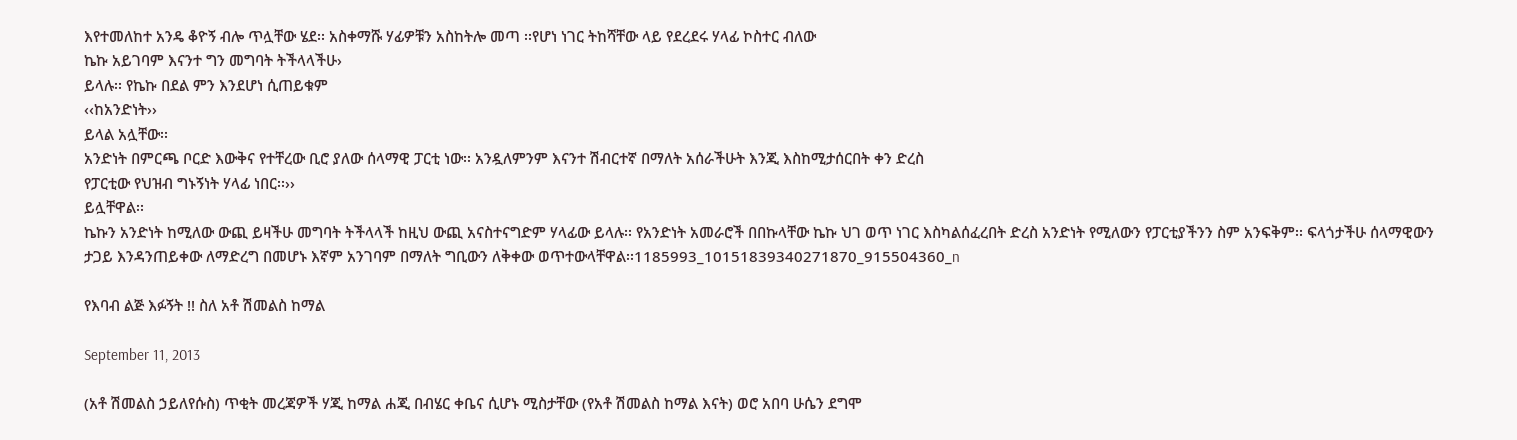እየተመለከተ አንዴ ቆዮኝ ብሎ ጥሏቸው ሄደ፡፡ አስቀማሹ ሃፊዎቹን አስከትሎ መጣ ፡፡የሆነ ነገር ትከሻቸው ላይ የደረደሩ ሃላፊ ኮስተር ብለው
ኬኩ አይገባም እናንተ ግን መግባት ትችላላችሁ›
ይላሉ፡፡ የኬኩ በደል ምን እንደሆነ ሲጠይቁም
‹‹ከአንድነት››
ይላል አሏቸው፡፡
አንድነት በምርጫ ቦርድ እውቅና የተቸረው ቢሮ ያለው ሰላማዊ ፓርቲ ነው፡፡ አንዷለምንም እናንተ ሽብርተኛ በማለት አሰራችሁት እንጂ እስከሚታሰርበት ቀን ድረስ
የፓርቲው የህዝብ ግኑኝነት ሃላፊ ነበር፡፡››
ይሏቸዋል፡፡
ኬኩን አንድነት ከሚለው ውጪ ይዛችሁ መግባት ትችላላች ከዚህ ውጪ አናስተናግድም ሃላፊው ይላሉ፡፡ የአንድነት አመራሮች በበኩላቸው ኬኩ ህገ ወጥ ነገር እስካልሰፈረበት ድረስ አንድነት የሚለውን የፓርቲያችንን ስም አንፍቅም፡፡ ፍላጎታችሁ ሰላማዊውን ታጋይ እንዳንጠይቀው ለማድረግ በመሆኑ እኛም አንገባም በማለት ግቢውን ለቅቀው ወጥተውላቸዋል፡፡1185993_10151839340271870_915504360_n

የእባብ ልጅ እፉኝት !! ስለ አቶ ሽመልስ ከማል

September 11, 2013

(አቶ ሽመልስ ኃይለየሱስ) ጥቂት መረጃዎች ሃጂ ከማል ሐጂ በብሄር ቀቤና ሲሆኑ ሚስታቸው (የአቶ ሽመልስ ከማል እናት) ወሮ አበባ ሁሴን ደግሞ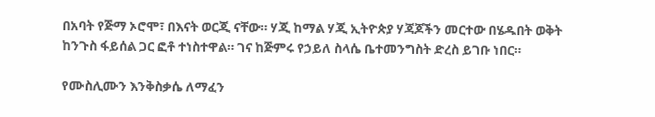በአባት የጅማ ኦሮሞ፣ በእናት ወርጂ ናቸው። ሃጂ ከማል ሃጂ ኢትዮጵያ ሃጃጆችን መርተው በሄዱበት ወቅት ከንጉስ ፋይሰል ጋር ፎቶ ተነስተዋል። ገና ከጅምሩ የኃይለ ስላሴ ቤተመንግስት ድረስ ይገቡ ነበር።

የሙስሊሙን እንቅስቃሴ ለማፈን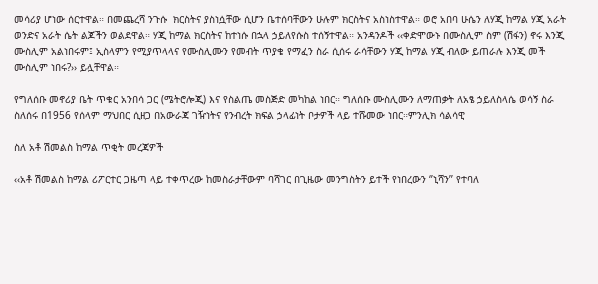መሳሪያ ሆነው ሰርተዋል። በመጨረሻ ንጉሱ  ክርስትና ያስነሷቸው ሲሆን ቤተሰባቸውን ሁሉም ክርስትና አስነስተዋል። ወሮ አበባ ሁሴን ለሃጂ ከማል ሃጂ አራት ወንድና አራት ሴት ልጆችን ወልደዋል። ሃጂ ከማል ክርስትና ከተነሱ በኋላ ኃይለየሱስ ተሰኝተዋል። አንዳንዶች ‹‹ቀድሞውኑ በሙስሊም ስም (ሽፋን) ኖሩ እንጂ ሙስሊም አልነበሩም፤ ኢስላምን የሚያጥላላና የሙስሊሙን የመብት ጥያቄ የማፈን ስራ ሲሰሩ ራሳቸውን ሃጂ ከማል ሃጂ ብለው ይጠራሉ እንጂ መች ሙስሊም ነበሩ?›› ይሏቸዋል።

የግለሰቡ መኖሪያ ቤት ጥቁር አንበሳ ጋር (ሜትሮሎጂ) እና የስልጤ መስጅድ መካከል ነበር። ግለሰቡ ሙስሊሙን ለማጠቃት ለአፄ ኃይለስላሴ ወሳኝ ስራ ስለሰሩ በ1956 የሰላም ማህበር ሲዘጋ በአውራጃ ገዥነትና የንብረት ክፍል ኃላፊነት ቦታዎች ላይ ተሹመው ነበር።ምንሊክ ሳልሳዊ

ስለ አቶ ሽመልስ ከማል ጥቂት መረጃዎች

‹‹አቶ ሽመልስ ከማል ሪፖርተር ጋዜጣ ላይ ተቀጥረው ከመስራታቸውም ባሻገር በጊዜው መንግስትን ይተች የነበረውን ‘’ኒሻን’’ የተባለ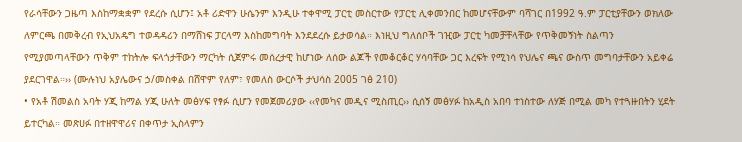የራሳቸውን ጋዜጣ እስከማቋቋም የደረሱ ሲሆን፤ አቶ ሪድዋን ሁሴንም እንዲሁ ተቀዋሚ ፓርቲ መስርተው የፓርቲ ሊቀመንበር ከመሆናቸውም ባሻገር በ1992 ዓ.ም ፓርቲያቸውን ወክለው ለምርጫ በመቅረብ የኢህአዴግ ተወዳዳሪን በማሸነፍ ፓርላማ እስከመግባት እንደደረሱ ይታወሳል። እነዚህ ግለሰቦች ገዢው ፓርቲ ካመቻቸላቸው የጥቅመኝነት ስልጣን የሚያመጣላቸውን ጥቅም ተከትሎ ፍላጎታቸውን ማርካት ሲጀምሩ መሰረታዊ ከሆነው ለሰው ልጆች የመቆርቆር ሃሳባቸው ጋር እረፍት የሚነሳ የህሌና ጫና ውስጥ መግባታቸውን አይቀሬ ያደርገዋል።›› (ሙሉነህ አያሌውና ኃ/መስቀል በሸዋም የለም፣ የመለስ ውርሶች ታህሳስ 2005 ገፅ 210)
• የአቶ ሽመልስ አባት ሃጂ ከማል ሃጂ ሁለት መፅሃፍ የፃፉ ሲሆን የመጀመሪያው ‹‹የመካና መዲና ሚስጢር›› ሲሰኝ መፅሃፉ ከአዲስ አበባ ተነስተው ለሃጅ በሚል መካ የተጓዙበትን ሂደት ይተርካል። መጽሀፉ በተዘዋዋሪና በቀጥታ ኢስላምን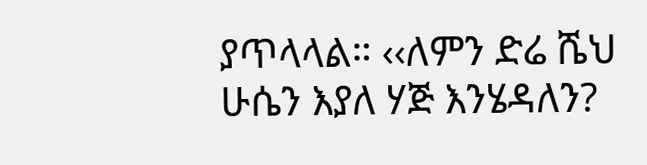ያጥላላል። ‹‹ለምን ድሬ ሼህ ሁሴን እያለ ሃጅ እንሄዳለን?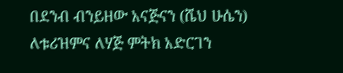በደንብ ብንይዘው አናጅናን (ሼህ ሁሴን) ለቱሪዝምና ለሃጅ ምትክ አድርገን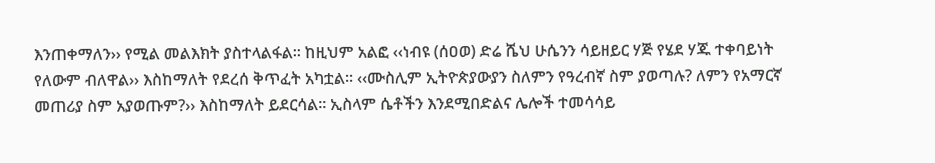እንጠቀማለን›› የሚል መልእክት ያስተላልፋል፡፡ ከዚህም አልፎ ‹‹ነብዩ (ሰዐወ) ድሬ ሼህ ሁሴንን ሳይዘይር ሃጅ የሄደ ሃጁ ተቀባይነት የለውም ብለዋል›› እስከማለት የደረሰ ቅጥፈት አካቷል፡፡ ‹‹ሙስሊም ኢትዮጵያውያን ስለምን የዓረብኛ ስም ያወጣሉ? ለምን የአማርኛ መጠሪያ ስም አያወጡም?›› እስከማለት ይደርሳል፡፡ ኢስላም ሴቶችን እንደሚበድልና ሌሎች ተመሳሳይ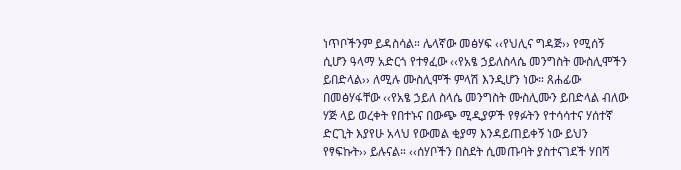ነጥቦችንም ይዳስሳል። ሌላኛው መፅሃፍ ‹‹የህሊና ግዳጅ›› የሚሰኝ ሲሆን ዓላማ አድርጎ የተፃፈው ‹‹የአፄ ኃይለስላሴ መንግስት ሙስሊሞችን ይበድላል›› ለሚሉ ሙስሊሞች ምላሽ እንዲሆን ነው። ጸሐፊው በመፅሃፋቸው ‹‹የአፄ ኃይለ ስላሴ መንግስት ሙስሊሙን ይበድላል ብለው ሃጅ ላይ ወረቀት የበተኑና በውጭ ሚዲያዎች የፃፉትን የተሳሳተና ሃሰተኛ ድርጊት እያየሁ አላህ የውመል ቂያማ እንዳይጠይቀኝ ነው ይህን የፃፍኩት›› ይሉናል። ‹‹ሰሃቦችን በስደት ሲመጡባት ያስተናገደች ሃበሻ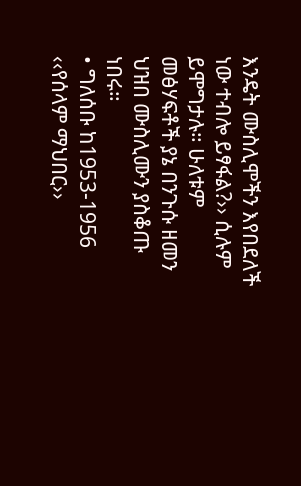እንዴት ሙስሊሞችን እየበደለች ነው ተብሎ ይፃፋል?›› ሲሉም ይሞግታሉ። ሁለቱም መፅሃፍቶች ያኔ በንጉሱ ዘመን ህዝበ ሙስሊሙን ያስቆጡ ነበሩ።
• ግለሰቡ ከ1953-1956 ‹‹የሰላም ማህበር››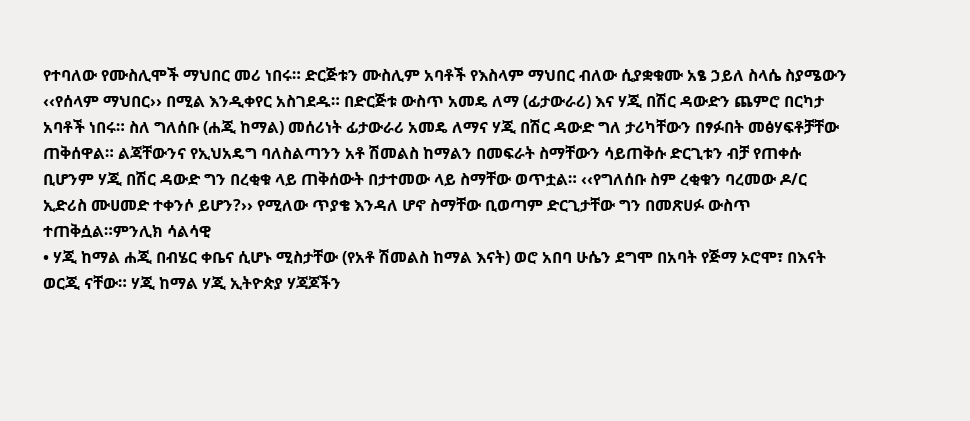የተባለው የሙስሊሞች ማህበር መሪ ነበሩ። ድርጅቱን ሙስሊም አባቶች የእስላም ማህበር ብለው ሲያቋቁሙ አፄ ኃይለ ስላሴ ስያሜውን ‹‹የሰላም ማህበር›› በሚል እንዲቀየር አስገደዱ። በድርጅቱ ውስጥ አመዴ ለማ (ፊታውራሪ) እና ሃጂ በሽር ዳውድን ጨምሮ በርካታ አባቶች ነበሩ። ስለ ግለሰቡ (ሐጂ ከማል) መሰሪነት ፊታውራሪ አመዴ ለማና ሃጂ በሽር ዳውድ ግለ ታሪካቸውን በፃፉበት መፅሃፍቶቻቸው ጠቅሰዋል። ልጃቸውንና የኢህአዴግ ባለስልጣንን አቶ ሽመልስ ከማልን በመፍራት ስማቸውን ሳይጠቅሱ ድርጊቱን ብቻ የጠቀሱ ቢሆንም ሃጂ በሽር ዳውድ ግን በረቂቁ ላይ ጠቅሰውት በታተመው ላይ ስማቸው ወጥቷል። ‹‹የግለሰቡ ስም ረቂቁን ባረመው ዶ/ር ኢድሪስ ሙሀመድ ተቀንሶ ይሆን?›› የሚለው ጥያቄ እንዳለ ሆኖ ስማቸው ቢወጣም ድርጊታቸው ግን በመጽሀፉ ውስጥ ተጠቅሷል።ምንሊክ ሳልሳዊ
• ሃጂ ከማል ሐጂ በብሄር ቀቤና ሲሆኑ ሚስታቸው (የአቶ ሽመልስ ከማል እናት) ወሮ አበባ ሁሴን ደግሞ በአባት የጅማ ኦሮሞ፣ በእናት ወርጂ ናቸው። ሃጂ ከማል ሃጂ ኢትዮጵያ ሃጃጆችን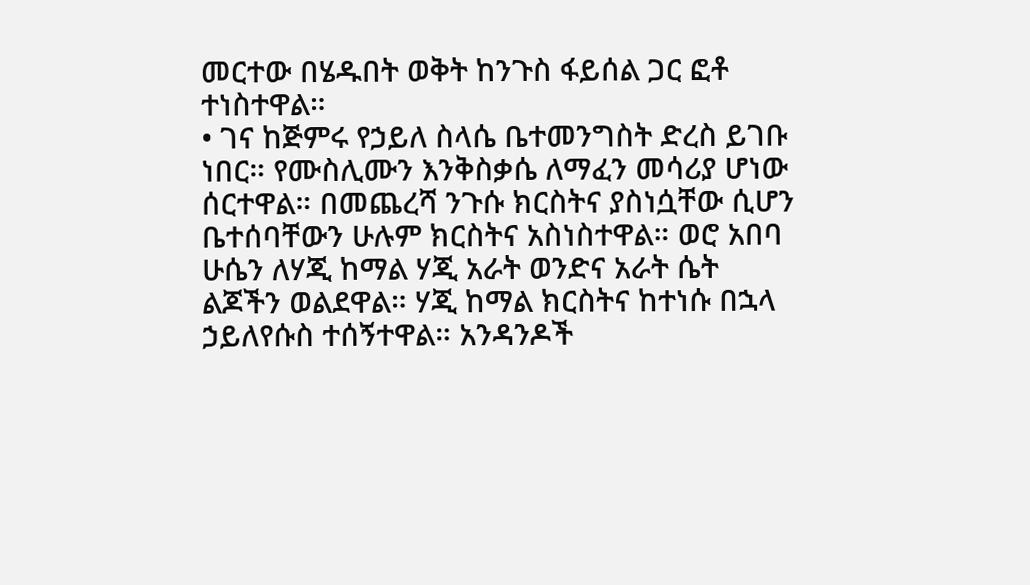መርተው በሄዱበት ወቅት ከንጉስ ፋይሰል ጋር ፎቶ ተነስተዋል።
• ገና ከጅምሩ የኃይለ ስላሴ ቤተመንግስት ድረስ ይገቡ ነበር። የሙስሊሙን እንቅስቃሴ ለማፈን መሳሪያ ሆነው ሰርተዋል። በመጨረሻ ንጉሱ ክርስትና ያስነሷቸው ሲሆን ቤተሰባቸውን ሁሉም ክርስትና አስነስተዋል። ወሮ አበባ ሁሴን ለሃጂ ከማል ሃጂ አራት ወንድና አራት ሴት ልጆችን ወልደዋል። ሃጂ ከማል ክርስትና ከተነሱ በኋላ ኃይለየሱስ ተሰኝተዋል። አንዳንዶች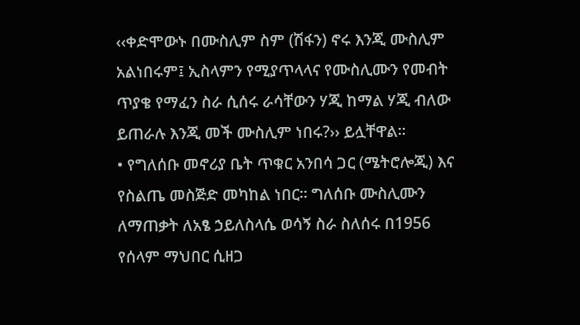‹‹ቀድሞውኑ በሙስሊም ስም (ሽፋን) ኖሩ እንጂ ሙስሊም አልነበሩም፤ ኢስላምን የሚያጥላላና የሙስሊሙን የመብት ጥያቄ የማፈን ስራ ሲሰሩ ራሳቸውን ሃጂ ከማል ሃጂ ብለው ይጠራሉ እንጂ መች ሙስሊም ነበሩ?›› ይሏቸዋል።
• የግለሰቡ መኖሪያ ቤት ጥቁር አንበሳ ጋር (ሜትሮሎጂ) እና የስልጤ መስጅድ መካከል ነበር። ግለሰቡ ሙስሊሙን ለማጠቃት ለአፄ ኃይለስላሴ ወሳኝ ስራ ስለሰሩ በ1956 የሰላም ማህበር ሲዘጋ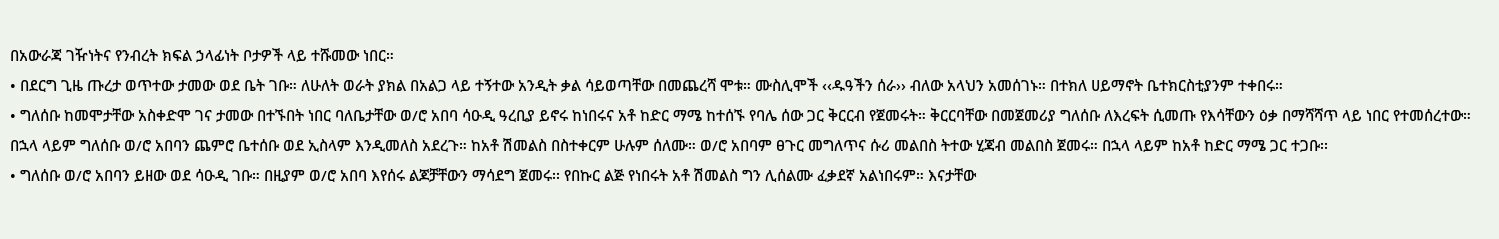በአውራጃ ገዥነትና የንብረት ክፍል ኃላፊነት ቦታዎች ላይ ተሹመው ነበር።
• በደርግ ጊዜ ጡረታ ወጥተው ታመው ወደ ቤት ገቡ። ለሁለት ወራት ያክል በአልጋ ላይ ተኝተው አንዲት ቃል ሳይወጣቸው በመጨረሻ ሞቱ። ሙስሊሞች ‹‹ዱዓችን ሰራ›› ብለው አላህን አመሰገኑ። በተክለ ሀይማኖት ቤተክርስቲያንም ተቀበሩ።
• ግለሰቡ ከመሞታቸው አስቀድሞ ገና ታመው በተኙበት ነበር ባለቤታቸው ወ/ሮ አበባ ሳዑዲ ዓረቢያ ይኖሩ ከነበሩና አቶ ከድር ማሜ ከተሰኙ የባሌ ሰው ጋር ቅርርብ የጀመሩት። ቅርርባቸው በመጀመሪያ ግለሰቡ ለእረፍት ሲመጡ የእሳቸውን ዕቃ በማሻሻጥ ላይ ነበር የተመሰረተው። በኋላ ላይም ግለሰቡ ወ/ሮ አበባን ጨምሮ ቤተሰቡ ወደ ኢስላም እንዲመለስ አደረጉ። ከአቶ ሽመልስ በስተቀርም ሁሉም ሰለሙ። ወ/ሮ አበባም ፀጉር መግለጥና ሱሪ መልበስ ትተው ሂጃብ መልበስ ጀመሩ። በኋላ ላይም ከአቶ ከድር ማሜ ጋር ተጋቡ፡፡
• ግለሰቡ ወ/ሮ አበባን ይዘው ወደ ሳዑዲ ገቡ። በዚያም ወ/ሮ አበባ እየሰሩ ልጆቻቸውን ማሳደግ ጀመሩ፡፡ የበኩር ልጅ የነበሩት አቶ ሽመልስ ግን ሊሰልሙ ፈቃደኛ አልነበሩም። እናታቸው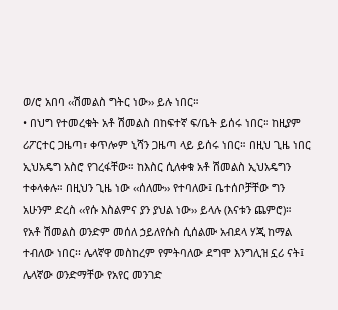ወ/ሮ አበባ ‹‹ሽመልስ ግትር ነው›› ይሉ ነበር።
• በህግ የተመረቁት አቶ ሽመልስ በከፍተኛ ፍ/ቤት ይሰሩ ነበር። ከዚያም ሪፖርተር ጋዜጣ፣ ቀጥሎም ኒሻን ጋዜጣ ላይ ይሰሩ ነበር። በዚህ ጊዜ ነበር ኢህአዴግ አስሮ የገረፋቸው። ከእስር ሲለቀቁ አቶ ሽመልስ ኢህአዴግን ተቀላቀሉ። በዚህን ጊዜ ነው ‹‹ሰለሙ›› የተባለው፤ ቤተሰቦቻቸው ግን አሁንም ድረስ ‹‹የሱ እስልምና ያን ያህል ነው›› ይላሉ (እናቱን ጨምሮ)። የአቶ ሽመልስ ወንድም መሰለ ኃይለየሱስ ሲሰልሙ አብደላ ሃጂ ከማል ተብለው ነበር፡፡ ሌላኛዋ መስከረም የምትባለው ደግሞ እንግሊዝ ኗሪ ናት፤ ሌላኛው ወንድማቸው የአየር መንገድ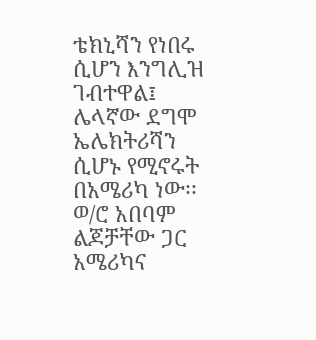ቴክኒሻን የነበሩ ሲሆን እንግሊዝ ገብተዋል፤ ሌላኛው ደግሞ ኤሌክትሪሻን ሲሆኑ የሚኖሩት በአሜሪካ ነው፡፡ ወ/ሮ አበባም ልጆቻቸው ጋር አሜሪካና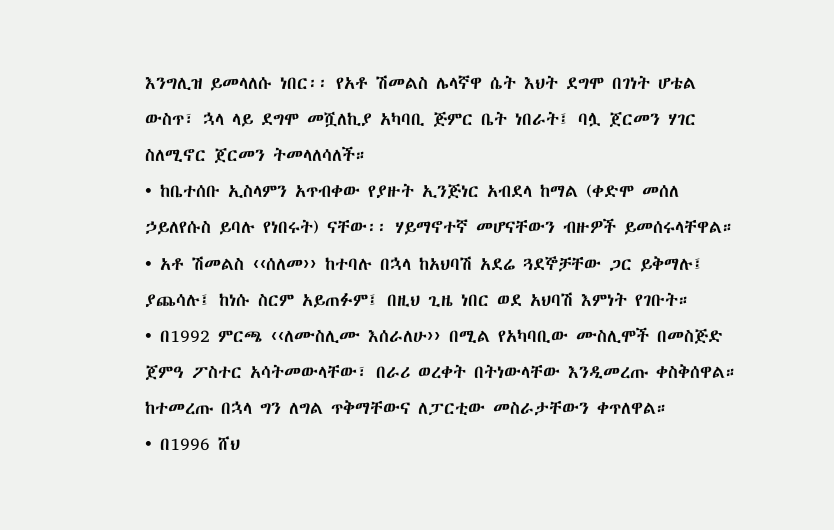እንግሊዝ ይመላለሱ ነበር፡፡ የአቶ ሽመልስ ሌላኛዋ ሴት እህት ደግሞ በገነት ሆቴል ውስጥ፣ ኋላ ላይ ደግሞ መሿለኪያ አካባቢ ጅምር ቤት ነበራት፤ ባሏ ጀርመን ሃገር ስለሚኖር ጀርመን ትመላለሳለች።
• ከቤተሰቡ ኢስላምን አጥብቀው የያዙት ኢንጅነር አብደላ ከማል (ቀድሞ መሰለ ኃይለየሱስ ይባሉ የነበሩት) ናቸው፡፡ ሃይማኖተኛ መሆናቸውን ብዙዎች ይመሰሩላቸዋል።
• አቶ ሽመልስ ‹‹ሰለመ›› ከተባሉ በኋላ ከአህባሽ አደሬ ጓደኞቻቸው ጋር ይቅማሉ፤ ያጨሳሉ፤ ከነሱ ስርም አይጠፉም፤ በዚህ ጊዜ ነበር ወደ አህባሽ እምነት የገቡት።
• በ1992 ምርጫ ‹‹ለሙስሊሙ እሰራለሁ›› በሚል የአካባቢው ሙስሊሞች በመስጅድ ጀምዓ ፖስተር አሳትመውላቸው፣ በራሪ ወረቀት በትነውላቸው እንዲመረጡ ቀስቅሰዋል። ከተመረጡ በኋላ ግን ለግል ጥቅማቸውና ለፓርቲው መስራታቸውን ቀጥለዋል።
• በ1996 ሸህ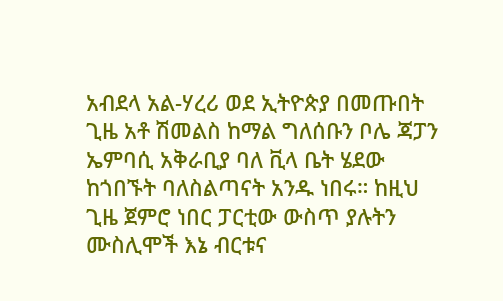አብደላ አል-ሃረሪ ወደ ኢትዮጵያ በመጡበት ጊዜ አቶ ሽመልስ ከማል ግለሰቡን ቦሌ ጃፓን ኤምባሲ አቅራቢያ ባለ ቪላ ቤት ሄደው ከጎበኙት ባለስልጣናት አንዱ ነበሩ። ከዚህ ጊዜ ጀምሮ ነበር ፓርቲው ውስጥ ያሉትን ሙስሊሞች እኔ ብርቱና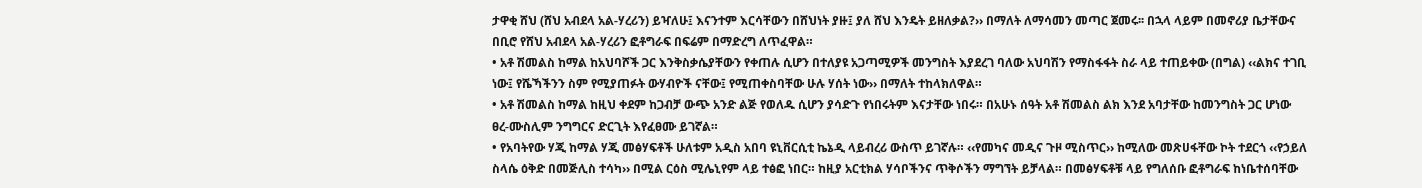ታዋቂ ሸህ (ሸህ አብደላ አል-ሃረሪን) ይዣለሁ፤ እናንተም እርሳቸውን በሸህነት ያዙ፤ ያለ ሸህ እንዴት ይዘለቃል?›› በማለት ለማሳመን መጣር ጀመሩ፡፡ በኋላ ላይም በመኖሪያ ቤታቸውና በቢሮ የሸህ አብደላ አል-ሃረሪን ፎቶግራፍ በፍሬም በማድረግ ለጥፈዋል።
• አቶ ሽመልስ ከማል ከአህባሾች ጋር እንቅስቃሴያቸውን የቀጠሉ ሲሆን በተለያዩ አጋጣሚዎች መንግስት እያደረገ ባለው አህባሽን የማስፋፋት ስራ ላይ ተጠይቀው (በግል) ‹‹ልክና ተገቢ ነው፤ የሼኻችንን ስም የሚያጠፉት ውሃብዮች ናቸው፤ የሚጠቀስባቸው ሁሉ ሃሰት ነው›› በማለት ተከላክለዋል።
• አቶ ሽመልስ ከማል ከዚህ ቀደም ከጋብቻ ውጭ አንድ ልጅ የወለዱ ሲሆን ያሳድጉ የነበሩትም እናታቸው ነበሩ። በአሁኑ ሰዓት አቶ ሽመልስ ልክ እንደ አባታቸው ከመንግስት ጋር ሆነው ፀረ-ሙስሊም ንግግርና ድርጊት እየፈፀሙ ይገኛል።
• የአባትየው ሃጂ ከማል ሃጂ መፅሃፍቶች ሁለቱም አዲስ አበባ ዩኒቨርሲቲ ኬኔዲ ላይብረሪ ውስጥ ይገኛሉ። ‹‹የመካና መዲና ጉዞ ሚስጥር›› ከሚለው መጽሀፋቸው ኮት ተደርጎ ‹‹የኃይለ ስላሴ ዕቅድ በመጅሊስ ተሳካ›› በሚል ርዕስ ሚሌኒየም ላይ ተፅፎ ነበር። ከዚያ አርቲክል ሃሳቦችንና ጥቅሶችን ማግኘት ይቻላል። በመፅሃፍቶቹ ላይ የግለሰቡ ፎቶግራፍ ከነቤተሰባቸው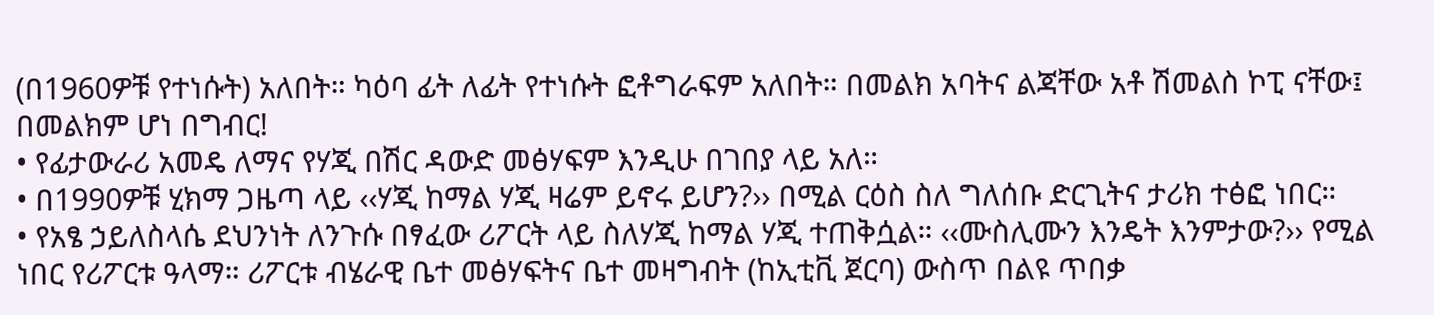(በ1960ዎቹ የተነሱት) አለበት። ካዕባ ፊት ለፊት የተነሱት ፎቶግራፍም አለበት። በመልክ አባትና ልጃቸው አቶ ሽመልስ ኮፒ ናቸው፤ በመልክም ሆነ በግብር!
• የፊታውራሪ አመዴ ለማና የሃጂ በሽር ዳውድ መፅሃፍም እንዲሁ በገበያ ላይ አለ።
• በ1990ዎቹ ሂክማ ጋዜጣ ላይ ‹‹ሃጂ ከማል ሃጂ ዛሬም ይኖሩ ይሆን?›› በሚል ርዕስ ስለ ግለሰቡ ድርጊትና ታሪክ ተፅፎ ነበር።
• የአፄ ኃይለስላሴ ደህንነት ለንጉሱ በፃፈው ሪፖርት ላይ ስለሃጂ ከማል ሃጂ ተጠቅሷል። ‹‹ሙስሊሙን እንዴት እንምታው?›› የሚል ነበር የሪፖርቱ ዓላማ። ሪፖርቱ ብሄራዊ ቤተ መፅሃፍትና ቤተ መዛግብት (ከኢቲቪ ጀርባ) ውስጥ በልዩ ጥበቃ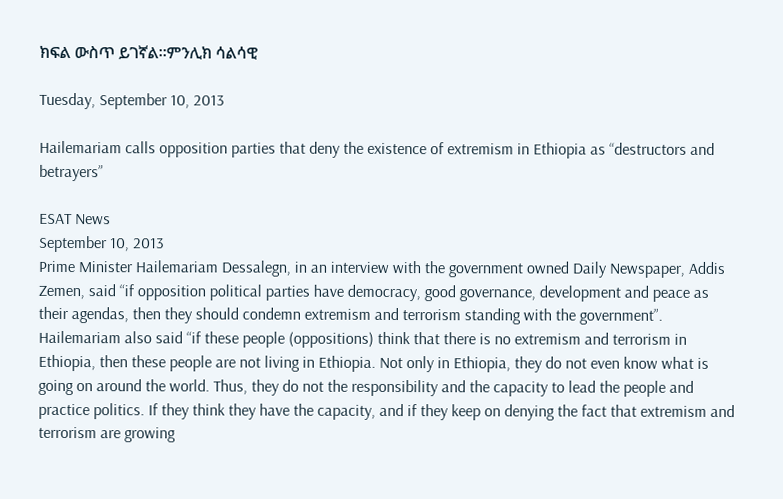ክፍል ውስጥ ይገኛል።ምንሊክ ሳልሳዊ

Tuesday, September 10, 2013

Hailemariam calls opposition parties that deny the existence of extremism in Ethiopia as “destructors and betrayers”

ESAT News
September 10, 2013
Prime Minister Hailemariam Dessalegn, in an interview with the government owned Daily Newspaper, Addis Zemen, said “if opposition political parties have democracy, good governance, development and peace as their agendas, then they should condemn extremism and terrorism standing with the government”.
Hailemariam also said “if these people (oppositions) think that there is no extremism and terrorism in Ethiopia, then these people are not living in Ethiopia. Not only in Ethiopia, they do not even know what is going on around the world. Thus, they do not the responsibility and the capacity to lead the people and practice politics. If they think they have the capacity, and if they keep on denying the fact that extremism and terrorism are growing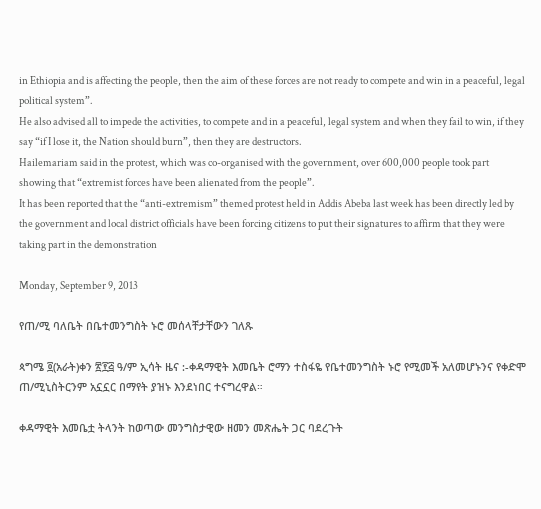in Ethiopia and is affecting the people, then the aim of these forces are not ready to compete and win in a peaceful, legal political system”.
He also advised all to impede the activities, to compete and in a peaceful, legal system and when they fail to win, if they say “if I lose it, the Nation should burn”, then they are destructors.
Hailemariam said in the protest, which was co-organised with the government, over 600,000 people took part showing that “extremist forces have been alienated from the people”.
It has been reported that the “anti-extremism” themed protest held in Addis Abeba last week has been directly led by the government and local district officials have been forcing citizens to put their signatures to affirm that they were taking part in the demonstration

Monday, September 9, 2013

የጠ/ሚ ባለቤት በቤተመንግስት ኑሮ መሰላቸታቸውን ገለጹ

ጳግሜ ፬(አራት)ቀን ፳፻፭ ዓ/ም ኢሳት ዜና :-ቀዳማዊት እመቤት ሮማን ተስፋዬ የቤተመንግስት ኑሮ የሚመች አለመሆኑንና የቀድሞ ጠ/ሚኒስትርንም አኗኗር በማየት ያዝኑ እንደነበር ተናግረዋል።

ቀዳማዊት እመቤቷ ትላንት ከወጣው መንግስታዊው ዘመን መጽሔት ጋር ባደረጉት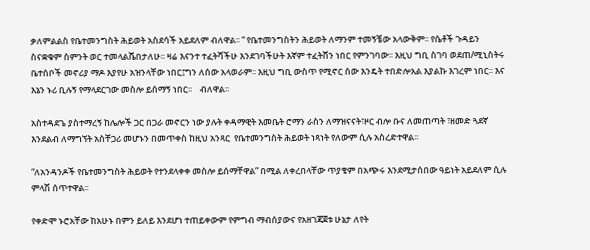ቃለምልልስ የቤተመንግስት ሕይወት አስደሳች አይደለም ብለዋል፡፡ “ የቤተመንግስትን ሕይወት ለማንም ተመኝቼው አላውቅም፡፡ የሴቶች ጉዳይን ስናቋቁም ስምንት ወር ተመላልሼበታለሁ፡፡ ዛሬ እናንተ ተፈትሻችሁ እንደገባችሁት እኛም ተፈትሸን ነበር የምንገባው፡፡ እዚህ ግቢ ስገባ ወደጠ/ሚኒስትሩ ቤተሰቦች መኖሪያ ማዶ እያየሁ አዝንላቸው ነበር፤ግን ለሰው አላወራም፡፡ እዚህ ግቢ ውስጥ የሚኖር ሰው እንዴት ተበድሎአል እያልኩ እገረም ነበር፡፡ እና እኔን ኑሪ ቢሉኝ የማላደርገው መስሎ ይሰማኝ ነበር፡፡    ብለዋል፡፡

አስተዳደጌ ያስተማረኝ ከሌሎች ጋር በጋራ መኖርን ነው ያሉት ቀዳማዊት እመቤት ሮማን ራስን ለማዝናናት፣ዞር ብሎ ቡና ለመጠጣት ፣ዘመድ ጓደኛ እንደልብ ለማግኘት አስቸጋሪ መሆኑን በመጥቀስ ከዚህ አንጻር  የቤተመንግስት ሕይወት ነጻነት የለውም ሲሉ አስረድተዋል፡፡

“ለአንዳንዶች የቤተመንግስት ሕይወት የተንደላቀቀ መስሎ ይሰማቸዋል” በሚል ለቀረበላቸው ጥያቄም በአጭሩ እንደሚታሰበው ዓይነት አይደለም ሲሉ ምላሽ ሰጥተዋል፡፡

የቀድሞ ኑሮአቸው ከአሁኑ በምን ይለይ እንደሆነ ተጠይቀውም የምግብ ማብሰያውና የአዘገጃጀቱ ሁኔታ ለየት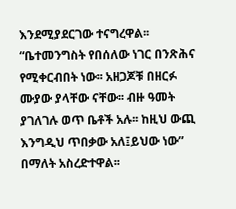እንደሚያደርገው ተናግረዋል፡፡ “ቤተመንግስት የበሰለው ነገር በንጽሕና የሚቀርብበት ነው፡፡ አዘጋጆቹ በዘርፉ ሙያው ያላቸው ናቸው፡፡ ብዙ ዓመት ያገለገሉ ወጥ ቤቶች አሉ፡፡ ከዚህ ውጪ እንግዲህ ጥበቃው አለ፤ይህው ነው” በማለት አስረድተዋል፡፡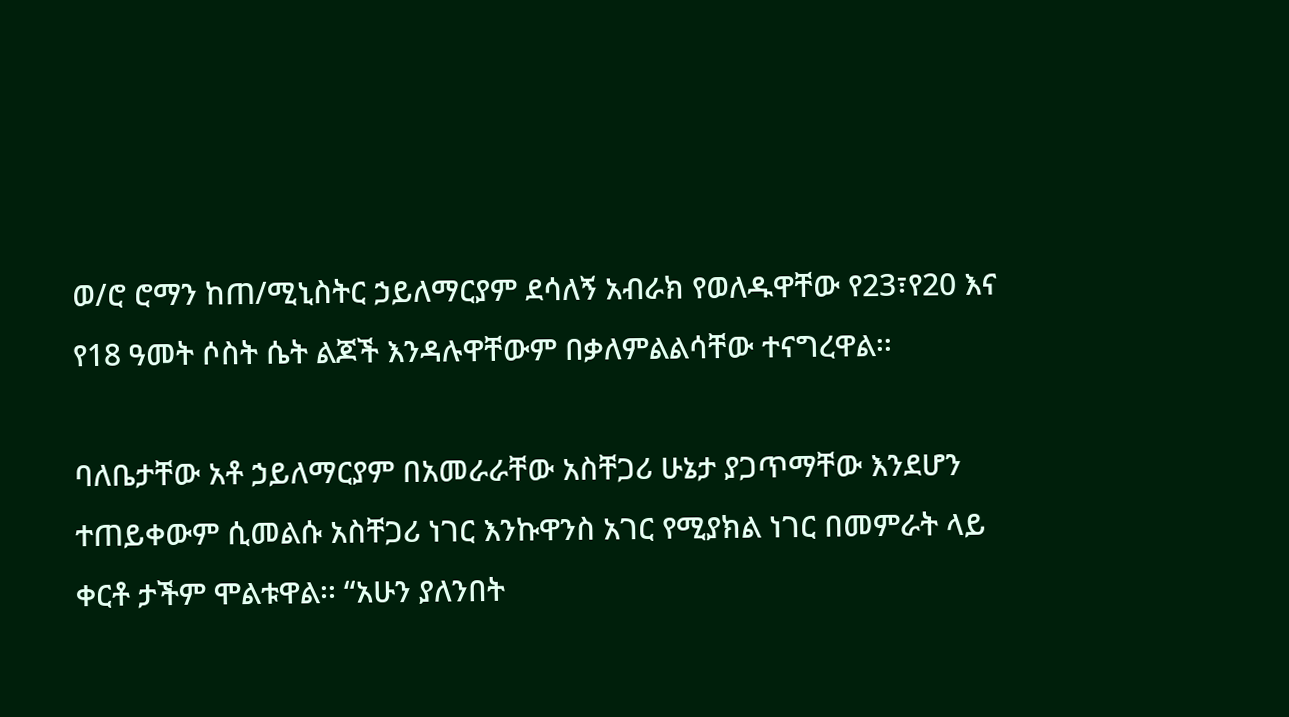ወ/ሮ ሮማን ከጠ/ሚኒስትር ኃይለማርያም ደሳለኝ አብራክ የወለዱዋቸው የ23፣የ20 እና የ18 ዓመት ሶስት ሴት ልጆች እንዳሉዋቸውም በቃለምልልሳቸው ተናግረዋል፡፡

ባለቤታቸው አቶ ኃይለማርያም በአመራራቸው አስቸጋሪ ሁኔታ ያጋጥማቸው እንደሆን ተጠይቀውም ሲመልሱ አስቸጋሪ ነገር እንኩዋንስ አገር የሚያክል ነገር በመምራት ላይ ቀርቶ ታችም ሞልቱዋል፡፡ “አሁን ያለንበት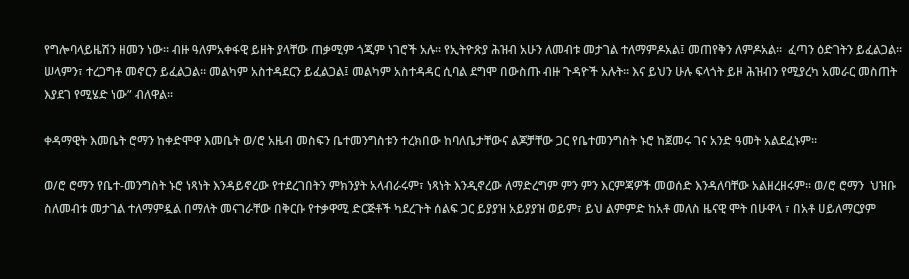የግሎባላይዜሽን ዘመን ነው፡፡ ብዙ ዓለምአቀፋዊ ይዘት ያላቸው ጠቃሚም ጎጂም ነገሮች አሉ፡፡ የኢትዮጽያ ሕዝብ አሁን ለመብቱ መታገል ተለማምዶአል፤ መጠየቅን ለምዶአል፡፡  ፈጣን ዕድገትን ይፈልጋል፡፡ ሠላምን፣ ተረጋግቶ መኖርን ይፈልጋል፡፡ መልካም አስተዳደርን ይፈልጋል፤ መልካም አስተዳዳር ሲባል ደግሞ በውስጡ ብዙ ጉዳዮች አሉት፡፡ እና ይህን ሁሉ ፍላጎት ይዞ ሕዝብን የሚያረካ አመራር መስጠት እያደገ የሚሄድ ነው” ብለዋል፡፡

ቀዳማዊት እመቤት ሮማን ከቀድሞዋ እመቤት ወ/ሮ አዜብ መስፍን ቤተመንግስቱን ተረክበው ከባለቤታቸውና ልጆቻቸው ጋር የቤተመንግስት ኑሮ ከጀመሩ ገና አንድ ዓመት አልደፈኑም፡፡

ወ/ሮ ሮማን የቤተ-መንግስት ኑሮ ነጻነት እንዳይኖረው የተደረገበትን ምክንያት አላብራሩም፣ ነጻነት እንዲኖረው ለማድረግም ምን ምን እርምጃዎች መወሰድ እንዳለባቸው አልዘረዘሩም። ወ/ሮ ሮማን  ህዝቡ ስለመብቱ መታገል ተለማምዷል በማለት መናገራቸው በቅርቡ የተቃዋሚ ድርጅቶች ካደረጉት ሰልፍ ጋር ይያያዝ አይያያዝ ወይም፣ ይህ ልምምድ ከአቶ መለስ ዜናዊ ሞት በሁዋላ ፣ በአቶ ሀይለማርያም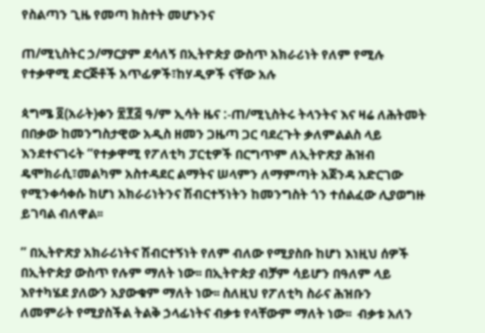የስልጣን ጊዜ የመጣ ክስተት መሆኑንና

ጠ/ሚኒስትር ኃ/ማርያም ደሳለኝ በኢትዮጵያ ውስጥ አክራሪነት የለም የሚሉ የተቃዋሚ ድርጅቶች አጥፊዎች፣ከሃዲዎች ናቸው አሉ

ጳግሜ ፬(አራት)ቀን ፳፻፭ ዓ/ም ኢሳት ዜና :-ጠ/ሚኒስትሩ ትላንትና እና ዛሬ ለሕትመት በበቃው ከመንግስታዊው አዲስ ዘመን ጋዜጣ ጋር ባደረጉት ቃለምልልስ ላይ እንደተናገሩት “የተቃዋሚ የፖለቲካ ፓርቲዎች በርግጥም ለኢትዮጽያ ሕዝብ ዴሞክራሲ፣መልካም አስተዳደር ልማትና ሠላምን ለማምጣት አጀንዳ አድርገው የሚንቀሳቀሱ ከሆነ አክራሪነትንና ሽብርተኝነትን ከመንግስት ጎን ተሰልፈው ሊያወግዙ ይገባል ብለዋል፡፡

” በኢትዮጽያ አክራሪነትና ሽብርተኝነት የለም ብለው የሚያስቡ ከሆነ እነዚህ ሰዎች በኢትዮጵያ ውስጥ የሉም ማለት ነው፡፡ በኢትዮጵያ ብቻም ሳይሆን በዓለም ላይ እየተካሄደ ያለውን አያውቁም ማለት ነው፡፡ ስለዚህ የፖለቲካ ስራና ሕዝቡን ለመምራት የሚያስችል ትልቅ ኃላፊነትና ብቃቱ የላቸውም ማለት ነው፡፡  ብቃቱ አለን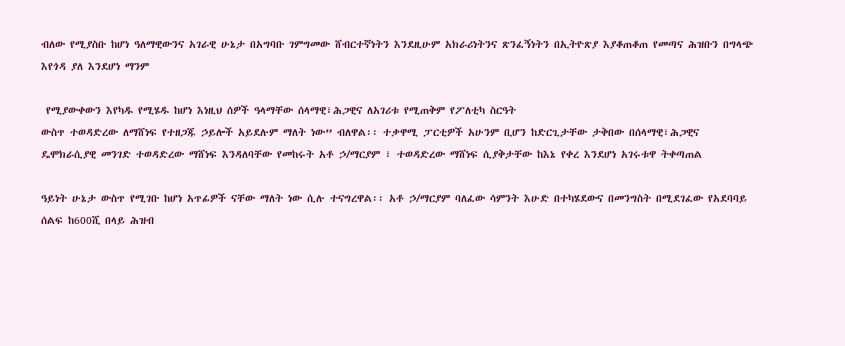ብለው የሚያስቡ ከሆነ ዓለማዊውንና አገራዊ ሁኔታ በአግባቡ ገምግመው ሸብርተኛነትን እንደዚሁም አክራሪነትንና ጽንፈኝነትን በኢትዮጽያ እያቆጠቆጠ የመጣና ሕዝቡን በግላጭ እየጎዳ ያለ እንደሆነ ማንም

 የሚያውቀውን እየካዱ የሚሄዱ ከሆነ እነዚህ ሰዎች ዓላማቸው ሰላማዊ፣ሕጋዊና ለአገሪቱ የሚጠቅም የፖለቲካ ስርዓት
ውስጥ ተወዳድረው ለማሸነፍ የተዘጋጁ ኃይሎች አይደሉም ማለት ነው” ብለዋል፡፡ ተቃዋሚ ፓርቲዎች አሁንም ቢሆን ከድርጊታቸው ታቅበው በሰላማዊ፣ሕጋዊና ዴሞክራሲያዊ መንገድ ተወዳድረው ማሸነፍ እንዳለባቸው የመከሩት አቶ ኃ/ማርያም ፣ ተወዳድረው ማሸነፍ ሲያቅታቸው ከእኔ የቀረ እንደሆነ አገሩቱዋ ትቀጣጠል

ዓይነት ሁኔታ ውስጥ የሚገቡ ከሆነ አጥፊዎች ናቸው ማለት ነው ሲሉ ተናግረዋል፡፡ አቶ ኃ/ማርያም ባለፈው ሳምንት እሁድ በተካሄደውና በመንግስት በሚደገፈው የአደባባይ ሰልፍ ከ600ሺ በላይ ሕዝብ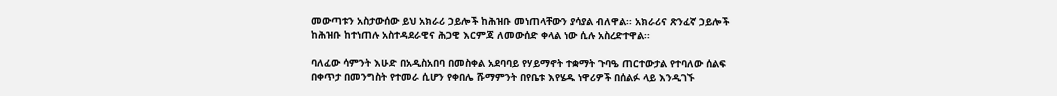መውጣቱን አስታውሰው ይህ አክራሪ ኃይሎች ከሕዝቡ መነጠላቸውን ያሳያል ብለዋል፡፡ አክራሪና ጽንፈኛ ኃይሎች ከሕዝቡ ከተነጠሉ አስተዳደራዊና ሕጋዊ እርምጃ ለመውሰድ ቀላል ነው ሲሉ አስረድተዋል፡፡

ባለፈው ሳምንት እሁድ በአዲስአበባ በመስቀል አደባባይ የሃይማኖት ተቋማት ጉባዔ ጠርተውታል የተባለው ሰልፍ በቀጥታ በመንግስት የተመራ ሲሆን የቀበሌ ሹማምንት በየቤቱ እየሄዱ ነዋሪዎች በሰልፉ ላይ እንዲገኙ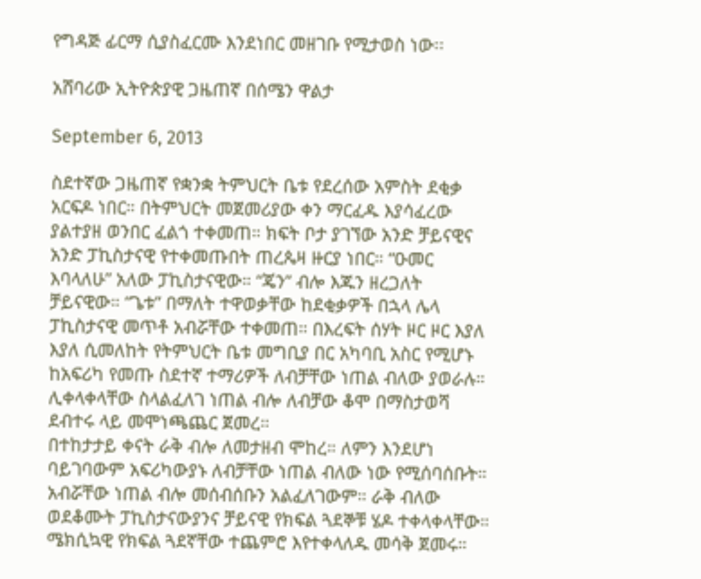የግዳጅ ፊርማ ሲያስፈርሙ እንደነበር መዘገቡ የሚታወስ ነው፡፡

አሸባሪው ኢትዮጵያዊ ጋዜጠኛ በሰሜን ዋልታ

September 6, 2013

ስደተኛው ጋዜጠኛ የቋንቋ ትምህርት ቤቱ የደረሰው አምስት ደቂቃ አርፍዶ ነበር። በትምህርት መጀመሪያው ቀን ማርፈዱ እያሳፈረው ያልተያዘ ወንበር ፈልጎ ተቀመጠ። ክፍት ቦታ ያገኘው አንድ ቻይናዊና አንድ ፓኪስታናዊ የተቀመጡበት ጠረጴዛ ዙርያ ነበር። “ዑመር እባላለሁ” አለው ፓኪስታናዊው። “ጄን” ብሎ እጁን ዘረጋለት ቻይናዊው። “ጌቱ” በማለት ተዋወቃቸው ከደቂቃዎች በኋላ ሌላ ፓኪስታናዊ መጥቶ አብሯቸው ተቀመጠ። በእረፍት ሰሃት ዞር ዞር እያለ እያለ ሲመለከት የትምህርት ቤቱ መግቢያ በር አካባቢ አስር የሚሆኑ ከአፍሪካ የመጡ ስደተኛ ተማሪዎች ለብቻቸው ነጠል ብለው ያወራሉ። ሊቀላቀላቸው ስላልፈለገ ነጠል ብሎ ለብቻው ቆሞ በማስታወሻ ደብተሩ ላይ መሞነጫጨር ጀመረ።
በተከታታይ ቀናት ራቅ ብሎ ለመታዘብ ሞከረ። ለምን እንደሆነ ባይገባውም አፍሪካውያኑ ለብቻቸው ነጠል ብለው ነው የሚሰባሰቡት። አብሯቸው ነጠል ብሎ መሰብሰቡን አልፈለገውም። ራቅ ብለው ወደቆሙት ፓኪስታናውያንና ቻይናዊ የክፍል ጓደኞቹ ሄዶ ተቀላቀላቸው። ሜክሲኳዊ የክፍል ጓደኛቸው ተጨምሮ እየተቀላለዱ መሳቅ ጀመሩ።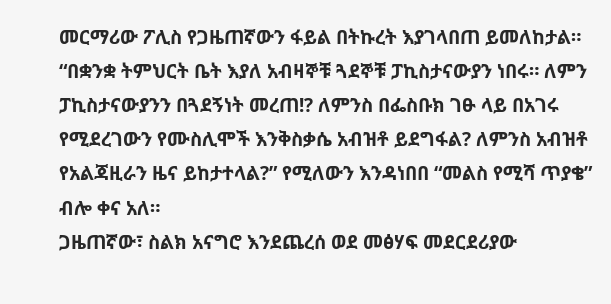መርማሪው ፖሊስ የጋዜጠኛውን ፋይል በትኩረት እያገላበጠ ይመለከታል። “በቋንቋ ትምህርት ቤት እያለ አብዛኞቹ ጓደኞቹ ፓኪስታናውያን ነበሩ። ለምን ፓኪስታናውያንን በጓደኝነት መረጠ!? ለምንስ በፌስቡክ ገፁ ላይ በአገሩ የሚደረገውን የሙስሊሞች እንቅስቃሴ አብዝቶ ይደግፋል? ለምንስ አብዝቶ የአልጃዚራን ዜና ይከታተላል?” የሚለውን እንዳነበበ “መልስ የሚሻ ጥያቄ” ብሎ ቀና አለ።
ጋዜጠኛው፣ ስልክ አናግሮ እንደጨረሰ ወደ መፅሃፍ መደርደሪያው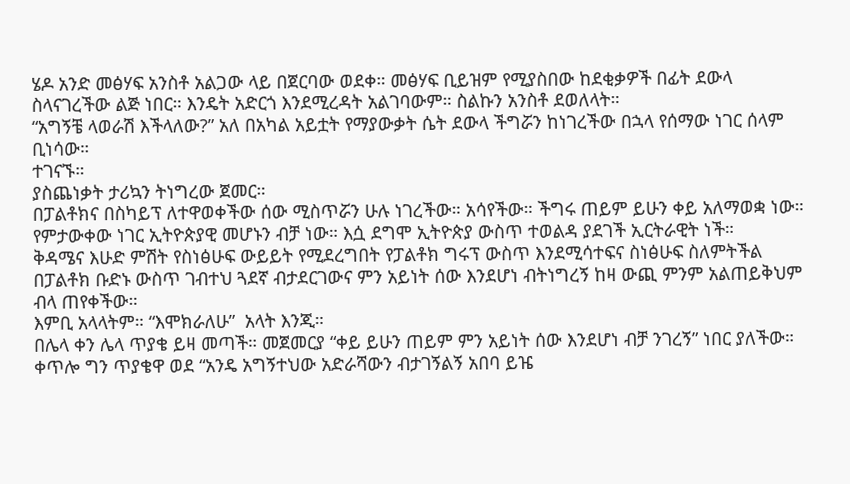ሄዶ አንድ መፅሃፍ አንስቶ አልጋው ላይ በጀርባው ወደቀ። መፅሃፍ ቢይዝም የሚያስበው ከደቂቃዎች በፊት ደውላ ስላናገረችው ልጅ ነበር። እንዴት አድርጎ እንደሚረዳት አልገባውም። ስልኩን አንስቶ ደወለላት።
“አግኝቼ ላወራሽ እችላለው?” አለ በአካል አይቷት የማያውቃት ሴት ደውላ ችግሯን ከነገረችው በኋላ የሰማው ነገር ሰላም ቢነሳው።
ተገናኙ።
ያስጨነቃት ታሪኳን ትነግረው ጀመር።
በፓልቶክና በስካይፕ ለተዋወቀችው ሰው ሚስጥሯን ሁሉ ነገረችው። አሳየችው። ችግሩ ጠይም ይሁን ቀይ አለማወቋ ነው። የምታውቀው ነገር ኢትዮጵያዊ መሆኑን ብቻ ነው። እሷ ደግሞ ኢትዮጵያ ውስጥ ተወልዳ ያደገች ኢርትራዊት ነች።
ቅዳሜና እሁድ ምሽት የስነፅሁፍ ውይይት የሚደረግበት የፓልቶክ ግሩፕ ውስጥ እንደሚሳተፍና ስነፅሁፍ ስለምትችል በፓልቶክ ቡድኑ ውስጥ ገብተህ ጓደኛ ብታደርገውና ምን አይነት ሰው እንደሆነ ብትነግረኝ ከዛ ውጪ ምንም አልጠይቅህም ብላ ጠየቀችው።
እምቢ አላላትም። “እሞክራለሁ”  አላት እንጂ።
በሌላ ቀን ሌላ ጥያቄ ይዛ መጣች። መጀመርያ “ቀይ ይሁን ጠይም ምን አይነት ሰው እንደሆነ ብቻ ንገረኝ” ነበር ያለችው። ቀጥሎ ግን ጥያቄዋ ወደ “አንዴ አግኝተህው አድራሻውን ብታገኝልኝ አበባ ይዤ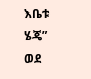እቤቱ ሄጄ” ወደ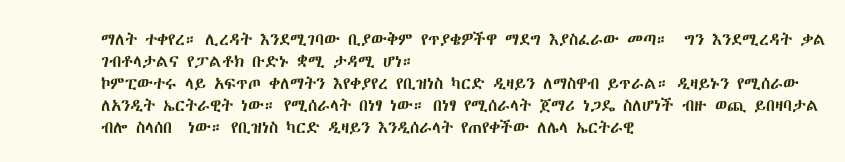ማለት ተቀየረ። ሊረዳት እንደሚገባው ቢያውቅም የጥያቄዎችዋ ማደግ እያስፈራው መጣ።  ግን እንደሚረዳት ቃል ገብቶላታልና የፓልቶክ ቡድኑ ቋሚ ታዳሚ ሆነ።
ኮምፒውተሩ ላይ አፍጥጦ ቀለማትን እየቀያየረ የቢዝነስ ካርድ ዲዛይን ለማስዋብ ይጥራል። ዲዛይኑን የሚሰራው ለአንዲት ኤርትራዊት ነው። የሚሰራላት በነፃ ነው። በነፃ የሚሰራላት ጀማሪ ነጋዴ ስለሆነች ብዙ ወጪ ይበዛባታል ብሎ ስላሰበ  ነው። የቢዝነስ ካርድ ዲዛይን እንዲሰራላት የጠየቀችው ለሌላ ኤርትራዊ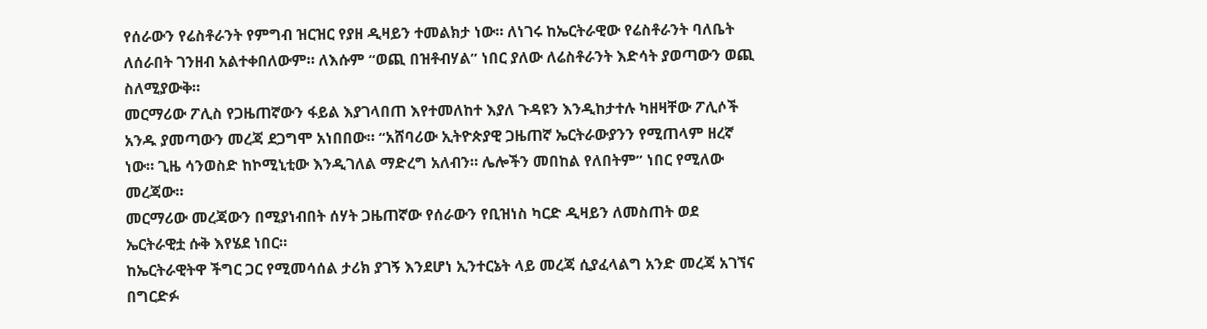የሰራውን የሬስቶራንት የምግብ ዝርዝር የያዘ ዲዛይን ተመልክታ ነው። ለነገሩ ከኤርትራዊው የሬስቶራንት ባለቤት ለሰራበት ገንዘብ አልተቀበለውም። ለእሱም “ወጪ በዝቶብሃል” ነበር ያለው ለሬስቶራንት እድሳት ያወጣውን ወጪ ስለሚያውቅ።
መርማሪው ፖሊስ የጋዜጠኛውን ፋይል እያገላበጠ እየተመለከተ እያለ ጉዳዩን እንዲከታተሉ ካዘዛቸው ፖሊሶች አንዱ ያመጣውን መረጃ ደጋግሞ አነበበው። “አሸባሪው ኢትዮጵያዊ ጋዜጠኛ ኤርትራውያንን የሚጠላም ዘረኛ ነው። ጊዜ ሳንወስድ ከኮሚኒቲው እንዲገለል ማድረግ አለብን። ሌሎችን መበከል የለበትም” ነበር የሚለው መረጃው።
መርማሪው መረጃውን በሚያነብበት ሰሃት ጋዜጠኛው የሰራውን የቢዝነስ ካርድ ዲዛይን ለመስጠት ወደ ኤርትራዊቷ ሱቅ እየሄደ ነበር።
ከኤርትራዊትዋ ችግር ጋር የሚመሳሰል ታሪክ ያገኝ እንደሆነ ኢንተርኔት ላይ መረጃ ሲያፈላልግ አንድ መረጃ አገኘና በግርድፉ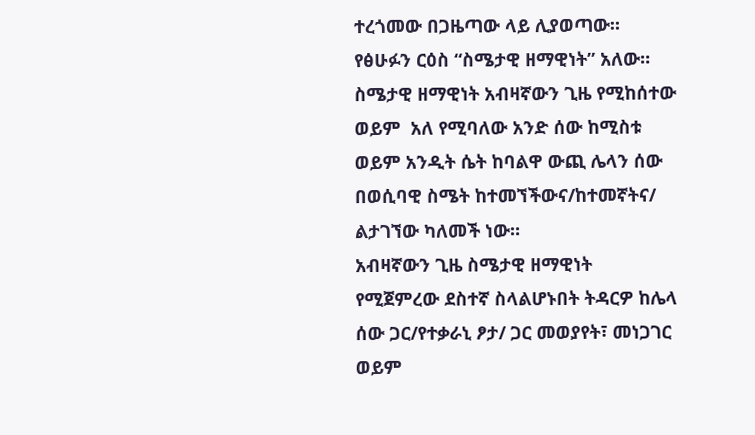ተረጎመው በጋዜጣው ላይ ሊያወጣው።  የፅሁፉን ርዕስ “ስሜታዊ ዘማዊነት” አለው።
ስሜታዊ ዘማዊነት አብዛኛውን ጊዜ የሚከሰተው ወይም  አለ የሚባለው አንድ ሰው ከሚስቱ ወይም አንዲት ሴት ከባልዋ ውጪ ሌላን ሰው በወሲባዊ ስሜት ከተመኘችውና/ከተመኛትና/ ልታገኘው ካለመች ነው።
አብዛኛውን ጊዜ ስሜታዊ ዘማዊነት የሚጀምረው ደስተኛ ስላልሆኑበት ትዳርዎ ከሌላ ሰው ጋር/የተቃራኒ ፆታ/ ጋር መወያየት፣ መነጋገር ወይም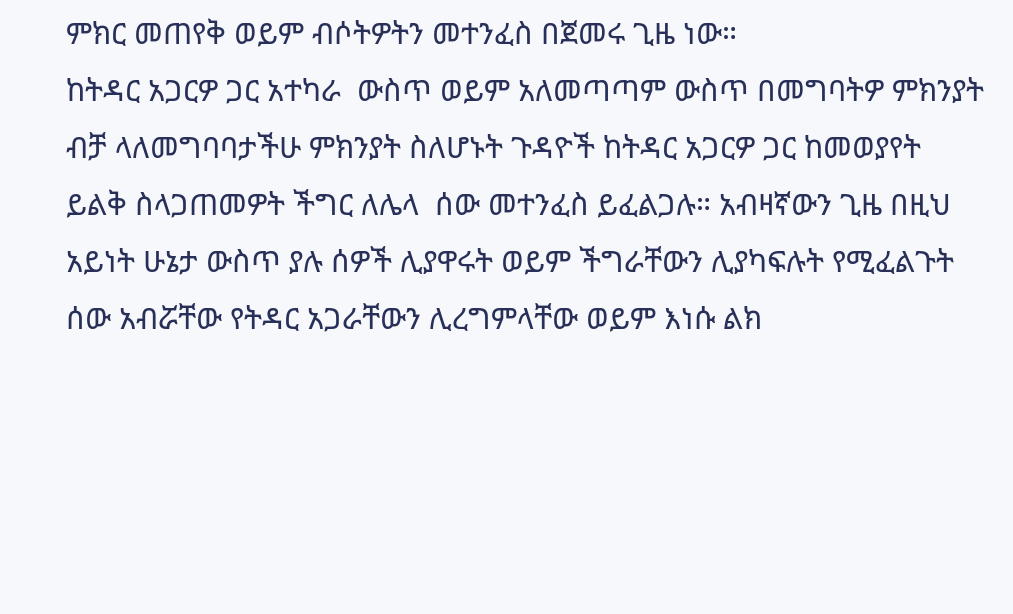ምክር መጠየቅ ወይም ብሶትዎትን መተንፈስ በጀመሩ ጊዜ ነው።
ከትዳር አጋርዎ ጋር አተካራ  ውስጥ ወይም አለመጣጣም ውስጥ በመግባትዎ ምክንያት ብቻ ላለመግባባታችሁ ምክንያት ስለሆኑት ጉዳዮች ከትዳር አጋርዎ ጋር ከመወያየት ይልቅ ስላጋጠመዎት ችግር ለሌላ  ሰው መተንፈስ ይፈልጋሉ። አብዛኛውን ጊዜ በዚህ አይነት ሁኔታ ውስጥ ያሉ ሰዎች ሊያዋሩት ወይም ችግራቸውን ሊያካፍሉት የሚፈልጉት ሰው አብሯቸው የትዳር አጋራቸውን ሊረግምላቸው ወይም እነሱ ልክ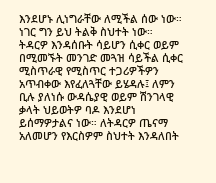እንደሆኑ ሊነግራቸው ለሚችል ሰው ነው። ነገር ግን ይህ ትልቅ ስህተት ነው።
ትዳርዎ እንዳሰቡት ሳይሆን ሲቀር ወይም በሚመኙት መንገድ መጓዝ ሳይችል ሲቀር ሚስጥራዊ የሚስጥር ተጋሪዎችዎን አጥብቀው እየፈለጓቸው ይሄዳሉ፤ ለምን ቢሉ ያለነሱ ውዳሴያዊ ወይም ሽንገላዊ ቃላት ህይወትዎ ባዶ እንደሆነ ይሰማዎታልና ነው። ለትዳርዎ ጤናማ አለመሆን የእርስዎም ስህተት እንዳለበት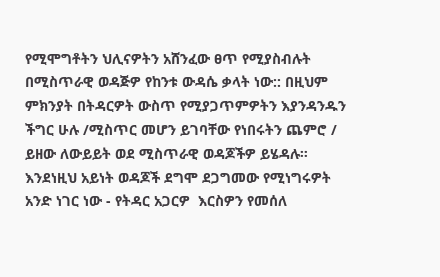የሚሞግቶትን ህሊናዎትን አሸንፈው ፀጥ የሚያስብሉት በሚስጥራዊ ወዳጅዎ የከንቱ ውዳሴ ቃላት ነው:: በዚህም ምክንያት በትዳርዎት ውስጥ የሚያጋጥምዎትን እያንዳንዱን ችግር ሁሉ /ሚስጥር መሆን ይገባቸው የነበሩትን ጨምሮ / ይዘው ለውይይት ወደ ሚስጥራዊ ወዳጆችዎ ይሄዳሉ። እንደነዚህ አይነት ወዳጆች ደግሞ ደጋግመው የሚነግሩዎት አንድ ነገር ነው - የትዳር አጋርዎ  እርስዎን የመሰለ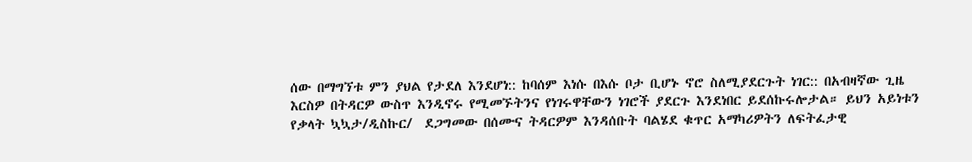ሰው በማግኘቱ ምን ያህል የታደለ እንደሆነ:: ከባሰም እነሱ በእሱ ቦታ ቢሆኑ ኖሮ ስለሚያደርጉት ነገር:: በአብዛኛው ጊዜ እርስዎ በትዳርዎ ውስጥ እንዲኖሩ የሚመኙትንና የነገሩዋቸውን ነገሮች ያደርጉ እንደነበር ይደሰኩሩሎታል። ይህን አይነቱን የቃላት ኳኳታ/ዲስኩር/  ደጋግመው በሰሙና ትዳርዎም እንዳሰቡት ባልሄደ ቁጥር አማካሪዎትን ለፍትፈታዊ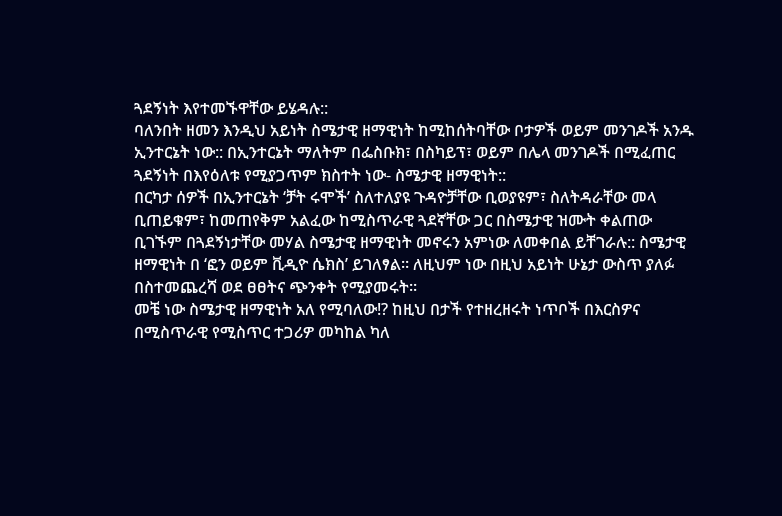ጓደኝነት እየተመኙዋቸው ይሄዳሉ::
ባለንበት ዘመን እንዲህ አይነት ስሜታዊ ዘማዊነት ከሚከሰትባቸው ቦታዎች ወይም መንገዶች አንዱ ኢንተርኔት ነው:: በኢንተርኔት ማለትም በፌስቡክ፣ በስካይፕ፣ ወይም በሌላ መንገዶች በሚፈጠር ጓደኝነት በእየዕለቱ የሚያጋጥም ክስተት ነው- ስሜታዊ ዘማዊነት::
በርካታ ሰዎች በኢንተርኔት ‘ቻት ሩሞች’ ስለተለያዩ ጉዳዮቻቸው ቢወያዩም፣ ስለትዳራቸው መላ ቢጠይቁም፣ ከመጠየቅም አልፈው ከሚስጥራዊ ጓደኛቸው ጋር በስሜታዊ ዝሙት ቀልጠው ቢገኙም በጓደኝነታቸው መሃል ስሜታዊ ዘማዊነት መኖሩን አምነው ለመቀበል ይቸገራሉ:: ስሜታዊ ዘማዊነት በ ‘ፎን ወይም ቪዲዮ ሴክስ’ ይገለፃል። ለዚህም ነው በዚህ አይነት ሁኔታ ውስጥ ያለፉ በስተመጨረሻ ወደ ፀፀትና ጭንቀት የሚያመሩት።
መቼ ነው ስሜታዊ ዘማዊነት አለ የሚባለው!? ከዚህ በታች የተዘረዘሩት ነጥቦች በእርስዎና  በሚስጥራዊ የሚስጥር ተጋሪዎ መካከል ካለ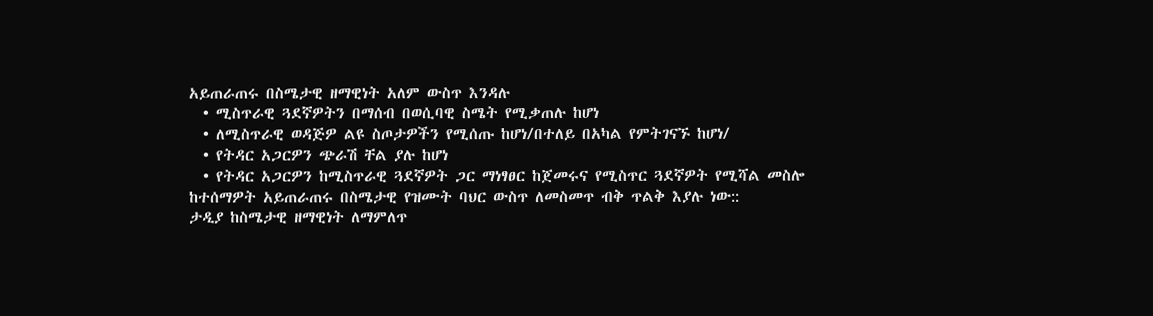አይጠራጠሩ በስሜታዊ ዘማዊነት አለም ውስጥ እንዳሉ
  • ሚስጥራዊ ጓደኛዎትን በማሰብ በወሲባዊ ስሜት የሚቃጠሉ ከሆነ
  • ለሚስጥራዊ ወዳጅዎ ልዩ ስጦታዎችን የሚሰጡ ከሆነ/በተለይ በአካል የምትገናኙ ከሆነ/
  • የትዳር አጋርዎን ጭራሽ ቸል ያሉ ከሆነ
  • የትዳር አጋርዎን ከሚስጥራዊ ጓደኛዎት ጋር ማነፃፀር ከጀመሩና የሚስጥር ጓደኛዎት የሚሻል መስሎ ከተሰማዎት አይጠራጠሩ በስሜታዊ የዝሙት ባህር ውስጥ ለመስመጥ ብቅ ጥልቅ እያሉ ነው::
ታዲያ ከስሜታዊ ዘማዊነት ለማምለጥ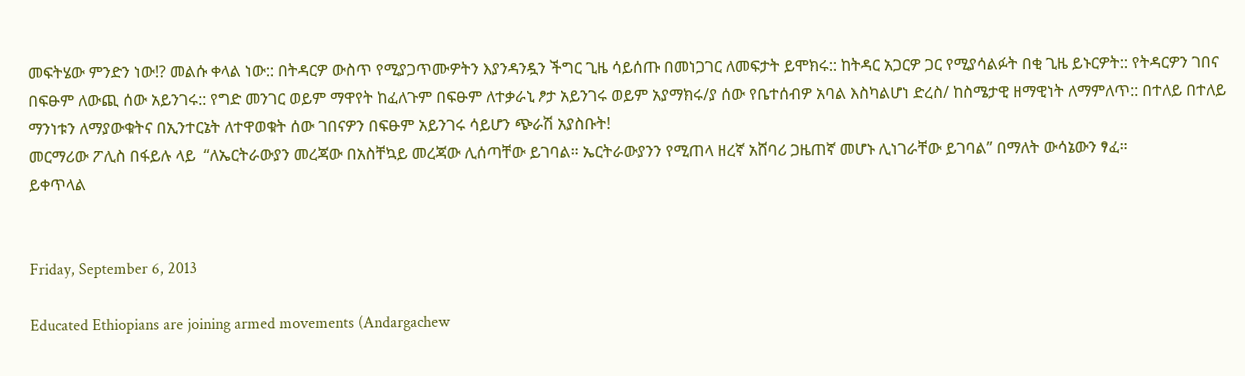መፍትሄው ምንድን ነው!? መልሱ ቀላል ነው:: በትዳርዎ ውስጥ የሚያጋጥሙዎትን እያንዳንዷን ችግር ጊዜ ሳይሰጡ በመነጋገር ለመፍታት ይሞክሩ:: ከትዳር አጋርዎ ጋር የሚያሳልፉት በቂ ጊዜ ይኑርዎት:: የትዳርዎን ገበና በፍፁም ለውጪ ሰው አይንገሩ:: የግድ መንገር ወይም ማዋየት ከፈለጉም በፍፁም ለተቃራኒ ፆታ አይንገሩ ወይም አያማክሩ/ያ ሰው የቤተሰብዎ አባል እስካልሆነ ድረስ/ ከስሜታዊ ዘማዊነት ለማምለጥ:: በተለይ በተለይ ማንነቱን ለማያውቁትና በኢንተርኔት ለተዋወቁት ሰው ገበናዎን በፍፁም አይንገሩ ሳይሆን ጭራሽ አያስቡት!
መርማሪው ፖሊስ በፋይሉ ላይ  “ለኤርትራውያን መረጃው በአስቸኳይ መረጃው ሊሰጣቸው ይገባል። ኤርትራውያንን የሚጠላ ዘረኛ አሸባሪ ጋዜጠኛ መሆኑ ሊነገራቸው ይገባል” በማለት ውሳኔውን ፃፈ።
ይቀጥላል


Friday, September 6, 2013

Educated Ethiopians are joining armed movements (Andargachew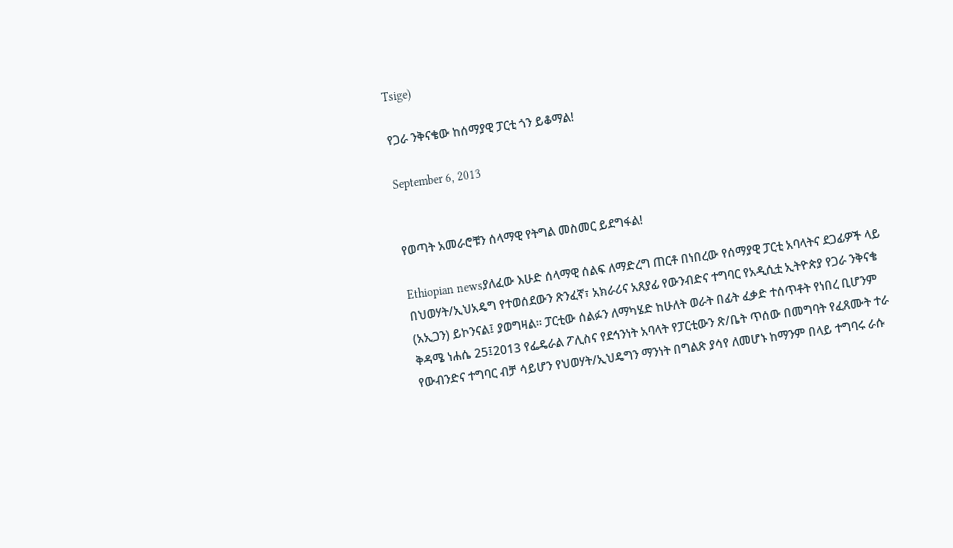Tsige)

የጋራ ንቅናቄው ከሰማያዊ ፓርቲ ጎን ይቆማል!

September 6, 2013


የወጣት አመራሮቹን ሰላማዊ የትግል መስመር ይደግፋል!

Ethiopian newsያለፈው እሁድ ሰላማዊ ሰልፍ ለማድረግ ጠርቶ በነበረው የሰማያዊ ፓርቲ አባላትና ደጋፊዎች ላይ በህወሃት/ኢህአዴግ የተወሰደውን ጽንፈኛ፣ አክራሪና አጸያፊ የውንብድና ተግባር የአዲሲቷ ኢትዮጵያ የጋራ ንቅናቄ (አኢጋን) ይኮንናል፤ ያወግዛል፡፡ ፓርቲው ሰልፉን ለማካሄድ ከሁለት ወራት በፊት ፈቃድ ተሰጥቶት የነበረ ቢሆንም ቅዳሜ ነሐሴ 25፤2013 የፌዴራል ፖሊስና የደኅንነት አባላት የፓርቲውን ጽ/ቤት ጥሰው በመግባት የፈጸሙት ተራ የውብንድና ተግባር ብቻ ሳይሆን የህወሃት/ኢህዴግን ማንነት በግልጽ ያሳየ ለመሆኑ ከማንም በላይ ተግባሩ ራሱ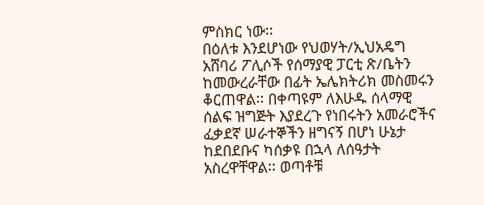ምስክር ነው፡፡
በዕለቱ እንደሆነው የህወሃት/ኢህአዴግ አሸባሪ ፖሊሶች የሰማያዊ ፓርቲ ጽ/ቤትን ከመውረራቸው በፊት ኤሌክትሪክ መስመሩን ቆርጠዋል፡፡ በቀጣዩም ለእሁዱ ሰላማዊ ሰልፍ ዝግጅት እያደረጉ የነበሩትን አመራሮችና ፈቃደኛ ሠራተኞችን ዘግናኝ በሆነ ሁኔታ ከደበደቡና ካሰቃዩ በኋላ ለሰዓታት አስረዋቸዋል፡፡ ወጣቶቹ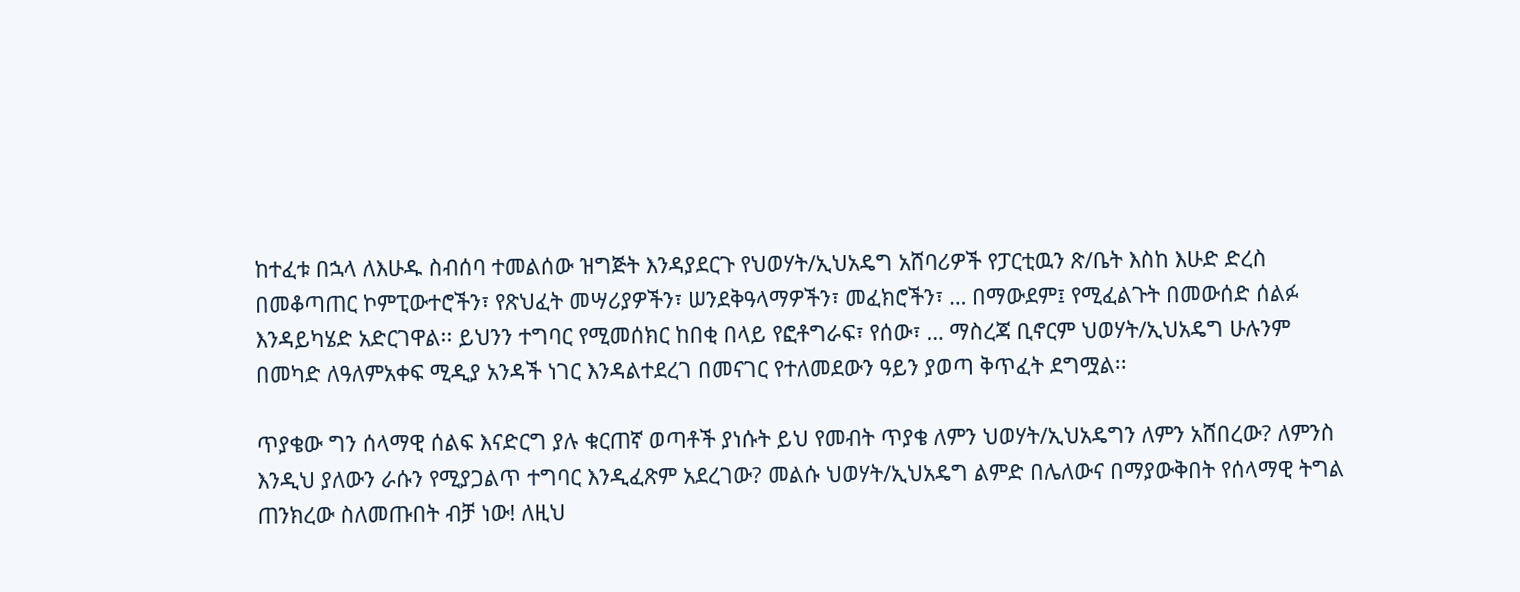ከተፈቱ በኋላ ለእሁዱ ስብሰባ ተመልሰው ዝግጅት እንዳያደርጉ የህወሃት/ኢህአዴግ አሸባሪዎች የፓርቲዉን ጽ/ቤት እስከ እሁድ ድረስ በመቆጣጠር ኮምፒውተሮችን፣ የጽህፈት መሣሪያዎችን፣ ሠንደቅዓላማዎችን፣ መፈክሮችን፣ … በማውደም፤ የሚፈልጉት በመውሰድ ሰልፉ እንዳይካሄድ አድርገዋል፡፡ ይህንን ተግባር የሚመሰክር ከበቂ በላይ የፎቶግራፍ፣ የሰው፣ … ማስረጃ ቢኖርም ህወሃት/ኢህአዴግ ሁሉንም በመካድ ለዓለምአቀፍ ሚዲያ አንዳች ነገር እንዳልተደረገ በመናገር የተለመደውን ዓይን ያወጣ ቅጥፈት ደግሟል፡፡

ጥያቄው ግን ሰላማዊ ሰልፍ እናድርግ ያሉ ቁርጠኛ ወጣቶች ያነሱት ይህ የመብት ጥያቄ ለምን ህወሃት/ኢህአዴግን ለምን አሸበረው? ለምንስ እንዲህ ያለውን ራሱን የሚያጋልጥ ተግባር እንዲፈጽም አደረገው? መልሱ ህወሃት/ኢህአዴግ ልምድ በሌለውና በማያውቅበት የሰላማዊ ትግል ጠንክረው ስለመጡበት ብቻ ነው! ለዚህ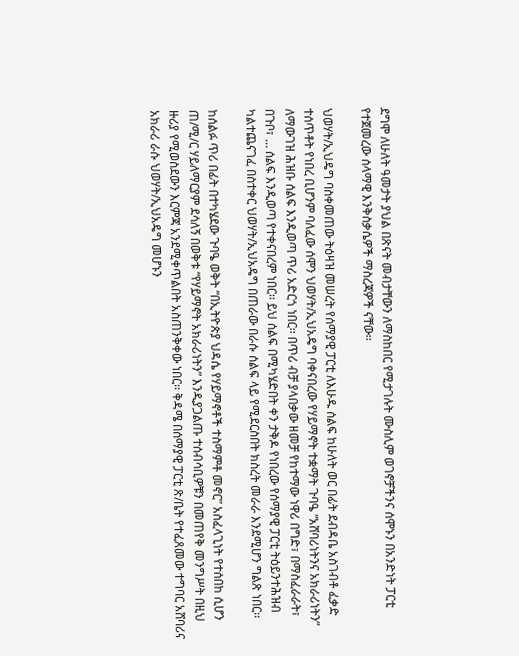ደግሞ ለሁለት ዓመታት ያህል በጽናት መብታቸውን ለማስከበር የሚታገሉት ሙስሊም ወገኖቻችንና ሰሞኑን በአንድነት ፓርቲ የተጀመረው ሰላማዊ እንቅስቃሴዎች ማስረጃዎች ናቸው፡፡

ህወሃት/ኢህዴግ ባስቀመጠው ትዕዛዝ መሠረት የሰማያዊ ፓርቲ ለእሁዱ ሰልፍ ከሁለት ወር በፊት ደብዳቤ አስገብቶ ፈቃድ ተሰጥቶት የነበረ ቢሆንም ባለፈው ሰሞን ህወሃት/ኢህአዴግ ባቀናበረው የሃይማኖት ተቋማት ጉባዔ “አሸባሪነትንና አክራሪነትን” ለማውገዝ ሕዝቡ ሰልፍ እንዲወጣ ጥሪ አድርጎ ነበር፡፡ በጥሪ ብቻ ያላበቃው ዘመቻ የከተማው ነዋሪ በግድ፣ በማስፈራራት፣ በጉቦ፣ … ሰልፍ እንዲወጣ የተቀናበረም ነበር፡፡ ይህ ሰልፍ በሚካሄድበት ቀን ታቅዶ የነበረው የሰማያዊ ፓርቲ ትዕይንተሕዝብ ካልተጨናገፈ በስተቀር ህወሃት/ኢህአዴግ በጠራው በራሱ ሰልፍ ላይ የሚደርስበት ክስረት መራራ እንደሚሆን ግልጽ ነበር፡፡

ከሰልፉ ጥሪ በፊት በተካሄደው ጉባዔ ወቅት “በኢትዮጵያ ህዳሴ የሃይማኖቶች ተስማምቶ መኖር” አስፈላጊነት የተሰበከ ሲሆን ጠ/ሚ/ር ሃይለማርያም ደሳለኝ በወቅቱ “የሃይማኖት አክራሪነትን” እንዲያጋልጡ ተሰብሳቢዎቹን በመጠየቅ መንግሥት በዚህ ዙሪያ የሚወስደውን እርምጃ አንደሚቀጥልበት አስጠንቅቀው ነበር፡፡ ቅዳሜ በሰማያዊ ፓርቲ ጽ/ቤት የተፈጸመው ተግባር አሸባሪና አክራሪ ራሱ ህወሃት/ኢህአዴግ መሆኑን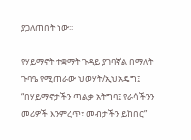ያጋለጠበት ነው፡፡

የሃይማኖት ተቋማት ጉዳይ ያገባኛል በማለት ጉባዔ የሚጠራው ህወሃት/ኢህአዴግ፤ “በሃይማኖታችን ጣልቃ አትግባ፤ የራሳችንን መሪዎች እንምረጥ፣ መብታችን ይከበር”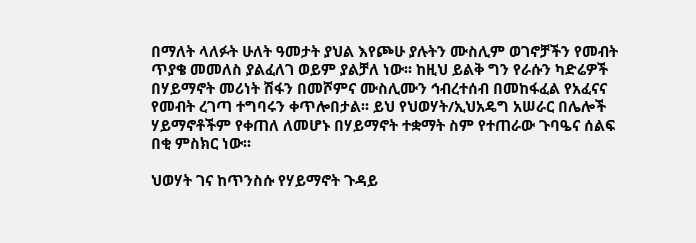በማለት ላለፉት ሁለት ዓመታት ያህል እየጮሁ ያሉትን ሙስሊም ወገኖቻችን የመብት ጥያቄ መመለስ ያልፈለገ ወይም ያልቻለ ነው፡፡ ከዚህ ይልቅ ግን የራሱን ካድሬዎች በሃይማኖት መሪነት ሽፋን በመሾምና ሙስሊሙን ኅብረተሰብ በመከፋፈል የአፈናና የመብት ረገጣ ተግባሩን ቀጥሎበታል፡፡ ይህ የህወሃት/ኢህአዴግ አሠራር በሌሎች ሃይማኖቶችም የቀጠለ ለመሆኑ በሃይማኖት ተቋማት ስም የተጠራው ጉባዔና ሰልፍ በቂ ምስክር ነው፡፡

ህወሃት ገና ከጥንስሱ የሃይማኖት ጉዳይ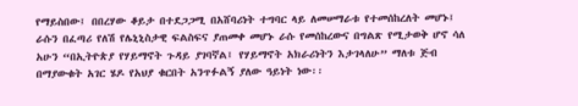የማይስበው፤ በበረሃው ቆይታ በተደጋጋሚ በአሸባሪነት ተግባር ላይ ለመሠማራቱ የተመሰከረለት መሆኑ፤ ራሱን በፈጣሪ የለሽ የሌኒኒስታዊ ፍልስፍና ያጠመቀ መሆኑ ራሱ የመሰከረውና በግልጽ የሚታወቅ ሆኖ ሳለ አሁን “በኢትዮጵያ የሃይማኖት ጉዳይ ያገባኛል፤ የሃይማኖት አክራሪነትን እታገላለሁ” ማለቱ ጅብ በማያውቁት አገር ሄዶ የአህያ ቁርበት አንጥፉልኝ ያለው ዓይነት ነው፡፡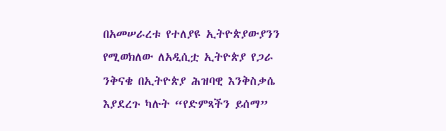በአመሠራረቱ የተለያዩ ኢትዮጵያውያንን የሚወክለው ለአዲሲቷ ኢትዮጵያ የጋራ ንቅናቄ በኢትዮጵያ ሕዝባዊ እንቅስቃሴ እያደረጉ ካሉት “የድምጻችን ይሰማ”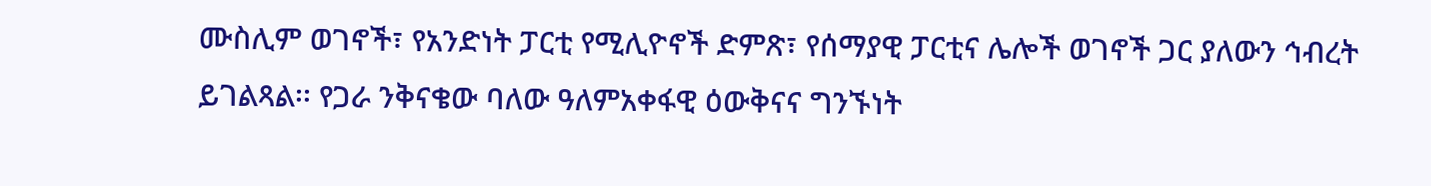ሙስሊም ወገኖች፣ የአንድነት ፓርቲ የሚሊዮኖች ድምጽ፣ የሰማያዊ ፓርቲና ሌሎች ወገኖች ጋር ያለውን ኅብረት ይገልጻል፡፡ የጋራ ንቅናቄው ባለው ዓለምአቀፋዊ ዕውቅናና ግንኙነት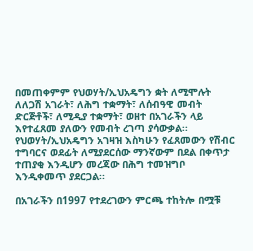በመጠቀምም የህወሃት/ኢህአዴግን ቋት ለሚሞሉት ለለጋሽ አገራት፣ ለሕግ ተቋማት፣ ለሰብዓዊ መብት ድርጅቶች፣ ለሚዲያ ተቋማት፣ ወዘተ በአገራችን ላይ እየተፈጸመ ያለውን የመብት ረገጣ ያሳውቃል፡፡ የህወሃት/ኢህአዴግን አገዛዝ እስካሁን የፈጸመውን የሽብር ተግባርና ወደፊት ለሚያደርሰው ማንኛውም በደል በቀጥታ ተጠያቂ እንዲሆን መረጃው በሕግ ተመዝግቦ እንዲቀመጥ ያደርጋል፡፡

በአገራችን በ1997 የተደረገውን ምርጫ ተከትሎ በሟቹ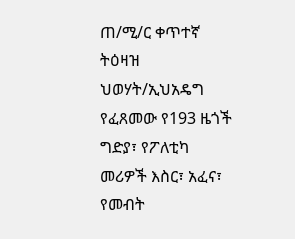ጠ/ሚ/ር ቀጥተኛ ትዕዛዝ ህወሃት/ኢህአዴግ የፈጸመው የ193 ዜጎች ግድያ፣ የፖለቲካ መሪዎች እስር፣ አፈና፣ የመብት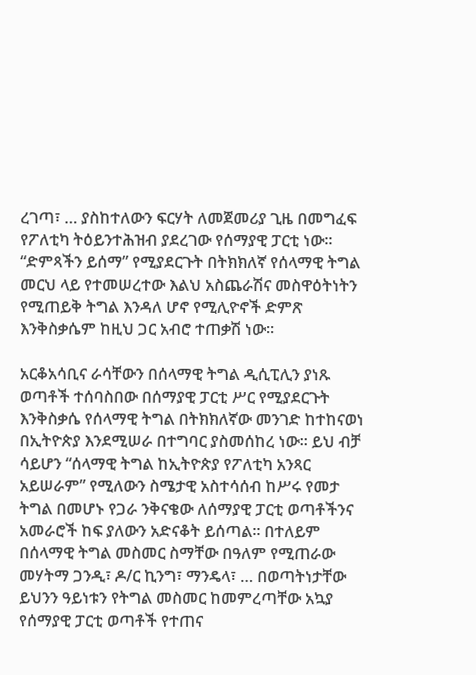ረገጣ፣ … ያስከተለውን ፍርሃት ለመጀመሪያ ጊዜ በመግፈፍ የፖለቲካ ትዕይንተሕዝብ ያደረገው የሰማያዊ ፓርቲ ነው፡፡ “ድምጻችን ይሰማ” የሚያደርጉት በትክክለኛ የሰላማዊ ትግል መርህ ላይ የተመሠረተው እልህ አስጨራሽና መስዋዕትነትን የሚጠይቅ ትግል እንዳለ ሆኖ የሚሊዮኖች ድምጽ እንቅስቃሴም ከዚህ ጋር አብሮ ተጠቃሽ ነው፡፡

አርቆአሳቢና ራሳቸውን በሰላማዊ ትግል ዲሲፒሊን ያነጹ ወጣቶች ተሰባስበው በሰማያዊ ፓርቲ ሥር የሚያደርጉት እንቅስቃሴ የሰላማዊ ትግል በትክክለኛው መንገድ ከተከናወነ በኢትዮጵያ እንደሚሠራ በተግባር ያስመሰከረ ነው፡፡ ይህ ብቻ ሳይሆን “ሰላማዊ ትግል ከኢትዮጵያ የፖለቲካ አንጻር አይሠራም” የሚለውን ስሜታዊ አስተሳሰብ ከሥሩ የመታ ትግል በመሆኑ የጋራ ንቅናቄው ለሰማያዊ ፓርቲ ወጣቶችንና አመራሮች ከፍ ያለውን አድናቆት ይሰጣል፡፡ በተለይም በሰላማዊ ትግል መስመር ስማቸው በዓለም የሚጠራው መሃትማ ጋንዲ፣ ዶ/ር ኪንግ፣ ማንዴላ፣ … በወጣትነታቸው ይህንን ዓይነቱን የትግል መስመር ከመምረጣቸው አኳያ የሰማያዊ ፓርቲ ወጣቶች የተጠና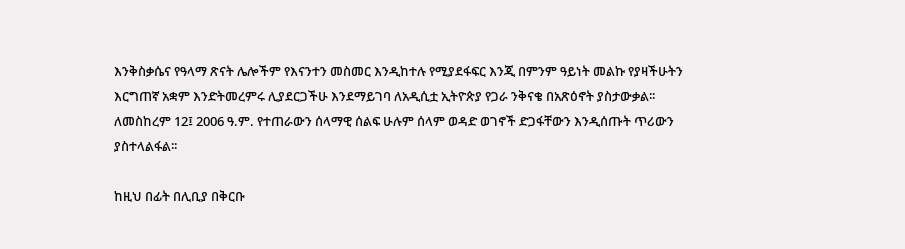እንቅስቃሴና የዓላማ ጽናት ሌሎችም የእናንተን መስመር እንዲከተሉ የሚያደፋፍር እንጂ በምንም ዓይነት መልኩ የያዛችሁትን እርግጠኛ አቋም እንድትመረምሩ ሊያደርጋችሁ እንደማይገባ ለአዲሲቷ ኢትዮጵያ የጋራ ንቅናቄ በአጽዕኖት ያስታውቃል፡፡ ለመስከረም 12፤ 2006 ዓ.ም. የተጠራውን ሰላማዊ ሰልፍ ሁሉም ሰላም ወዳድ ወገኖች ድጋፋቸውን እንዲሰጡት ጥሪውን ያስተላልፋል፡፡

ከዚህ በፊት በሊቢያ በቅርቡ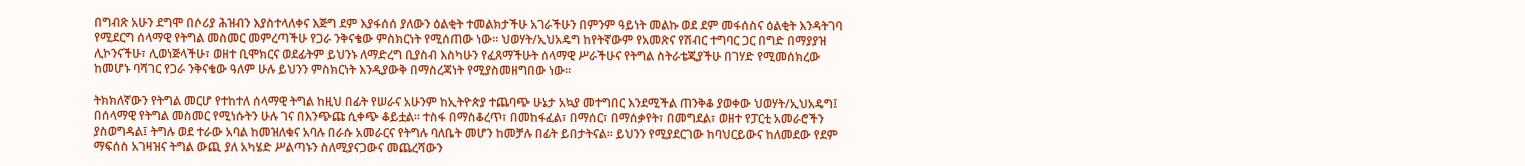በግብጽ አሁን ደግሞ በሶሪያ ሕዝብን እያስተላለቀና እጅግ ደም እያፋሰሰ ያለውን ዕልቂት ተመልክታችሁ አገራችሁን በምንም ዓይነት መልኩ ወደ ደም መፋሰስና ዕልቂት እንዳትገባ የሚደርግ ሰላማዊ የትግል መስመር መምረጣችሁ የጋራ ንቅናቄው ምስክርነት የሚሰጠው ነው፡፡ ህወሃት/ኢህአዴግ ከየትኛውም የአመጽና የሽብር ተግባር ጋር በግድ በማያያዝ ሊኮንናችሁ፣ ሊወነጅላችሁ፣ ወዘተ ቢሞክርና ወደፊትም ይህንኑ ለማድረግ ቢያስብ እስካሁን የፈጸማችሁት ሰላማዊ ሥራችሁና የትግል ስትራቴጂያችሁ በገሃድ የሚመሰክረው ከመሆኑ ባሻገር የጋራ ንቅናቄው ዓለም ሁሉ ይህንን ምስክርነት እንዲያውቅ በማስረጃነት የሚያስመዘግበው ነው፡፡

ትክክለኛውን የትግል መርሆ የተከተለ ሰላማዊ ትግል ከዚህ በፊት የሠራና አሁንም ከኢትዮጵያ ተጨባጭ ሁኔታ አኳያ መተግበር እንደሚችል ጠንቅቆ ያወቀው ህወሃት/ኢህአዴግ፤ በሰላማዊ የትግል መስመር የሚነሱትን ሁሉ ገና በእንጭጩ ሲቀጭ ቆይቷል፡፡ ተስፋ በማስቆረጥ፣ በመከፋፈል፣ በማሰር፣ በማሰቃየት፣ በመግደል፣ ወዘተ የፓርቲ አመራሮችን ያስወግዳል፤ ትግሉ ወደ ተራው አባል ከመዝለቁና አባሉ በራሱ አመራርና የትግሉ ባለቤት መሆን ከመቻሉ በፊት ይበታትናል፡፡ ይህንን የሚያደርገው ከባህርይውና ከለመደው የደም ማፍሰስ አገዛዝና ትግል ውጪ ያለ አካሄድ ሥልጣኑን ስለሚያናጋውና መጨረሻውን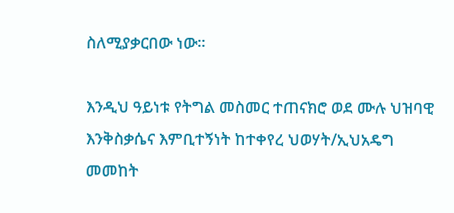ስለሚያቃርበው ነው፡፡

እንዲህ ዓይነቱ የትግል መስመር ተጠናክሮ ወደ ሙሉ ህዝባዊ እንቅስቃሴና እምቢተኝነት ከተቀየረ ህወሃት/ኢህአዴግ መመከት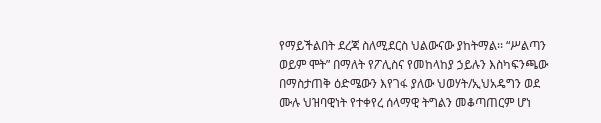የማይችልበት ደረጃ ስለሚደርስ ህልውናው ያከትማል፡፡ “ሥልጣን ወይም ሞት” በማለት የፖሊስና የመከላከያ ኃይሉን እስካፍንጫው በማስታጠቅ ዕድሜውን እየገፋ ያለው ህወሃት/ኢህአዴግን ወደ ሙሉ ህዝባዊነት የተቀየረ ሰላማዊ ትግልን መቆጣጠርም ሆነ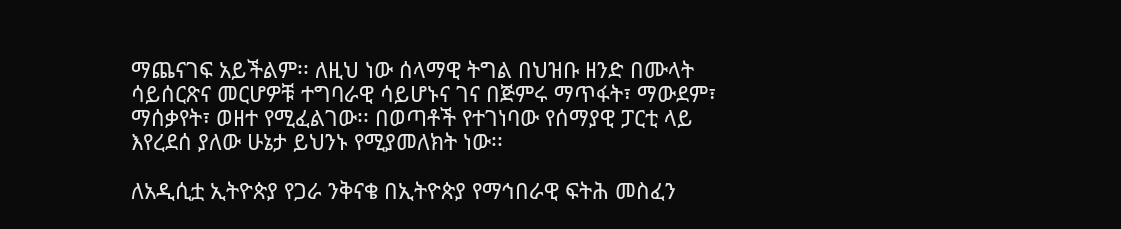ማጨናገፍ አይችልም፡፡ ለዚህ ነው ሰላማዊ ትግል በህዝቡ ዘንድ በሙላት ሳይሰርጽና መርሆዎቹ ተግባራዊ ሳይሆኑና ገና በጅምሩ ማጥፋት፣ ማውደም፣ ማሰቃየት፣ ወዘተ የሚፈልገው፡፡ በወጣቶች የተገነባው የሰማያዊ ፓርቲ ላይ እየረደሰ ያለው ሁኔታ ይህንኑ የሚያመለክት ነው፡፡

ለአዲሲቷ ኢትዮጵያ የጋራ ንቅናቄ በኢትዮጵያ የማኅበራዊ ፍትሕ መስፈን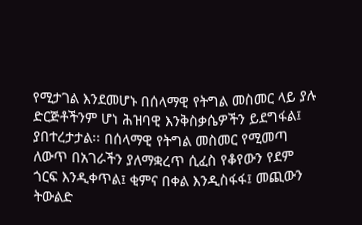የሚታገል እንደመሆኑ በሰላማዊ የትግል መስመር ላይ ያሉ ድርጅቶችንም ሆነ ሕዝባዊ እንቅስቃሴዎችን ይደግፋል፤ ያበተረታታል፡፡ በሰላማዊ የትግል መስመር የሚመጣ ለውጥ በአገራችን ያለማቋረጥ ሲፈስ የቆየውን የደም ጎርፍ እንዲቀጥል፤ ቂምና በቀል እንዲስፋፋ፤ መጪውን ትውልድ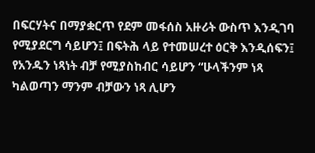በፍርሃትና በማያቋርጥ የደም መፋሰስ አዙሪት ውስጥ እንዲገባ የሚያደርግ ሳይሆን፤ በፍትሕ ላይ የተመሠረተ ዕርቅ እንዲሰፍን፤ የአንዱን ነጻነት ብቻ የሚያስከብር ሳይሆን “ሁላችንም ነጻ ካልወጣን ማንም ብቻውን ነጻ ሊሆን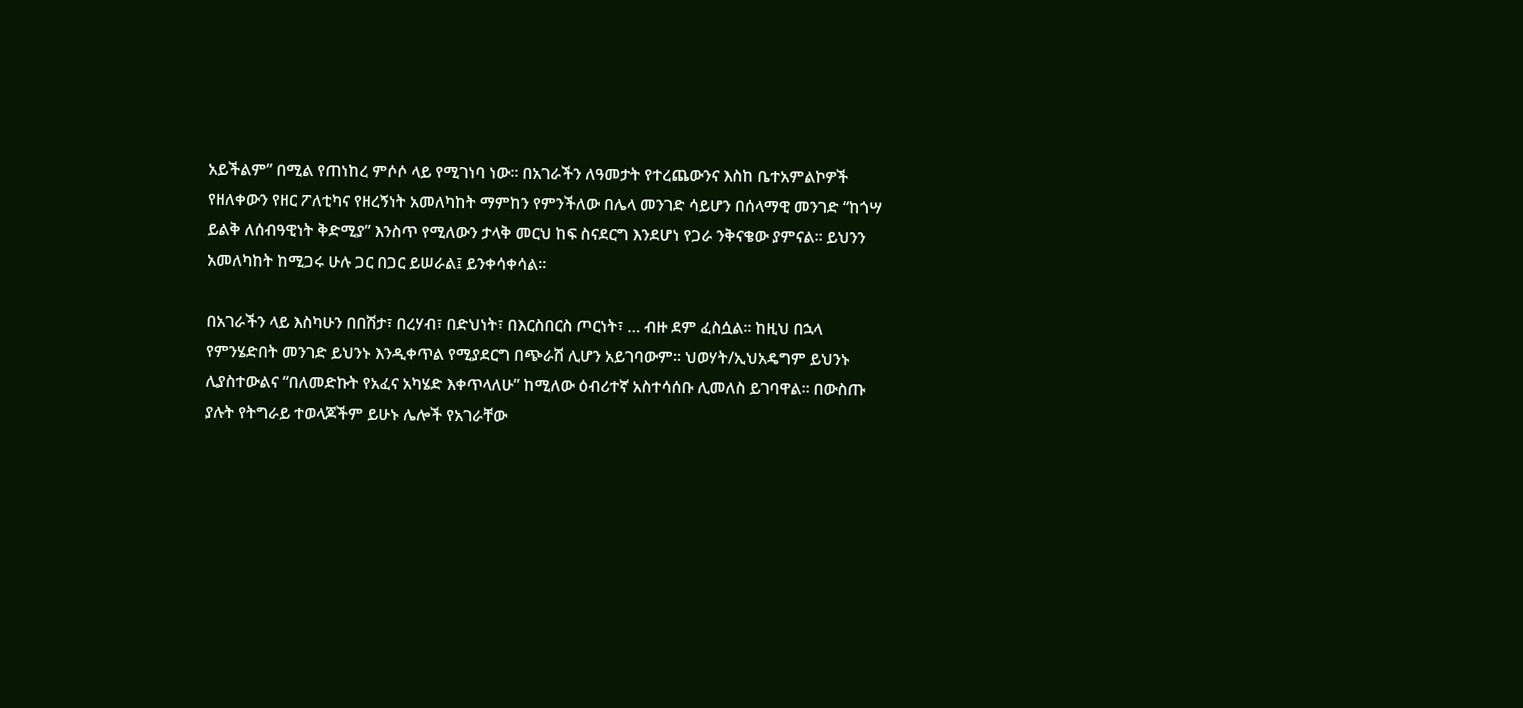አይችልም” በሚል የጠነከረ ምሶሶ ላይ የሚገነባ ነው፡፡ በአገራችን ለዓመታት የተረጨውንና እስከ ቤተአምልኮዎች የዘለቀውን የዘር ፖለቲካና የዘረኝነት አመለካከት ማምከን የምንችለው በሌላ መንገድ ሳይሆን በሰላማዊ መንገድ “ከጎሣ ይልቅ ለሰብዓዊነት ቅድሚያ” እንስጥ የሚለውን ታላቅ መርህ ከፍ ስናደርግ እንደሆነ የጋራ ንቅናቄው ያምናል፡፡ ይህንን አመለካከት ከሚጋሩ ሁሉ ጋር በጋር ይሠራል፤ ይንቀሳቀሳል፡፡

በአገራችን ላይ እስካሁን በበሽታ፣ በረሃብ፣ በድህነት፣ በእርስበርስ ጦርነት፣ … ብዙ ደም ፈስሷል፡፡ ከዚህ በኋላ የምንሄድበት መንገድ ይህንኑ እንዲቀጥል የሚያደርግ በጭራሽ ሊሆን አይገባውም፡፡ ህወሃት/ኢህአዴግም ይህንኑ ሊያስተውልና “በለመድኩት የአፈና አካሄድ እቀጥላለሁ” ከሚለው ዕብሪተኛ አስተሳሰቡ ሊመለስ ይገባዋል፡፡ በውስጡ ያሉት የትግራይ ተወላጆችም ይሁኑ ሌሎች የአገራቸው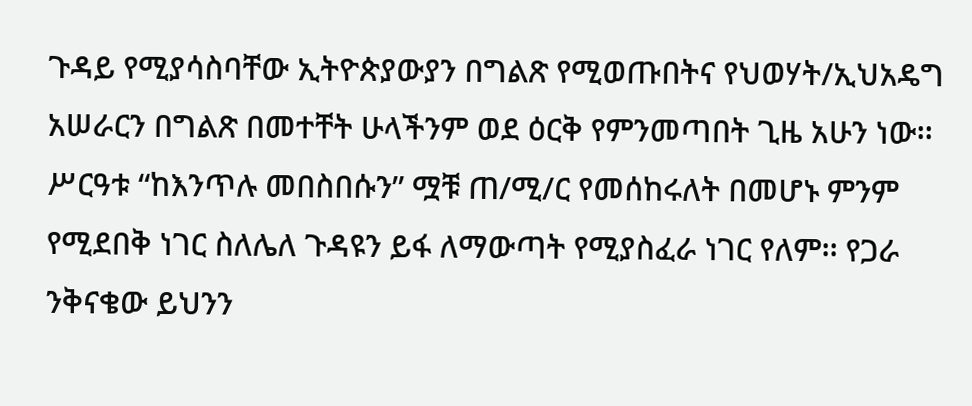ጉዳይ የሚያሳስባቸው ኢትዮጵያውያን በግልጽ የሚወጡበትና የህወሃት/ኢህአዴግ አሠራርን በግልጽ በመተቸት ሁላችንም ወደ ዕርቅ የምንመጣበት ጊዜ አሁን ነው፡፡ ሥርዓቱ “ከእንጥሉ መበስበሱን” ሟቹ ጠ/ሚ/ር የመሰከሩለት በመሆኑ ምንም የሚደበቅ ነገር ስለሌለ ጉዳዩን ይፋ ለማውጣት የሚያስፈራ ነገር የለም፡፡ የጋራ ንቅናቄው ይህንን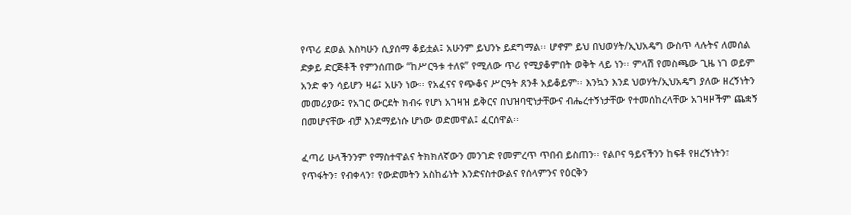የጥሪ ደወል እስካሁን ሲያሰማ ቆይቷል፤ አሁንም ይህንኑ ይደግማል፡፡ ሆኖም ይህ በህወሃት/ኢህአዴግ ውስጥ ላሉትና ለመሰል ድቃይ ድርጅቶች የምንሰጠው “ከሥርዓቱ ተለዩ” የሚለው ጥሪ የሚያቆምበት ወቅት ላይ ነን፡፡ ምላሽ የመስጫው ጊዜ ነገ ወይም አንድ ቀን ሳይሆን ዛሬ፤ አሁን ነው፡፡ የአፈናና የጭቆና ሥርዓት ጸንቶ አይቆይም፡፡ እንኳን እንደ ህወሃት/ኢህአዴግ ያለው ዘረኝነትን መመሪያው፤ የአገር ውርደት ክብሩ የሆነ አገዛዝ ይቅርና በህዝባዊነታቸውና ብሔረተኝነታቸው የተመሰከረላቸው አገዛዞችም ጨቋኝ በመሆናቸው ብቻ እንደማይነሱ ሆነው ወድመዋል፤ ፈርሰዋል፡፡

ፈጣሪ ሁላችንንም የማስተዋልና ትክክለኛውን መንገድ የመምረጥ ጥበብ ይስጠን፡፡ የልቦና ዓይናችንን ከፍቶ የዘረኝነትን፣ የጥፋትን፣ የብቀላን፣ የውድመትን አስከፊነት እንድናስተውልና የሰላምንና የዕርቅን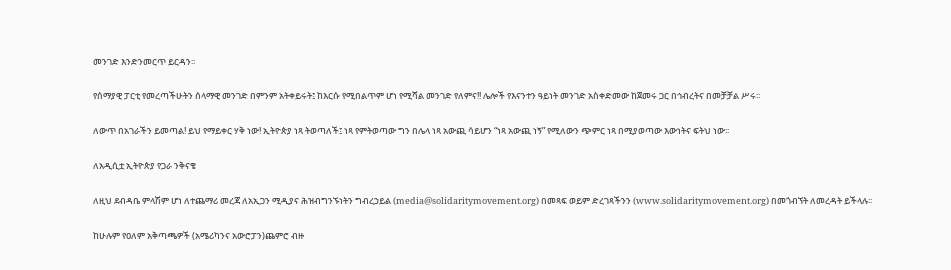መንገድ እንድንመርጥ ይርዳን፡፡

የሰማያዊ ፓርቲ የመረጣችሁትን ሰላማዊ መንገድ በምንም አትቀይሩት፤ ከእርሱ የሚበልጥም ሆነ የሚሻል መንገድ የለምና!! ሌሎች የእናንተን ዓይነት መንገድ አስቀድመው ከጀመሩ ጋር በኅብረትና በመቻቻል ሥሩ፡፡

ለውጥ በአገራችን ይመጣል! ይህ የማይቀር ሃቅ ነው! ኢትዮጵያ ነጻ ትወጣለች፤ ነጻ የምትወጣው ግን በሌላ ነጻ አውጪ ሳይሆን “ነጻ አውጪ ነኝ” የሚለውን ጭምር ነጻ በሚያወጣው እውነትና ፍትህ ነው፡፡

ለአዲሲቷ ኢትዮጵያ የጋራ ንቅናቄ

ለዚህ ደብዳቤ ምላሽም ሆነ ለተጨማሪ መረጃ ለአኢጋን ሚዲያና ሕዝብግንኙነትን ግብረኃይል (media@solidaritymovement.org) በመጻፍ ወይም ድረገጻችንን (www.solidaritymovement.org) በመጎብኘት ለመረዳት ይችላሉ፡፡

ከሁሉም የዐለም አቅጣጫዎች (አሜሪካንና አውሮፓን)ጨምሮ ብዙ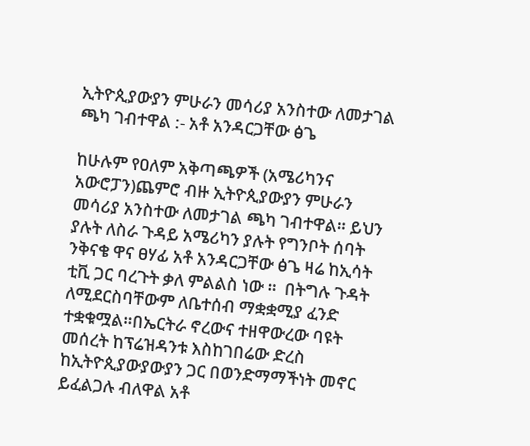ኢትዮጲያውያን ምሁራን መሳሪያ አንስተው ለመታገል ጫካ ገብተዋል :- አቶ አንዳርጋቸው ፅጌ

ከሁሉም የዐለም አቅጣጫዎች (አሜሪካንና አውሮፓን)ጨምሮ ብዙ ኢትዮጲያውያን ምሁራን መሳሪያ አንስተው ለመታገል ጫካ ገብተዋል። ይህን ያሉት ለስራ ጉዳይ አሜሪካን ያሉት የግንቦት ሰባት ንቅናቄ ዋና ፀሃፊ አቶ አንዳርጋቸው ፅጌ ዛሬ ከኢሳት ቲቪ ጋር ባረጉት ቃለ ምልልስ ነው ።  በትግሉ ጉዳት ለሚደርስባቸውም ለቤተሰብ ማቋቋሚያ ፈንድ ተቋቁሟል።በኤርትራ ኖረውና ተዘዋውረው ባዩት መሰረት ከፕሬዝዳንቱ እስከገበሬው ድረስ ከኢትዮጲያውያውያን ጋር በወንድማማችነት መኖር ይፈልጋሉ ብለዋል አቶ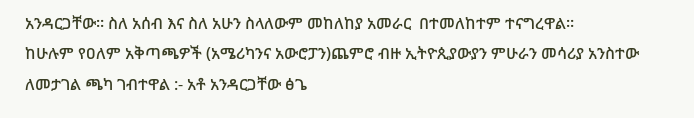አንዳርጋቸው። ስለ አሰብ እና ስለ አሁን ስላለውም መከለከያ አመራር  በተመለከተም ተናግረዋል።
ከሁሉም የዐለም አቅጣጫዎች (አሜሪካንና አውሮፓን)ጨምሮ ብዙ ኢትዮጲያውያን ምሁራን መሳሪያ አንስተው ለመታገል ጫካ ገብተዋል :- አቶ አንዳርጋቸው ፅጌ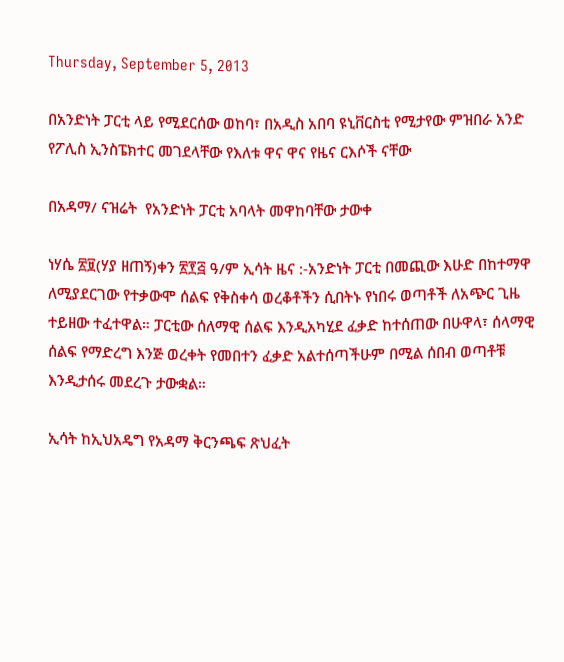Thursday, September 5, 2013

በአንድነት ፓርቲ ላይ የሚደርሰው ወከባ፣ በአዲስ አበባ ዩኒቨርስቲ የሚታየው ምዝበራ አንድ የፖሊስ ኢንስፔክተር መገደላቸው የእለቱ ዋና ዋና የዜና ርእሶች ናቸው

በአዳማ/ ናዝሬት  የአንድነት ፓርቲ አባላት መዋከባቸው ታውቀ

ነሃሴ ፳፱(ሃያ ዘጠኝ)ቀን ፳፻፭ ዓ/ም ኢሳት ዜና :-አንድነት ፓርቲ በመጪው እሁድ በከተማዋ ለሚያደርገው የተቃውሞ ሰልፍ የቅስቀሳ ወረቆቶችን ሲበትኑ የነበሩ ወጣቶች ለአጭር ጊዜ ተይዘው ተፈተዋል። ፓርቲው ሰለማዊ ሰልፍ እንዲአካሂደ ፈቃድ ከተሰጠው በሁዋላ፣ ሰላማዊ ሰልፍ የማድረግ እንጅ ወረቀት የመበተን ፈቃድ አልተሰጣችሁም በሚል ሰበብ ወጣቶቹ እንዲታሰሩ መደረጉ ታውቋል።

ኢሳት ከኢህአዴግ የአዳማ ቅርንጫፍ ጽህፈት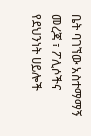ቤት ባገኘው አስተማማኝ መረጃ ፣ ፖሊሶችና የደህንነት ሀይሎች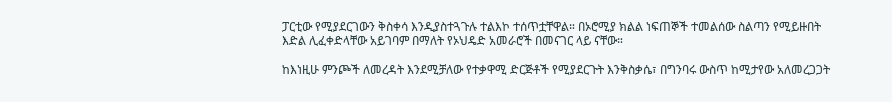ፓርቲው የሚያደርገውን ቅስቀሳ እንዲያስተጓጉሉ ተልእኮ ተሰጥቷቸዋል። በኦሮሚያ ክልል ነፍጠኞች ተመልሰው ስልጣን የሚይዙበት እድል ሊፈቀድላቸው አይገባም በማለት የኦህዴድ አመራሮች በመናገር ላይ ናቸው።

ከእነዚሁ ምንጮች ለመረዳት እንደሚቻለው የተቃዋሚ ድርጅቶች የሚያደርጉት እንቅስቃሴ፣ በግንባሩ ውስጥ ከሚታየው አለመረጋጋት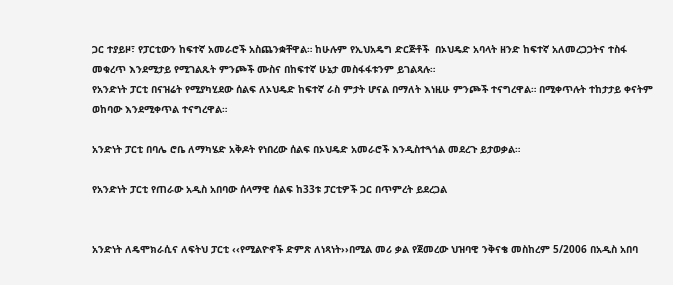ጋር ተያይዞ፣ የፓርቲውን ከፍተኛ አመራሮች አስጨንቋቸዋል። ከሁሉም የኢህአዴግ ድርጅቶች  በኦህዴድ አባላት ዘንድ ከፍተኛ አለመረጋጋትና ተስፋ መቁረጥ እንደሚታይ የሚገልጹት ምንጮች ሙስና በከፍተኛ ሁኔታ መስፋፋቱንም ይገልጻሉ።
የአንድነት ፓርቲ በናዝሬት የሚያካሂደው ሰልፍ ለኦህዴድ ከፍተኛ ራስ ምታት ሆናል በማለት እነዚሁ ምንጮች ተናግረዋል። በሚቀጥሉት ተከታታይ ቀናትም ወከባው እንደሚቀጥል ተናግረዋል።

አንድነት ፓርቲ በባሌ ሮቤ ለማካሄድ አቅዶት የነበረው ሰልፍ በኦህዴድ አመራሮች እንዲስተጓጎል መደረጉ ይታወቃል።

የአንድነት ፓርቲ የጠራው አዲስ አበባው ሰላማዊ ሰልፍ ከ33ቱ ፓርቲዎች ጋር በጥምረት ይደረጋል


አንድነት ለዴሞክራሲና ለፍትህ ፓርቲ ‹‹የሚልዮኖች ድምጽ ለነጻነት››በሚል መሪ ቃል የጀመረው ህዝባዊ ንቅናቄ መስከረም 5/2006 በአዲስ አበባ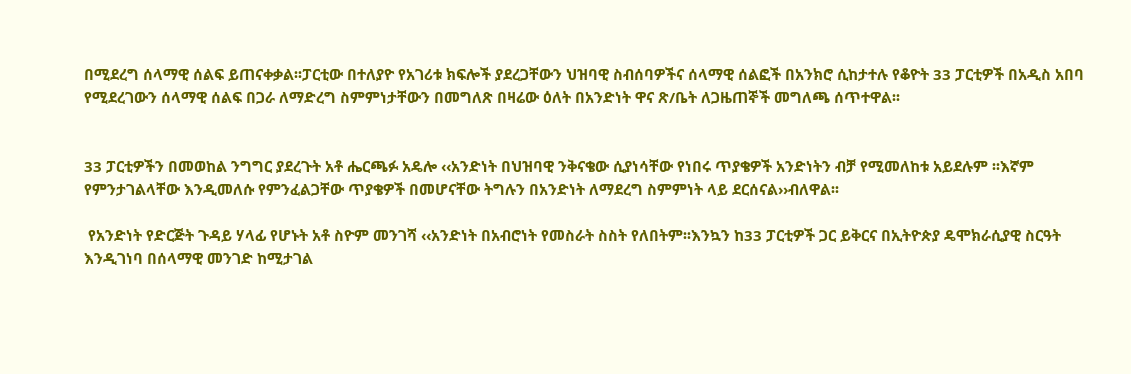በሚደረግ ሰላማዊ ሰልፍ ይጠናቀቃል፡፡ፓርቲው በተለያዮ የአገሪቱ ክፍሎች ያደረጋቸውን ህዝባዊ ስብሰባዎችና ሰላማዊ ሰልፎች በአንክሮ ሲከታተሉ የቆዮት 33 ፓርቲዎች በአዲስ አበባ የሚደረገውን ሰላማዊ ሰልፍ በጋራ ለማድረግ ስምምነታቸውን በመግለጽ በዛሬው ዕለት በአንድነት ዋና ጽ/ቤት ለጋዜጠኞች መግለጫ ሰጥተዋል፡፡


33 ፓርቲዎችን በመወከል ንግግር ያደረጉት አቶ ሔርጫፉ አዴሎ ‹‹አንድነት በህዝባዊ ንቅናቄው ሲያነሳቸው የነበሩ ጥያቄዎች አንድነትን ብቻ የሚመለከቱ አይደሉም ፡፡እኛም የምንታገልላቸው እንዲመለሱ የምንፈልጋቸው ጥያቄዎች በመሆናቸው ትግሉን በአንድነት ለማደረግ ስምምነት ላይ ደርሰናል››ብለዋል፡፡

 የአንድነት የድርጅት ጉዳይ ሃላፊ የሆኑት አቶ ስዮም መንገሻ ‹‹አንድነት በአብሮነት የመስራት ስስት የለበትም፡፡እንኳን ከ33 ፓርቲዎች ጋር ይቅርና በኢትዮጵያ ዴሞክራሲያዊ ስርዓት እንዲገነባ በሰላማዊ መንገድ ከሚታገል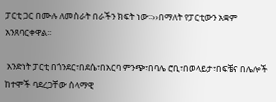ፓርቲ ጋር በሙሉ ለመስራት በራችን ክፍት ነው፡፡››በማለት የፓርቲውን አቋም አንጸባርቀዋል፡፡

 አንድነት ፓርቲ በጎንደር፣በደሴ፣በአርባ ምንጭ፣በባሌ ሮቢ፣በወላይታ፣በፍቼና በሌሎች ከተሞች ባደረጋቸው ሰላማዊ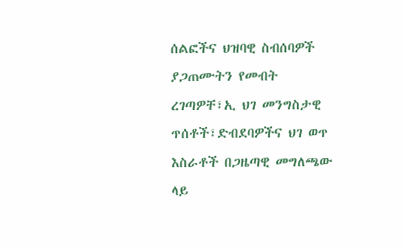ሰልፎችና ህዝባዊ ስብሰባዎች ያጋጠሙትን የመብት ረገጣዎቸ፣ኢ ህገ መንግስታዊ ጥሰቶች፣ድብደባዎችና ህገ ወጥ እስራቶች በጋዜጣዊ መግለጫው ላይ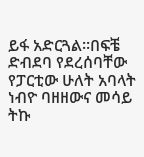ይፋ አድርጓል፡፡በፍቼ ድብደባ የደረሰባቸው የፓርቲው ሁለት አባላት ነብዮ ባዘዘውና መሳይ ትኩ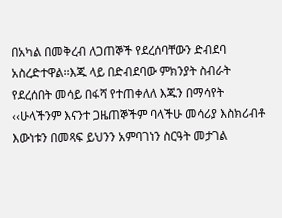በአካል በመቅረብ ለጋጠኞች የደረሰባቸውን ድብደባ አስረድተዋል፡፡እጁ ላይ በድብደባው ምክንያት ስብራት የደረሰበት መሳይ በፋሻ የተጠቀለለ እጁን በማሳየት ‹‹ሁላችንም እናንተ ጋዜጠኞችም ባላችሁ መሳሪያ እስክሪብቶ እውነቱን በመጻፍ ይህንን አምባገነን ስርዓት መታገል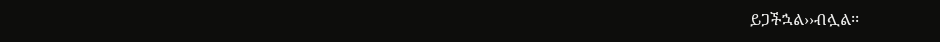ይጋችኋል››ብሏል፡፡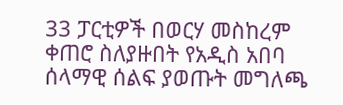33 ፓርቲዎች በወርሃ መስከረም ቀጠሮ ስለያዙበት የአዲስ አበባ ሰላማዊ ሰልፍ ያወጡት መግለጫ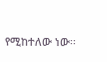የሚከተለው ነው፡፡